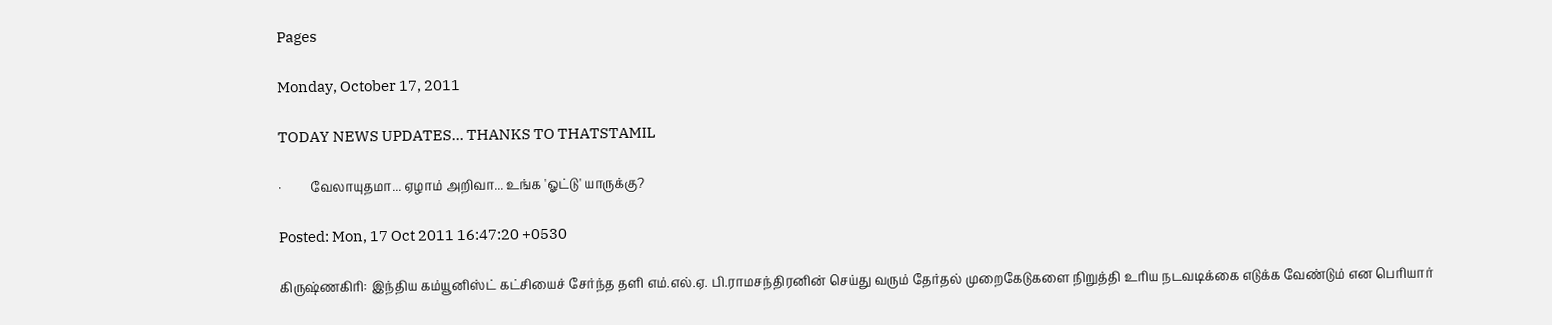Pages

Monday, October 17, 2011

TODAY NEWS UPDATES... THANKS TO THATSTAMIL

·         வேலாயுதமா... ஏழாம் அறிவா... உங்க 'ஓட்டு' யாருக்கு?

Posted: Mon, 17 Oct 2011 16:47:20 +0530

கிருஷ்ணகிரி: இந்திய கம்யூனிஸ்ட் கட்சியைச் சேர்ந்த தளி எம்.எல்.ஏ. பி.ராமசந்திரனின் செய்து வரும் தேர்தல் முறைகேடுகளை நிறுத்தி உரிய நடவடிக்கை எடுக்க வேண்டும் என பெரியார்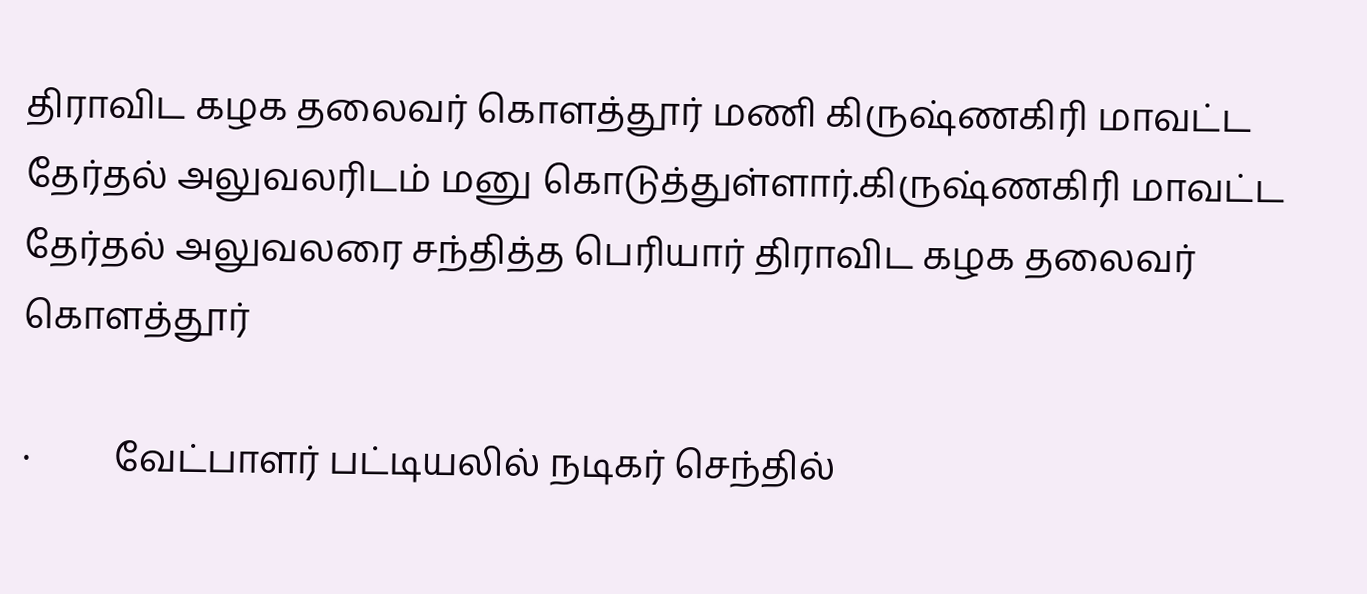திராவிட கழக தலைவர் கொளத்தூர் மணி கிருஷ்ணகிரி மாவட்ட தேர்தல் அலுவலரிடம் மனு கொடுத்துள்ளார்.கிருஷ்ணகிரி மாவட்ட தேர்தல் அலுவலரை சந்தித்த பெரியார் திராவிட கழக தலைவர் கொளத்தூர்

·         வேட்பாளர் பட்டியலில் நடிகர் செந்தில்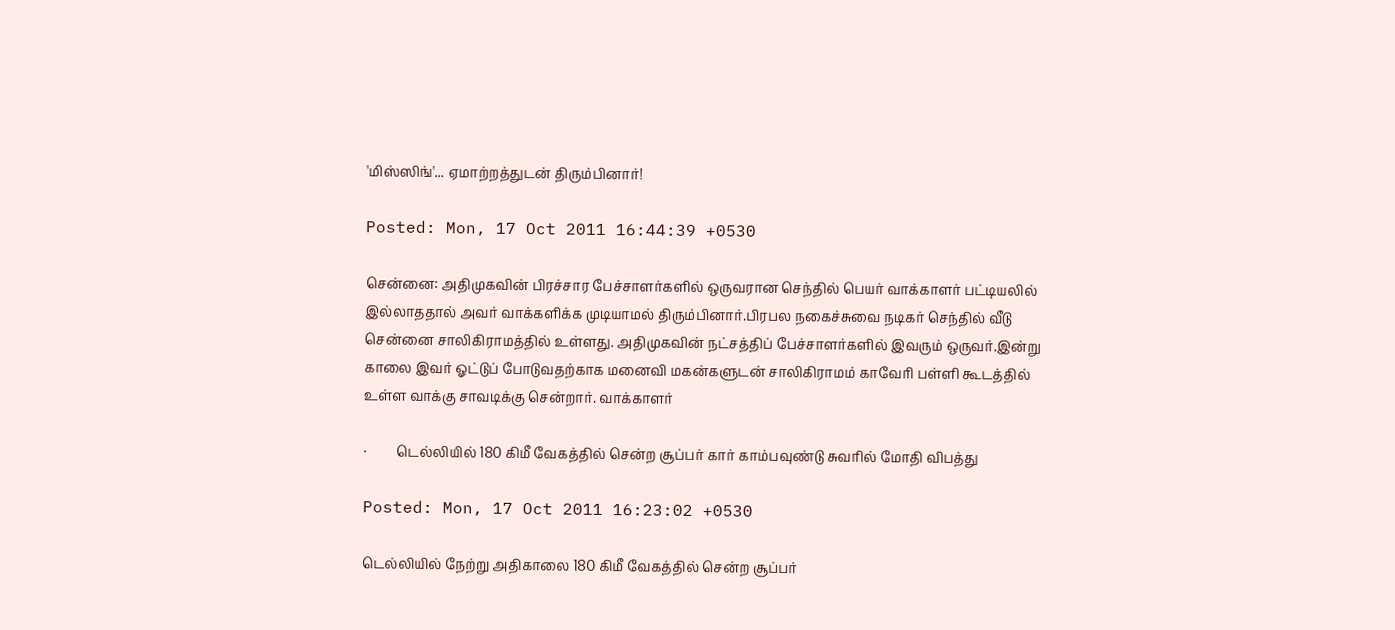'மிஸ்ஸிங்'... ஏமாற்றத்துடன் திரும்பினார்!

Posted: Mon, 17 Oct 2011 16:44:39 +0530

சென்னை: அதிமுகவின் பிரச்சார பேச்சாளர்களில் ஒருவரான செந்தில் பெயர் வாக்காளர் பட்டியலில் இல்லாததால் அவர் வாக்களிக்க முடியாமல் திரும்பினார்.பிரபல நகைச்சுவை நடிகர் செந்தில் வீடு சென்னை சாலிகிராமத்தில் உள்ளது. அதிமுகவின் நட்சத்திப் பேச்சாளர்களில் இவரும் ஒருவர்.இன்று காலை இவர் ஓட்டுப் போடுவதற்காக மனைவி மகன்களுடன் சாலிகிராமம் காவேரி பள்ளி கூடத்தில் உள்ள வாக்கு சாவடிக்கு சென்றார். வாக்காளர்

·         டெல்லியில் 180 கிமீ வேகத்தில் சென்ற சூப்பர் கார் காம்பவுண்டு சுவரில் மோதி விபத்து

Posted: Mon, 17 Oct 2011 16:23:02 +0530

டெல்லியில் நேற்று அதிகாலை 180 கிமீ வேகத்தில் சென்ற சூப்பர்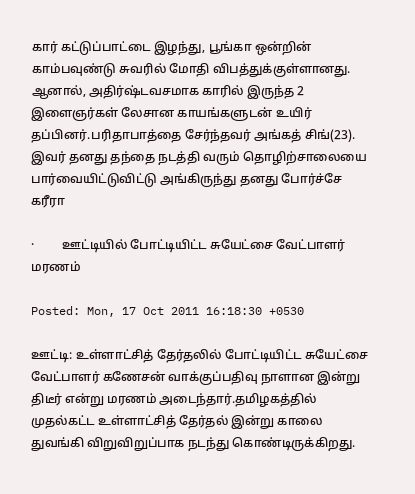கார் கட்டுப்பாட்டை இழந்து, பூங்கா ஒன்றின் காம்பவுண்டு சுவரில் மோதி விபத்துக்குள்ளானது. ஆனால், அதிர்ஷ்டவசமாக காரில் இருந்த 2 இளைஞர்கள் லேசான காயங்களுடன் உயிர் தப்பினர்.பரிதாபாத்தை சேர்ந்தவர் அங்கத் சிங்(23). இவர் தனது தந்தை நடத்தி வரும் தொழிற்சாலையை பார்வையிட்டுவிட்டு அங்கிருந்து தனது போர்ச்சே கரீரா

·         ஊட்டியில் போட்டியிட்ட சுயேட்சை வேட்பாளர் மரணம்

Posted: Mon, 17 Oct 2011 16:18:30 +0530

ஊட்டி: உள்ளாட்சித் தேர்தலில் போட்டியிட்ட சுயேட்சை வேட்பாளர் கணேசன் வாக்குப்பதிவு நாளான இன்று திடீர் என்று மரணம் அடைந்தார்.தமிழகத்தில் முதல்கட்ட உள்ளாட்சித் தேர்தல் இன்று காலை துவங்கி விறுவிறுப்பாக நடந்து கொண்டிருக்கிறது.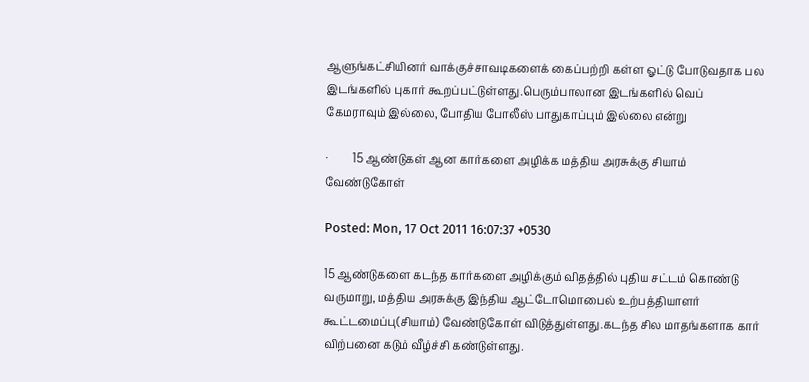ஆளுங்கட்சியினர் வாக்குச்சாவடிகளைக் கைப்பற்றி கள்ள ஓட்டு போடுவதாக பல இடங்களில் புகார் கூறப்பட்டுள்ளது.பெரும்பாலான இடங்களில் வெப் கேமராவும் இல்லை, போதிய போலீஸ் பாதுகாப்பும் இல்லை என்று

·         15 ஆண்டுகள் ஆன கார்களை அழிக்க மத்திய அரசுக்கு சியாம் வேண்டுகோள்

Posted: Mon, 17 Oct 2011 16:07:37 +0530

15 ஆண்டுகளை கடந்த கார்களை அழிக்கும் விதத்தில் புதிய சட்டம் கொண்டு வருமாறு, மத்திய அரசுக்கு இந்திய ஆட்டோமொபைல் உற்பத்தியாளர் கூட்டமைப்பு(சியாம்) வேண்டுகோள் விடுத்துள்ளது.கடந்த சில மாதங்களாக கார் விற்பனை கடும் வீழ்ச்சி கண்டுள்ளது.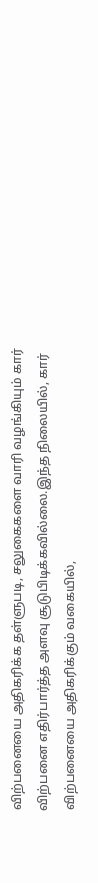விற்பனையை அதிகரிக்க தள்ளுபடி, சலுகைகளை வாரி வழங்கியும் கார் விற்பனை எதிர்பார்த்த அளவு சூடுபிடிக்கவில்லை.இந்த நிலையில், கார் விற்பனையை அதிகரிக்கும் வகையில்,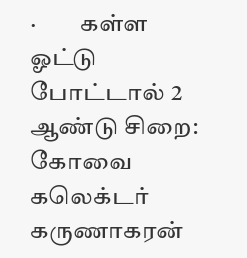·         கள்ள ஓட்டு போட்டால் 2 ஆண்டு சிறை: கோவை கலெக்டர் கருணாகரன்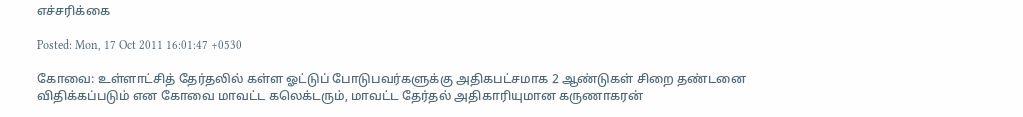எச்சரிக்கை

Posted: Mon, 17 Oct 2011 16:01:47 +0530

கோவை: உள்ளாட்சித் தேர்தலில் கள்ள ஓட்டுப் போடுபவர்களுக்கு அதிகபட்சமாக 2 ஆண்டுகள் சிறை தண்டனை விதிக்கப்படும் என கோவை மாவட்ட கலெக்டரும், மாவட்ட தேர்தல் அதிகாரியுமான கருணாகரன்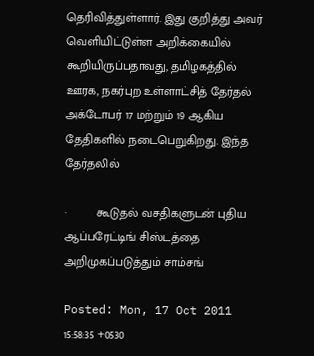தெரிவித்துள்ளார். இது குறித்து அவர் வெளியிட்டுள்ள அறிக்கையில் கூறியிருப்பதாவது, தமிழகத்தில் ஊரக, நகர்புற உள்ளாட்சித் தேர்தல் அக்டோபர் 17 மற்றும் 19 ஆகிய தேதிகளில் நடைபெறுகிறது. இந்த தேர்தலில்

·         கூடுதல் வசதிகளுடன் புதிய ஆப்பரேட்டிங் சிஸ்டத்தை அறிமுகப்படுத்தும் சாம்சங்

Posted: Mon, 17 Oct 2011 15:58:35 +0530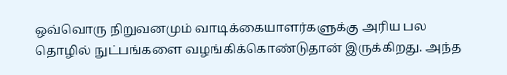ஒவ்வொரு நிறுவனமும் வாடிக்கையாளர்களுக்கு அரிய பல தொழில் நுட்பங்களை வழங்கிக்கொண்டுதான் இருக்கிறது. அந்த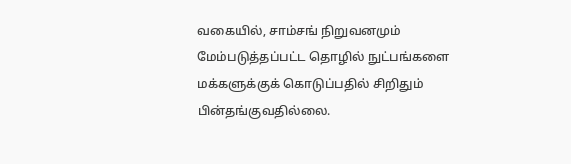வகையில், சாம்சங் நிறுவனமும் மேம்படுத்தப்பட்ட தொழில் நுட்பங்களை மக்களுக்குக் கொடுப்பதில் சிறிதும் பின்தங்குவதில்லை.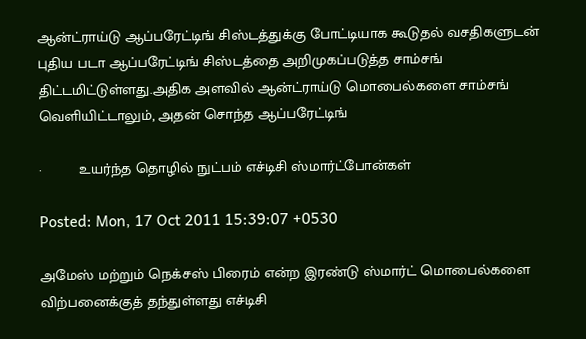ஆன்ட்ராய்டு ஆப்பரேட்டிங் சிஸ்டத்துக்கு போட்டியாக கூடுதல் வசதிகளுடன் புதிய படா ஆப்பரேட்டிங் சிஸ்டத்தை அறிமுகப்படுத்த சாம்சங் திட்டமிட்டுள்ளது.அதிக அளவில் ஆன்ட்ராய்டு மொபைல்களை சாம்சங் வெளியிட்டாலும், அதன் சொந்த ஆப்பரேட்டிங்

·         உயர்ந்த தொழில் நுட்பம் எச்டிசி ஸ்மார்ட்போன்கள்

Posted: Mon, 17 Oct 2011 15:39:07 +0530

அமேஸ் மற்றும் நெக்சஸ் பிரைம் என்ற இரண்டு ஸ்மார்ட் மொபைல்களை விற்பனைக்குத் தந்துள்ளது எச்டிசி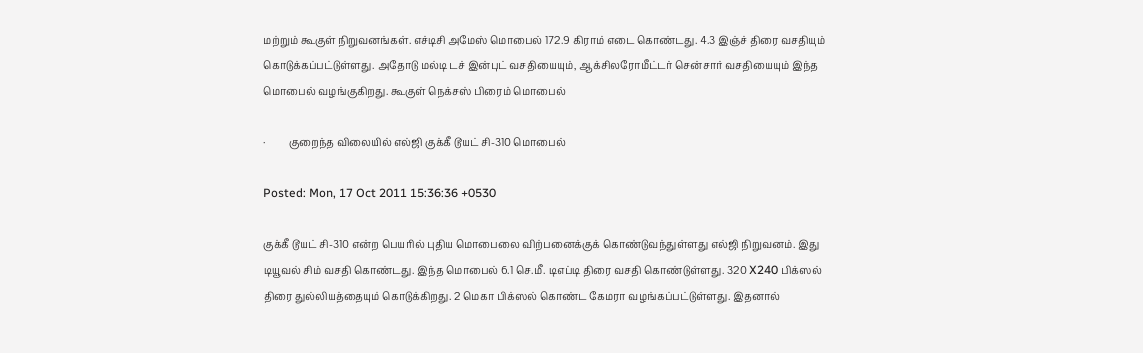மற்றும் கூகுள் நிறுவனங்கள். எச்டிசி அமேஸ் மொபைல் 172.9 கிராம் எடை கொண்டது. 4.3 இஞ்ச் திரை வசதியும் கொடுக்கப்பட்டுள்ளது. அதோடு மல்டி டச் இன்புட் வசதியையும், ஆக்சிலரோமீட்டர் சென்சார் வசதியையும் இந்த மொபைல் வழங்குகிறது. கூகுள் நெக்சஸ் பிரைம் மொபைல்

·         குறைந்த விலையில் எல்ஜி குக்கீ டூயட் சி-310 மொபைல்

Posted: Mon, 17 Oct 2011 15:36:36 +0530

குக்கீ டூயட் சி-310 என்ற பெயரில் புதிய மொபைலை விற்பனைக்குக் கொண்டுவந்துள்ளது எல்ஜி நிறுவனம். இது டியூவல் சிம் வசதி கொண்டது. இந்த மொபைல் 6.1 செ.மீ. டிஎப்டி திரை வசதி கொண்டுள்ளது. 320 X240 பிக்ஸல் திரை துல்லியத்தையும் கொடுக்கிறது. 2 மெகா பிக்ஸல் கொண்ட கேமரா வழங்கப்பட்டுள்ளது. இதனால்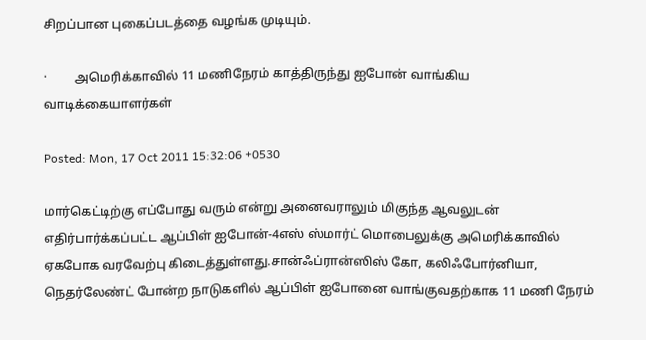சிறப்பான புகைப்படத்தை வழங்க முடியும்.

·         அமெரிக்காவில் 11 மணிநேரம் காத்திருந்து ஐபோன் வாங்கிய வாடிக்கையாளர்கள்

Posted: Mon, 17 Oct 2011 15:32:06 +0530

மார்கெட்டிற்கு எப்போது வரும் என்று அனைவராலும் மிகுந்த ஆவலுடன் எதிர்பார்க்கப்பட்ட ஆப்பிள் ஐபோன்-4எஸ் ஸ்மார்ட் மொபைலுக்கு அமெரிக்காவில் ஏகபோக வரவேற்பு கிடைத்துள்ளது.சான்ஃப்ரான்ஸிஸ் கோ, கலிஃபோர்னியா, நெதர்லேண்ட் போன்ற நாடுகளில் ஆப்பிள் ஐபோனை வாங்குவதற்காக 11 மணி நேரம்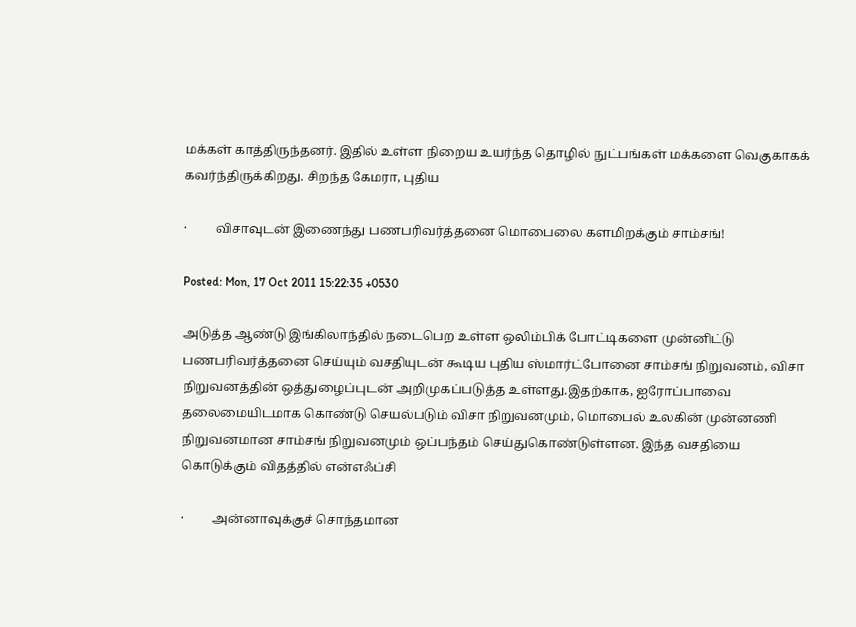மக்கள் காத்திருந்தனர். இதில் உள்ள நிறைய உயர்ந்த தொழில் நுட்பங்கள் மக்களை வெகுகாகக் கவர்ந்திருக்கிறது. சிறந்த கேமரா, புதிய

·         விசாவுடன் இணைந்து பணபரிவர்த்தனை மொபைலை களமிறக்கும் சாம்சங்!

Posted: Mon, 17 Oct 2011 15:22:35 +0530

அடுத்த ஆண்டு இங்கிலாந்தில் நடைபெற உள்ள ஒலிம்பிக் போட்டிகளை முன்னிட்டு பணபரிவர்த்தனை செய்யும் வசதியுடன் கூடிய புதிய ஸ்மார்ட்போனை சாம்சங் நிறுவனம், விசா நிறுவனத்தின் ஒத்துழைப்புடன் அறிமுகப்படுத்த உள்ளது.இதற்காக, ஐரோப்பாவை தலைமையிடமாக கொண்டு செயல்படும் விசா நிறுவனமும், மொபைல் உலகின் முன்னணி நிறுவனமான சாம்சங் நிறுவனமும் ஒப்பந்தம் செய்துகொண்டுள்ளன. இந்த வசதியை கொடுக்கும் விதத்தில் என்எஃப்சி

·         அன்னாவுக்குச் சொந்தமான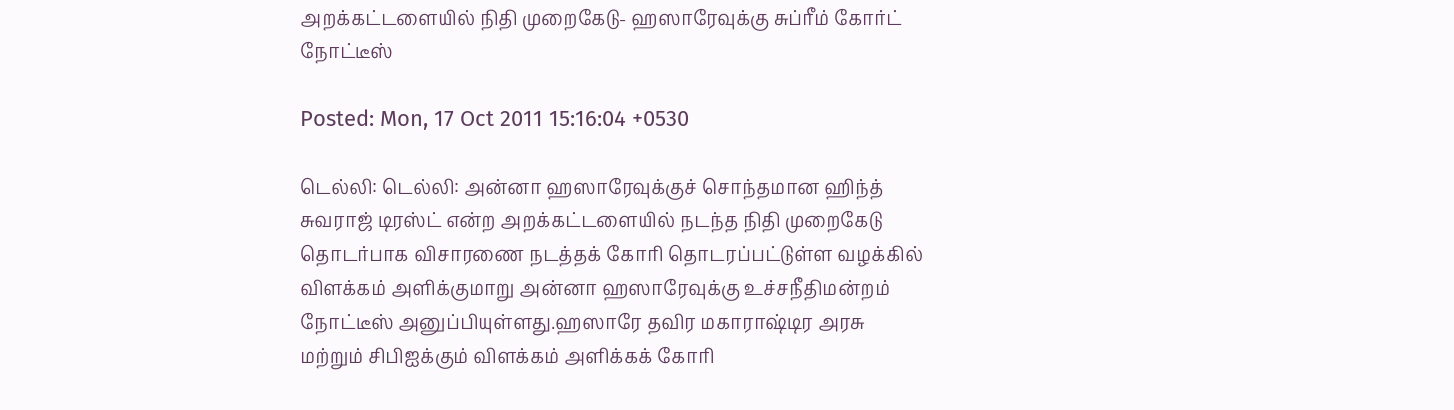அறக்கட்டளையில் நிதி முறைகேடு- ஹஸாரேவுக்கு சுப்ரீம் கோர்ட் நோட்டீஸ்

Posted: Mon, 17 Oct 2011 15:16:04 +0530

டெல்லி: டெல்லி: அன்னா ஹஸாரேவுக்குச் சொந்தமான ஹிந்த் சுவராஜ் டிரஸ்ட் என்ற அறக்கட்டளையில் நடந்த நிதி முறைகேடு தொடர்பாக விசாரணை நடத்தக் கோரி தொடரப்பட்டுள்ள வழக்கில் விளக்கம் அளிக்குமாறு அன்னா ஹஸாரேவுக்கு உச்சநீதிமன்றம் நோட்டீஸ் அனுப்பியுள்ளது.ஹஸாரே தவிர மகாராஷ்டிர அரசு மற்றும் சிபிஐக்கும் விளக்கம் அளிக்கக் கோரி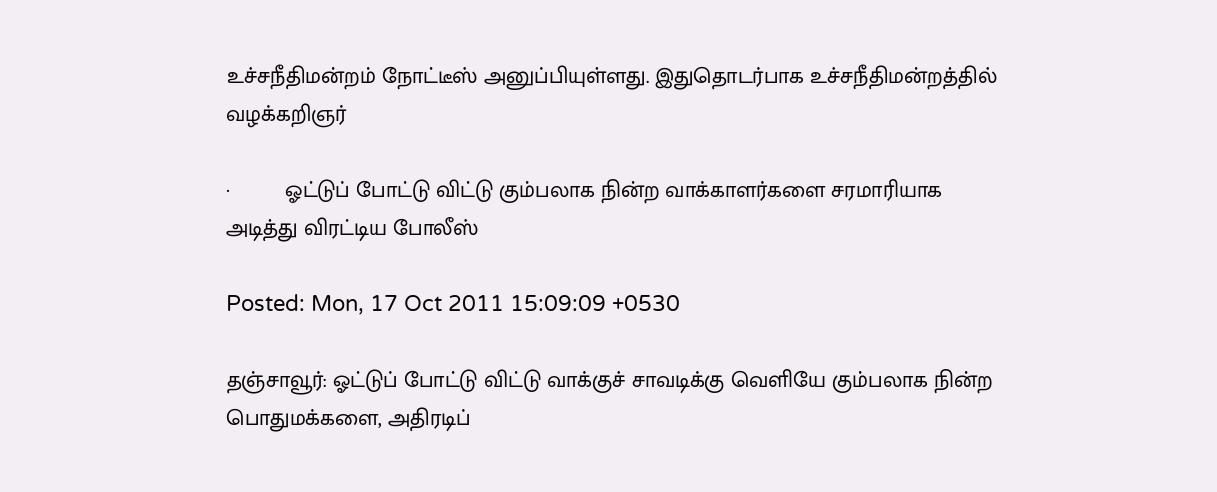உச்சநீதிமன்றம் நோட்டீஸ் அனுப்பியுள்ளது. இதுதொடர்பாக உச்சநீதிமன்றத்தில் வழக்கறிஞர்

·         ஓட்டுப் போட்டு விட்டு கும்பலாக நின்ற வாக்காளர்களை சரமாரியாக அடித்து விரட்டிய போலீஸ்

Posted: Mon, 17 Oct 2011 15:09:09 +0530

தஞ்சாவூர்: ஓட்டுப் போட்டு விட்டு வாக்குச் சாவடிக்கு வெளியே கும்பலாக நின்ற பொதுமக்களை, அதிரடிப்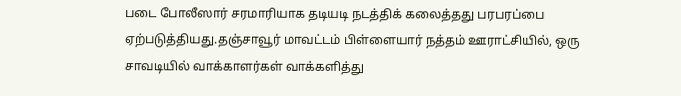படை போலீஸார் சரமாரியாக தடியடி நடத்திக் கலைத்தது பரபரப்பை ஏற்படுத்தியது.தஞ்சாவூர் மாவட்டம் பிள்ளையார் நத்தம் ஊராட்சியில், ஒரு சாவடியில் வாக்காளர்கள் வாக்களித்து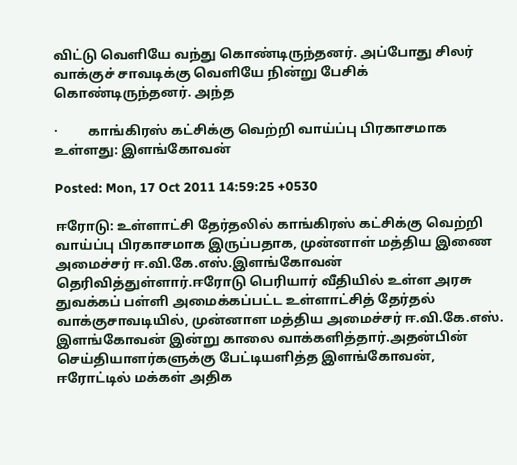விட்டு வெளியே வந்து கொண்டிருந்தனர். அப்போது சிலர் வாக்குச் சாவடிக்கு வெளியே நின்று பேசிக் கொண்டிருந்தனர். அந்த

·         காங்கிரஸ் கட்சிக்கு வெற்றி வாய்ப்பு பிரகாசமாக உள்ளது: இளங்கோவன்

Posted: Mon, 17 Oct 2011 14:59:25 +0530

ஈரோடு: உள்ளாட்சி தேர்தலில் காங்கிரஸ் கட்சிக்கு வெற்றி வாய்ப்பு பிரகாசமாக இருப்பதாக, முன்னாள் மத்திய இணை அமைச்சர் ஈ.வி.கே.எஸ்.இளங்கோவன் தெரிவித்துள்ளார்.ஈரோடு பெரியார் வீதியில் உள்ள அரசு துவக்கப் பள்ளி அமைக்கப்பட்ட உள்ளாட்சித் தேர்தல் வாக்குசாவடியில், முன்னாள மத்திய அமைச்சர் ஈ.வி.கே.எஸ். இளங்கோவன் இன்று காலை வாக்களித்தார்.அதன்பின் செய்தியாளர்களுக்கு பேட்டியளித்த இளங்கோவன், ஈரோட்டில் மக்கள் அதிக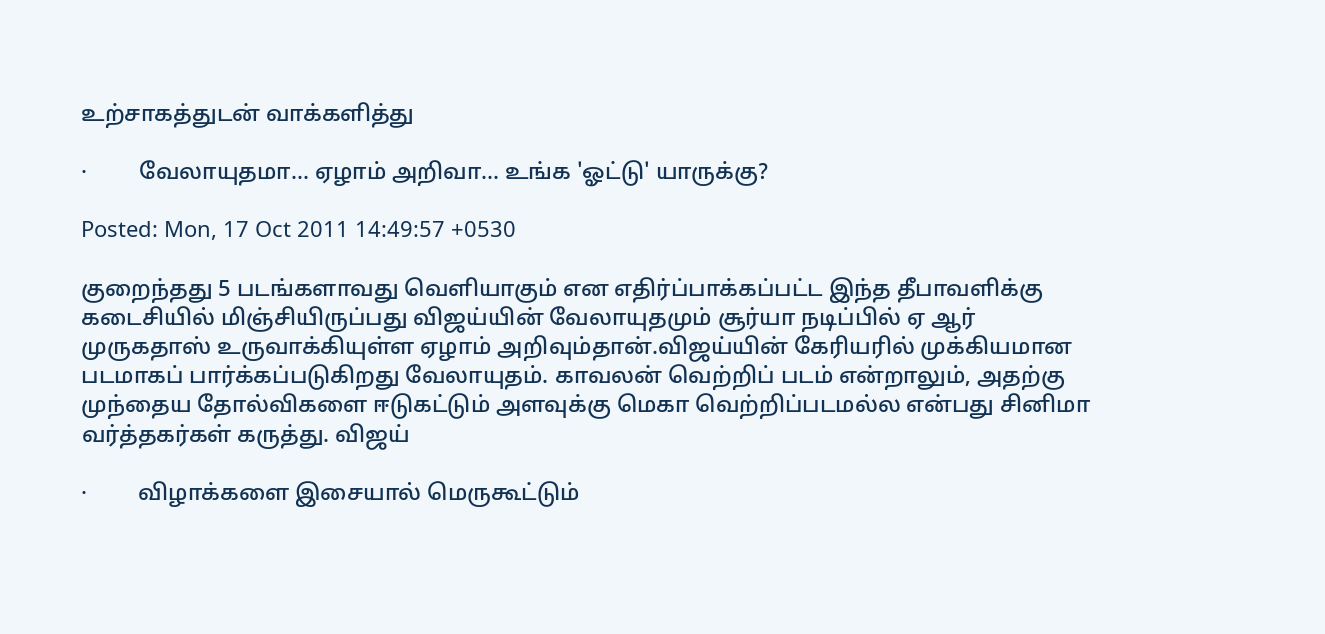உற்சாகத்துடன் வாக்களித்து

·         வேலாயுதமா... ஏழாம் அறிவா... உங்க 'ஓட்டு' யாருக்கு?

Posted: Mon, 17 Oct 2011 14:49:57 +0530

குறைந்தது 5 படங்களாவது வெளியாகும் என எதிர்ப்பாக்கப்பட்ட இந்த தீபாவளிக்கு கடைசியில் மிஞ்சியிருப்பது விஜய்யின் வேலாயுதமும் சூர்யா நடிப்பில் ஏ ஆர் முருகதாஸ் உருவாக்கியுள்ள ஏழாம் அறிவும்தான்.விஜய்யின் கேரியரில் முக்கியமான படமாகப் பார்க்கப்படுகிறது வேலாயுதம். காவலன் வெற்றிப் படம் என்றாலும், அதற்கு முந்தைய தோல்விகளை ஈடுகட்டும் அளவுக்கு மெகா வெற்றிப்படமல்ல என்பது சினிமா வர்த்தகர்கள் கருத்து. விஜய்

·         விழாக்களை இசையால் மெருகூட்டும்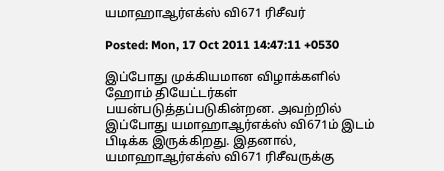யமாஹாஆர்எக்ஸ் வி671 ரிசீவர்

Posted: Mon, 17 Oct 2011 14:47:11 +0530

இப்போது முக்கியமான விழாக்களில் ஹோம் தியேட்டர்கள் பயன்படுத்தப்படுகின்றன. அவற்றில் இப்போது யமாஹாஆர்எக்ஸ் வி671ம் இடம் பிடிக்க இருக்கிறது. இதனால், யமாஹாஆர்எக்ஸ் வி671 ரிசீவருக்கு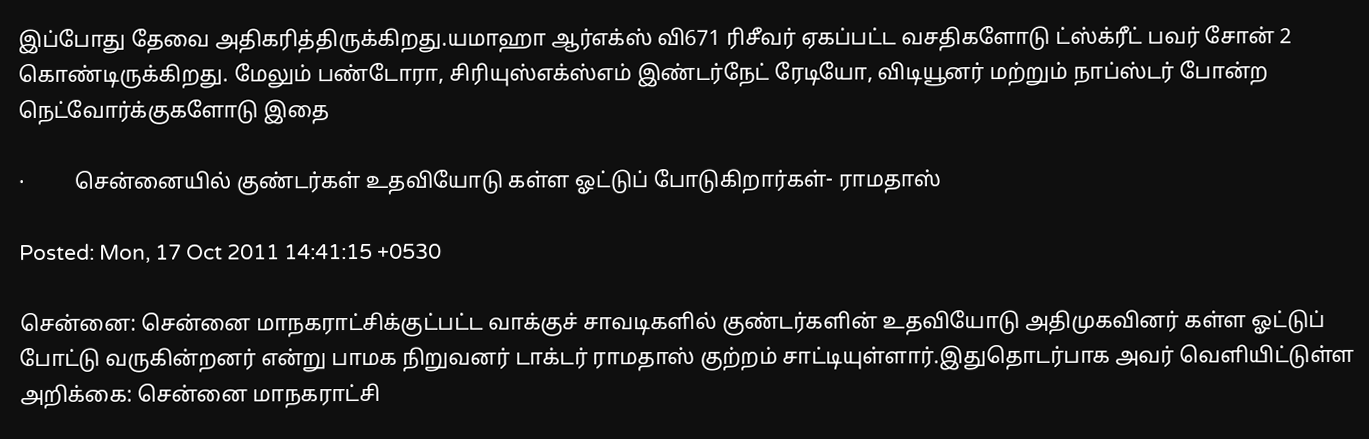இப்போது தேவை அதிகரித்திருக்கிறது.யமாஹா ஆர்எக்ஸ் வி671 ரிசீவர் ஏகப்பட்ட வசதிகளோடு ட்ஸ்க்ரீட் பவர் சோன் 2 கொண்டிருக்கிறது. மேலும் பண்டோரா, சிரியுஸ்எக்ஸ்எம் இண்டர்நேட் ரேடியோ, விடியூனர் மற்றும் நாப்ஸ்டர் போன்ற நெட்வோர்க்குகளோடு இதை

·         சென்னையில் குண்டர்கள் உதவியோடு கள்ள ஓட்டுப் போடுகிறார்கள்- ராமதாஸ்

Posted: Mon, 17 Oct 2011 14:41:15 +0530

சென்னை: சென்னை மாநகராட்சிக்குட்பட்ட வாக்குச் சாவடிகளில் குண்டர்களின் உதவியோடு அதிமுகவினர் கள்ள ஓட்டுப் போட்டு வருகின்றனர் என்று பாமக நிறுவனர் டாக்டர் ராமதாஸ் குற்றம் சாட்டியுள்ளார்.இதுதொடர்பாக அவர் வெளியிட்டுள்ள அறிக்கை: சென்னை மாநகராட்சி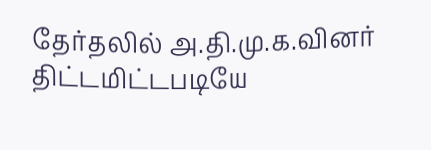தேர்தலில் அ.தி.மு.க.வினர் திட்டமிட்டபடியே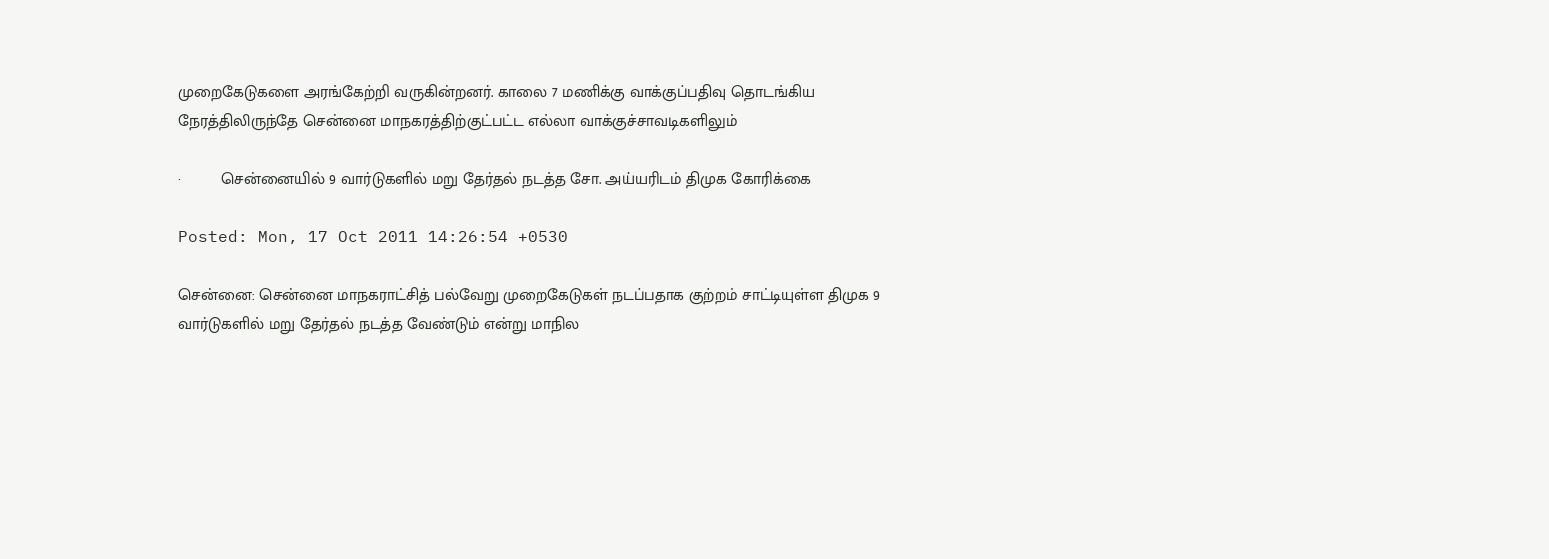முறைகேடுகளை அரங்கேற்றி வருகின்றனர். காலை 7 மணிக்கு வாக்குப்பதிவு தொடங்கிய நேரத்திலிருந்தே சென்னை மாநகரத்திற்குட்பட்ட எல்லா வாக்குச்சாவடிகளிலும்

·         சென்னையில் 9 வார்டுகளில் மறு தேர்தல் நடத்த சோ. அய்யரிடம் திமுக கோரிக்கை

Posted: Mon, 17 Oct 2011 14:26:54 +0530

சென்னை: சென்னை மாநகராட்சித் பல்வேறு முறைகேடுகள் நடப்பதாக குற்றம் சாட்டியுள்ள திமுக 9 வார்டுகளில் மறு தேர்தல் நடத்த வேண்டும் என்று மாநில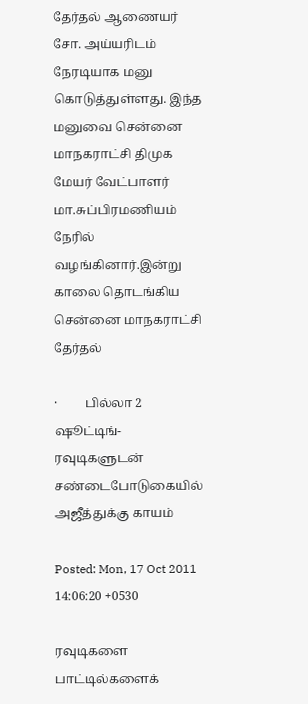தேர்தல் ஆணையர் சோ. அய்யரிடம் நேரடியாக மனு கொடுத்துள்ளது. இந்த மனுவை சென்னை மாநகராட்சி திமுக மேயர் வேட்பாளர் மா.சுப்பிரமணியம் நேரில் வழங்கினார்.இன்று காலை தொடங்கிய சென்னை மாநகராட்சி தேர்தல்

·         பில்லா 2 ஷூட்டிங்- ரவுடிகளுடன் சண்டைபோடுகையில் அஜீத்துக்கு காயம்

Posted: Mon, 17 Oct 2011 14:06:20 +0530

ரவுடிகளை பாட்டில்களைக்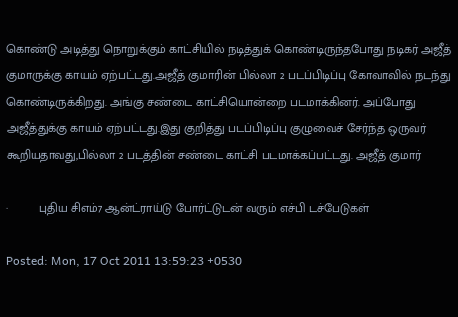கொண்டு அடித்து நொறுக்கும் காட்சியில் நடித்துக் கொண்டிருந்தபோது நடிகர் அஜீத் குமாருக்கு காயம் ஏற்பட்டது.அஜீத் குமாரின் பில்லா 2 படப்பிடிப்பு கோவாவில் நடந்து கொண்டிருக்கிறது. அங்கு சண்டை காட்சியொன்றை படமாக்கினர். அப்போது அஜீத்துக்கு காயம் ஏற்பட்டது.இது குறித்து படப்பிடிப்பு குழுவைச் சேர்ந்த ஒருவர் கூறியதாவது,பில்லா 2 படத்தின் சண்டை காட்சி படமாக்கப்பட்டது. அஜீத் குமார்

·         புதிய சிஎம்7 ஆன்ட்ராய்டு போர்ட்டுடன் வரும் எச்பி டச்பேடுகள்

Posted: Mon, 17 Oct 2011 13:59:23 +0530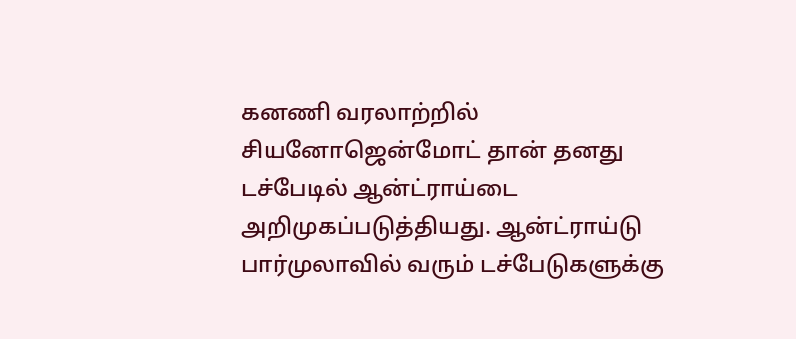கனணி வரலாற்றில் சியனோஜென்மோட் தான் தனது டச்பேடில் ஆன்ட்ராய்டை அறிமுகப்படுத்தியது. ஆன்ட்ராய்டு பார்முலாவில் வரும் டச்பேடுகளுக்கு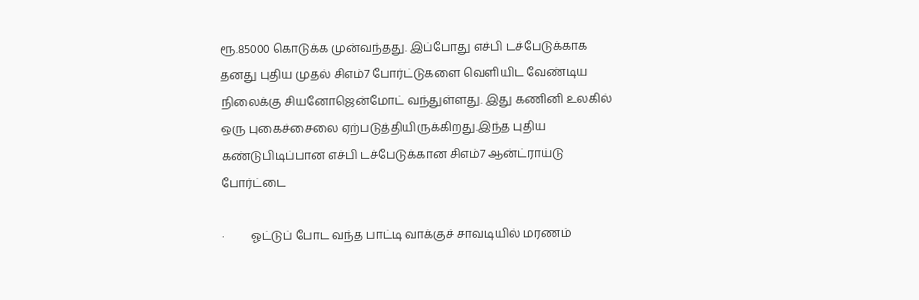ரூ.85000 கொடுக்க முன்வந்தது. இப்போது எச்பி டச்பேடுக்காக தனது புதிய முதல் சிஎம்7 போர்ட்டுகளை வெளியிட வேண்டிய நிலைக்கு சியனோஜென்மோட் வந்துள்ளது. இது கணினி உலகில் ஒரு புகைச்சைலை ஏற்படுத்தியிருக்கிறது.இந்த புதிய கண்டுபிடிப்பான எச்பி டச்பேடுக்கான சிஎம்7 ஆன்ட்ராய்டு போர்ட்டை

·         ஓட்டுப் போட வந்த பாட்டி வாக்குச் சாவடியில் மரணம்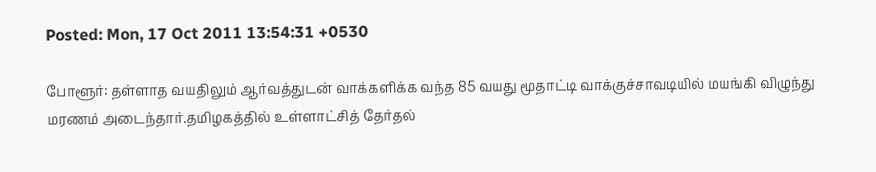Posted: Mon, 17 Oct 2011 13:54:31 +0530

போளூர்: தள்ளாத வயதிலும் ஆர்வத்துடன் வாக்களிக்க வந்த 85 வயது மூதாட்டி வாக்குச்சாவடியில் மயங்கி விழுந்து மரணம் அடைந்தார்.தமிழகத்தில் உள்ளாட்சித் தேர்தல்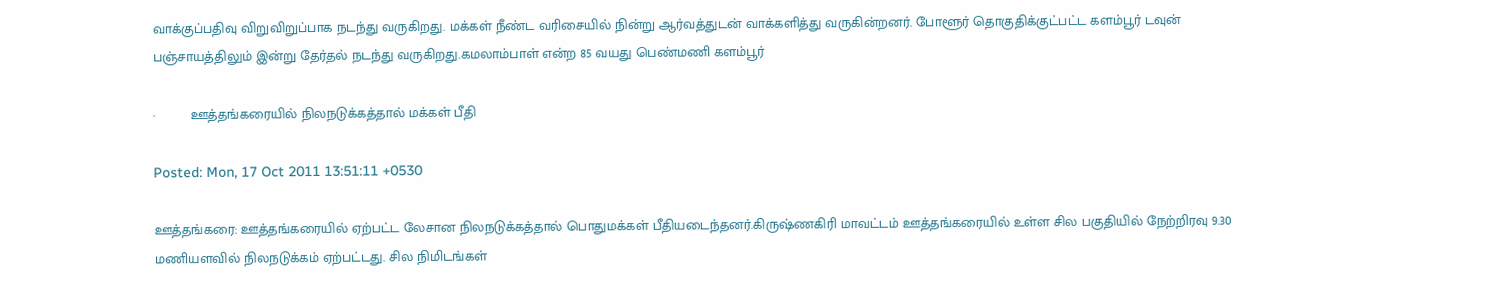வாக்குப்பதிவு விறுவிறுப்பாக நடந்து வருகிறது. மக்கள் நீண்ட வரிசையில் நின்று ஆர்வத்துடன் வாக்களித்து வருகின்றனர். போளூர் தொகுதிக்குட்பட்ட களம்பூர் டவுன் பஞ்சாயத்திலும் இன்று தேர்தல் நடந்து வருகிறது.கமலாம்பாள் என்ற 85 வயது பெண்மணி களம்பூர்

·         ஊத்தங்கரையில் நிலநடுக்கத்தால் மக்கள் பீதி

Posted: Mon, 17 Oct 2011 13:51:11 +0530

ஊத்தங்கரை: ஊத்தங்கரையில் ஏற்பட்ட லேசான நிலநடுக்கத்தால் பொதுமக்கள் பீதியடைந்தனர்.கிருஷ்ணகிரி மாவட்டம் ஊத்தங்கரையில் உள்ள சில பகுதியில் நேற்றிரவு 9.30 மணியளவில் நிலநடுக்கம் ஏற்பட்டது. சில நிமிடங்கள்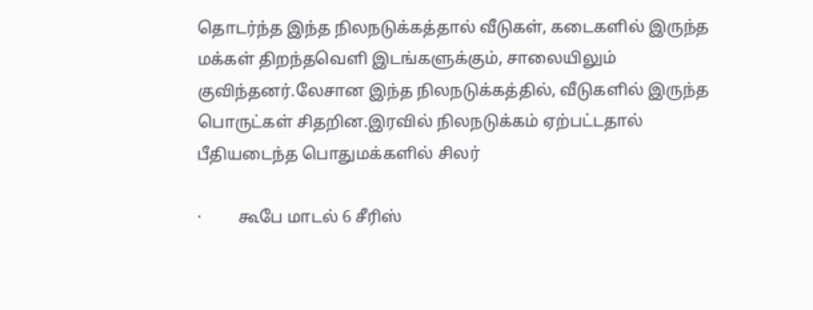தொடர்ந்த இந்த நிலநடுக்கத்தால் வீடுகள், கடைகளில் இருந்த மக்கள் திறந்தவெளி இடங்களுக்கும், சாலையிலும் குவிந்தனர்.லேசான இந்த நிலநடுக்கத்தில், வீடுகளில் இருந்த பொருட்கள் சிதறின.இரவில் நிலநடுக்கம் ஏற்பட்டதால் பீதியடைந்த பொதுமக்களில் சிலர்

·         கூபே மாடல் 6 சீரிஸ்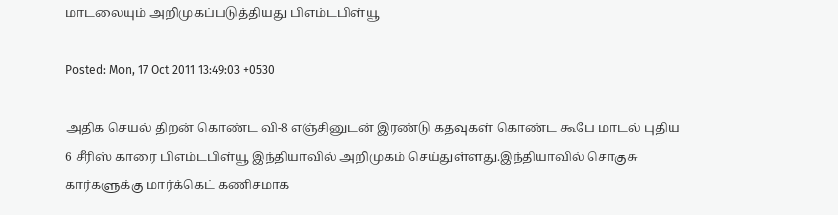மாடலையும் அறிமுகப்படுத்தியது பிஎம்டபிள்யூ

Posted: Mon, 17 Oct 2011 13:49:03 +0530

அதிக செயல் திறன் கொண்ட வி-8 எஞ்சினுடன் இரண்டு கதவுகள் கொண்ட கூபே மாடல் புதிய 6 சீரிஸ் காரை பிஎம்டபிள்யூ இந்தியாவில் அறிமுகம் செய்துள்ளது.இந்தியாவில் சொகுசு கார்களுக்கு மார்க்கெட் கணிசமாக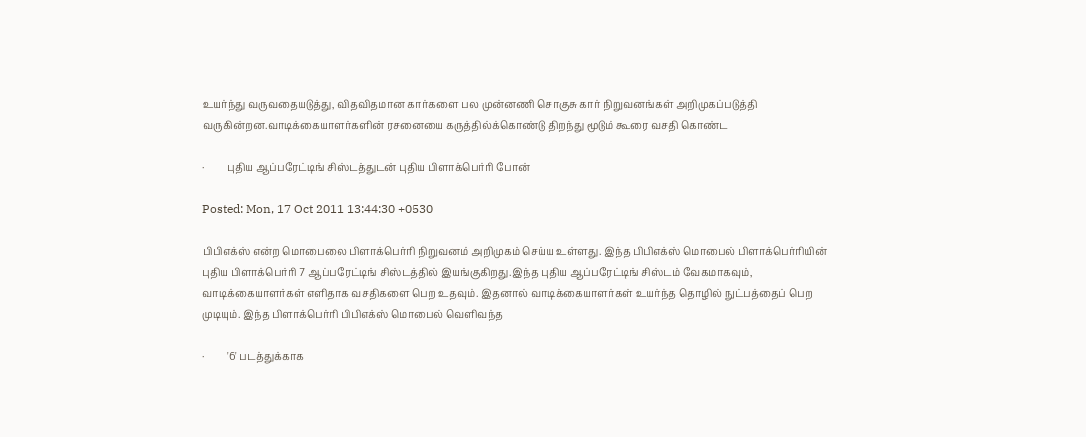உயர்ந்து வருவதையடுத்து, விதவிதமான கார்களை பல முன்னணி சொகுசு கார் நிறுவனங்கள் அறிமுகப்படுத்தி வருகின்றன.வாடிக்கையாளர்களின் ரசனையை கருத்தில்க்கொண்டு திறந்து மூடும் கூரை வசதி கொண்ட

·         புதிய ஆப்பரேட்டிங் சிஸ்டத்துடன் புதிய பிளாக்பெர்ரி போன்

Posted: Mon, 17 Oct 2011 13:44:30 +0530

பிபிஎக்ஸ் என்ற மொபைலை பிளாக்பெர்ரி நிறுவனம் அறிமுகம் செய்ய உள்ளது. இந்த பிபிஎக்ஸ் மொபைல் பிளாக்பெர்ரியின் புதிய பிளாக்பெர்ரி 7 ஆப்பரேட்டிங் சிஸ்டத்தில் இயங்குகிறது.இந்த புதிய ஆப்பரேட்டிங் சிஸ்டம் வேகமாகவும், வாடிக்கையாளர்கள் எளிதாக வசதிகளை பெற உதவும். இதனால் வாடிக்கையாளர்கள் உயர்ந்த தொழில் நுட்பத்தைப் பெற முடியும். இந்த பிளாக்பெர்ரி பிபிஎக்ஸ் மொபைல் வெளிவந்த

·         '6' படத்துக்காக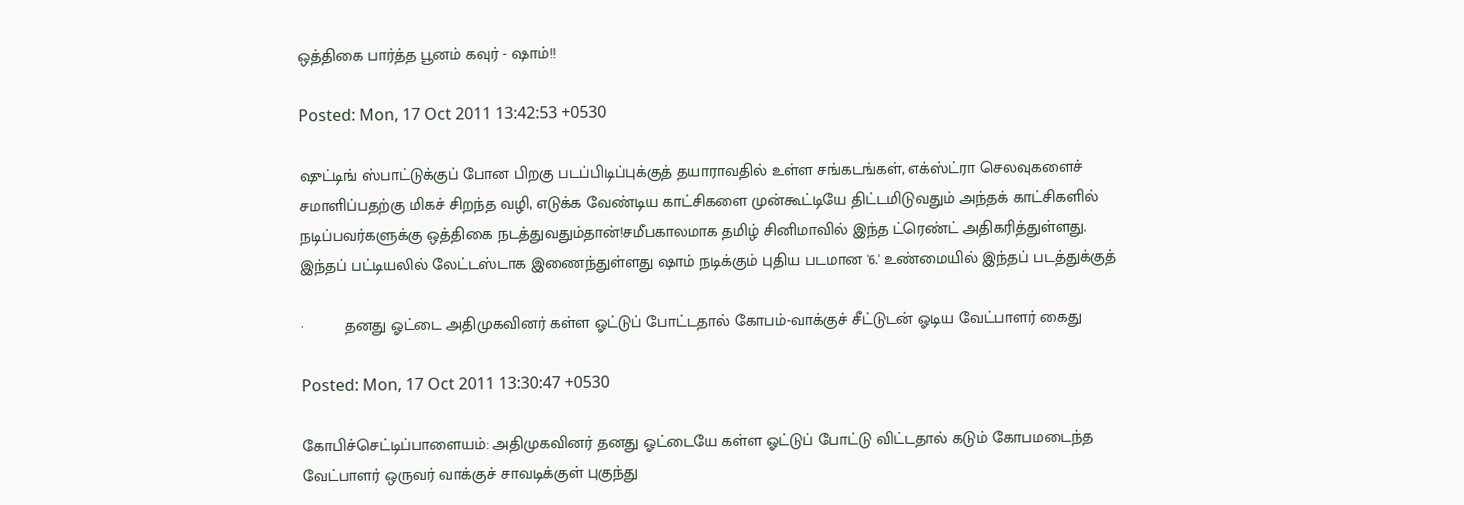ஒத்திகை பார்த்த பூனம் கவுர் - ஷாம்!!

Posted: Mon, 17 Oct 2011 13:42:53 +0530

ஷுட்டிங் ஸ்பாட்டுக்குப் போன பிறகு படப்பிடிப்புக்குத் தயாராவதில் உள்ள சங்கடங்கள், எக்ஸ்ட்ரா செலவுகளைச் சமாளிப்பதற்கு மிகச் சிறந்த வழி, எடுக்க வேண்டிய காட்சிகளை முன்கூட்டியே திட்டமிடுவதும் அந்தக் காட்சிகளில் நடிப்பவர்களுக்கு ஒத்திகை நடத்துவதும்தான்!சமீபகாலமாக தமிழ் சினிமாவில் இந்த ட்ரெண்ட் அதிகரித்துள்ளது. இந்தப் பட்டியலில் லேட்டஸ்டாக இணைந்துள்ளது ஷாம் நடிக்கும் புதிய படமான '6.' உண்மையில் இந்தப் படத்துக்குத்

·         தனது ஓட்டை அதிமுகவினர் கள்ள ஓட்டுப் போட்டதால் கோபம்-வாக்குச் சீட்டுடன் ஓடிய வேட்பாளர் கைது

Posted: Mon, 17 Oct 2011 13:30:47 +0530

கோபிச்செட்டிப்பாளையம்: அதிமுகவினர் தனது ஓட்டையே கள்ள ஓட்டுப் போட்டு விட்டதால் கடும் கோபமடைந்த வேட்பாளர் ஒருவர் வாக்குச் சாவடிக்குள் புகுந்து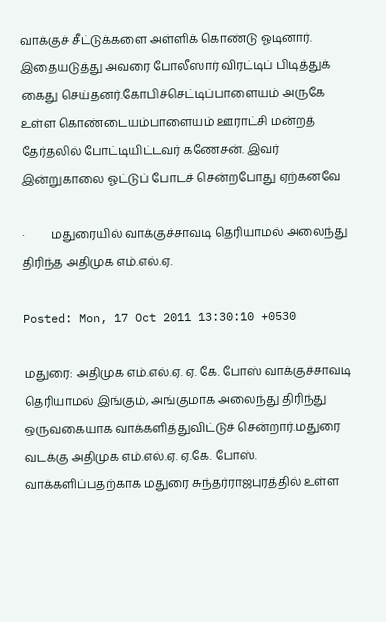வாக்குச் சீட்டுக்களை அள்ளிக் கொண்டு ஓடினார். இதையடுத்து அவரை போலீஸார் விரட்டிப் பிடித்துக் கைது செய்தனர்.கோபிச்செட்டிப்பாளையம் அருகே உள்ள கொண்டையம்பாளையம் ஊராட்சி மன்றத் தேர்தலில் போட்டியிட்டவர் கணேசன். இவர் இன்றுகாலை ஓட்டுப் போடச் சென்றபோது ஏற்கனவே

·         மதுரையில் வாக்குச்சாவடி தெரியாமல் அலைந்து திரிந்த அதிமுக எம்.எல்.ஏ.

Posted: Mon, 17 Oct 2011 13:30:10 +0530

மதுரை: அதிமுக எம்.எல்.ஏ. ஏ. கே. போஸ் வாக்குச்சாவடி தெரியாமல் இங்கும், அங்குமாக அலைந்து திரிந்து ஒருவகையாக வாக்களித்துவிட்டுச் சென்றார்.மதுரை வடக்கு அதிமுக எம்.எல்.ஏ. ஏ.கே. போஸ். வாக்களிப்பதற்காக மதுரை சுந்தர்ராஜபுரத்தில் உள்ள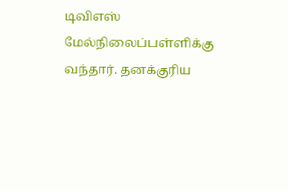டிவிஎஸ் மேல்நிலைப்பள்ளிக்கு வந்தார். தனக்குரிய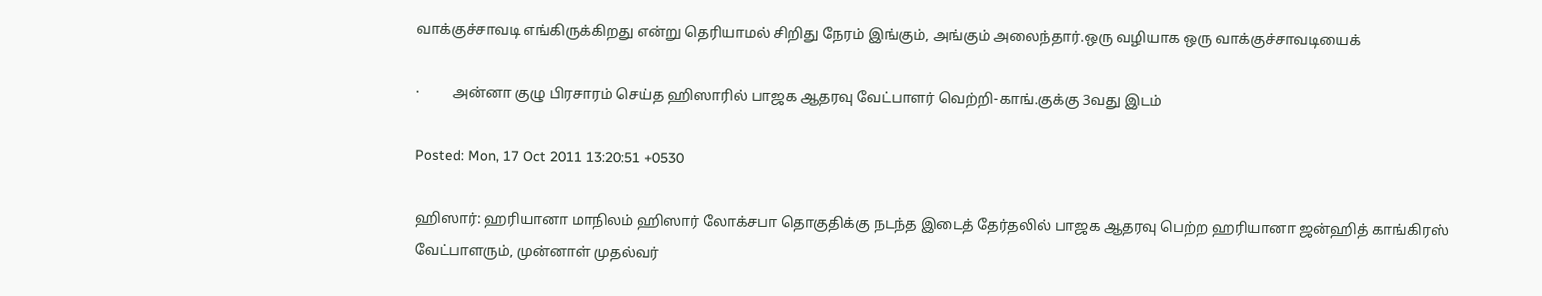வாக்குச்சாவடி எங்கிருக்கிறது என்று தெரியாமல் சிறிது நேரம் இங்கும், அங்கும் அலைந்தார்.ஒரு வழியாக ஒரு வாக்குச்சாவடியைக்

·         அன்னா குழு பிரசாரம் செய்த ஹிஸாரில் பாஜக ஆதரவு வேட்பாளர் வெற்றி-காங்.குக்கு 3வது இடம்

Posted: Mon, 17 Oct 2011 13:20:51 +0530

ஹிஸார்: ஹரியானா மாநிலம் ஹிஸார் லோக்சபா தொகுதிக்கு நடந்த இடைத் தேர்தலில் பாஜக ஆதரவு பெற்ற ஹரியானா ஜன்ஹித் காங்கிரஸ் வேட்பாளரும், முன்னாள் முதல்வர்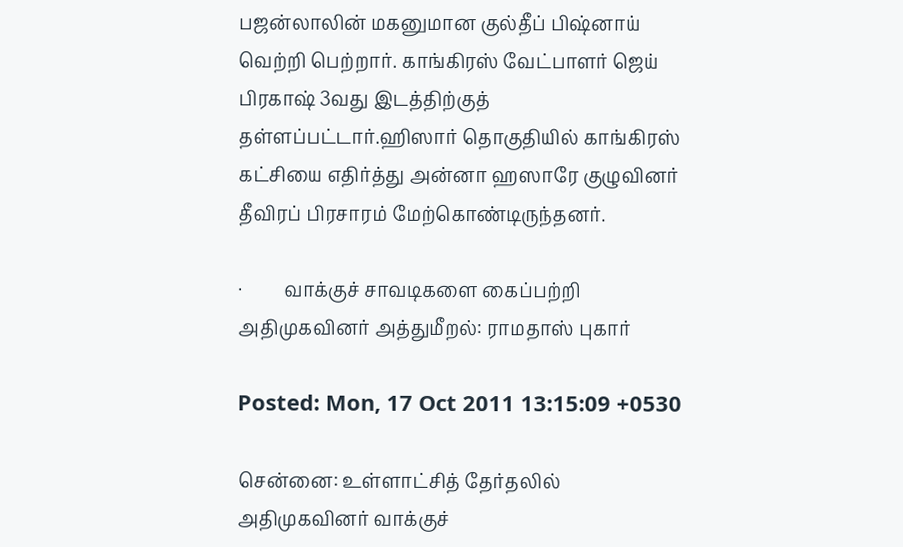பஜன்லாலின் மகனுமான குல்தீப் பிஷ்னாய் வெற்றி பெற்றார். காங்கிரஸ் வேட்பாளர் ஜெய் பிரகாஷ் 3வது இடத்திற்குத் தள்ளப்பட்டார்.ஹிஸார் தொகுதியில் காங்கிரஸ் கட்சியை எதிர்த்து அன்னா ஹஸாரே குழுவினர் தீவிரப் பிரசாரம் மேற்கொண்டிருந்தனர்.

·         வாக்குச் சாவடிகளை கைப்பற்றி அதிமுகவினர் அத்துமீறல்: ராமதாஸ் புகார்

Posted: Mon, 17 Oct 2011 13:15:09 +0530

சென்னை: உள்ளாட்சித் தேர்தலில் அதிமுகவினர் வாக்குச்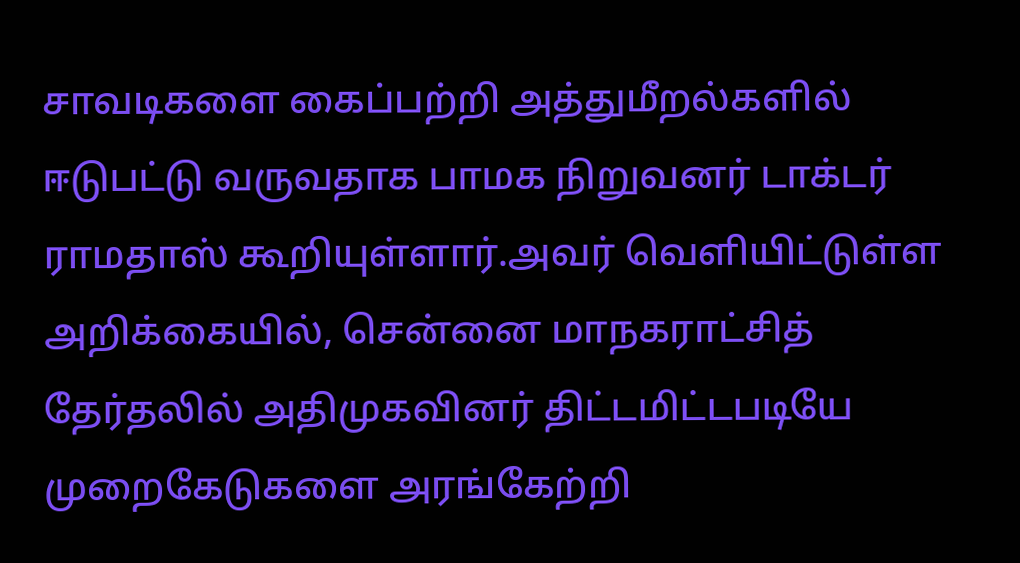சாவடிகளை கைப்பற்றி அத்துமீறல்களில் ஈடுபட்டு வருவதாக பாமக நிறுவனர் டாக்டர் ராமதாஸ் கூறியுள்ளார்.அவர் வெளியிட்டுள்ள அறிக்கையில், சென்னை மாநகராட்சித் தேர்தலில் அதிமுகவினர் திட்டமிட்டபடியே முறைகேடுகளை அரங்கேற்றி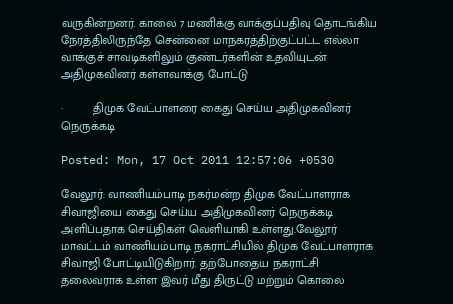வருகின்றனர். காலை 7 மணிக்கு வாக்குப்பதிவு தொடங்கிய நேரத்திலிருந்தே சென்னை மாநகரத்திற்குட்பட்ட எல்லா வாக்குச் சாவடிகளிலும் குண்டர்களின் உதவியுடன் அதிமுகவினர் கள்ளவாக்கு போட்டு

·         திமுக வேட்பாளரை கைது செய்ய அதிமுகவினர் நெருக்கடி

Posted: Mon, 17 Oct 2011 12:57:06 +0530

வேலூர்: வாணியம்பாடி நகர்மன்ற திமுக வேட்பாளராக சிவாஜியை கைது செய்ய அதிமுகவினர் நெருக்கடி அளிப்பதாக செய்திகள் வெளியாகி உள்ளது.வேலூர் மாவட்டம் வாணியம்பாடி நகராட்சியில் திமுக வேட்பாளராக சிவாஜி போட்டியிடுகிறார். தற்போதைய நகராட்சி தலைவராக உள்ள இவர் மீது திருட்டு மற்றும் கொலை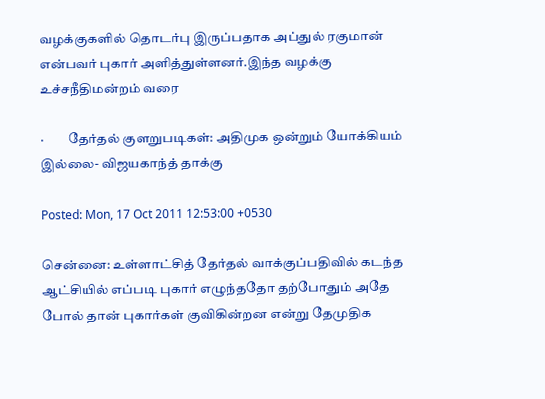வழக்குகளில் தொடர்பு இருப்பதாக அப்துல் ரகுமான் என்பவர் புகார் அளித்துள்ளனர்.இந்த வழக்கு உச்சநீதிமன்றம் வரை

·         தேர்தல் குளறுபடிகள்: அதிமுக ஒன்றும் யோக்கியம் இல்லை- விஜயகாந்த் தாக்கு

Posted: Mon, 17 Oct 2011 12:53:00 +0530

சென்னை: உள்ளாட்சித் தேர்தல் வாக்குப்பதிவில் கடந்த ஆட்சியில் எப்படி புகார் எழுந்ததோ தற்போதும் அதே போல் தான் புகார்கள் குவிகின்றன என்று தேமுதிக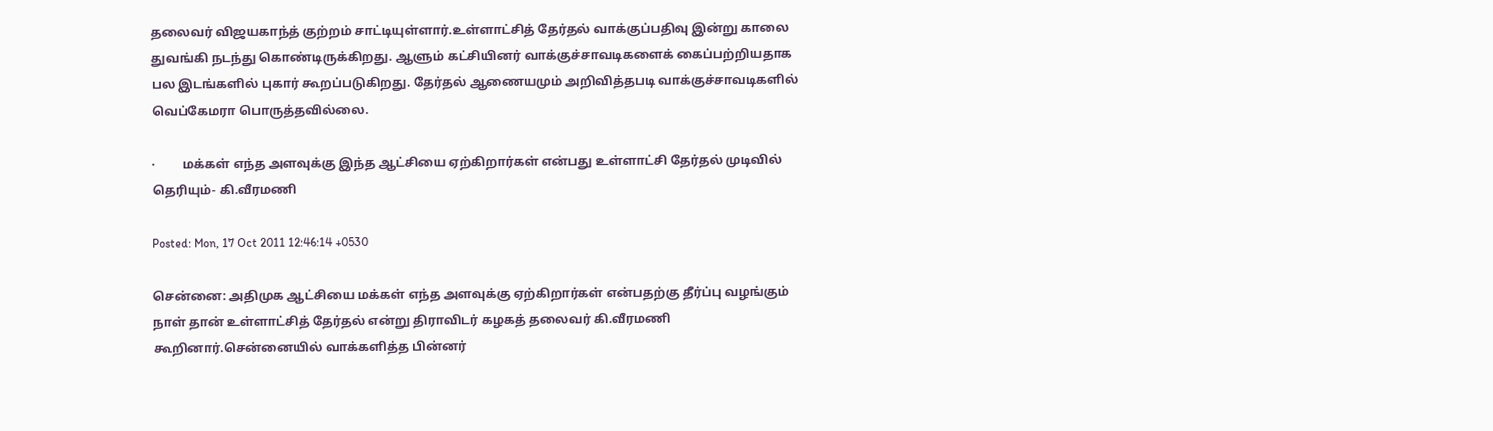தலைவர் விஜயகாந்த் குற்றம் சாட்டியுள்ளார்.உள்ளாட்சித் தேர்தல் வாக்குப்பதிவு இன்று காலை துவங்கி நடந்து கொண்டிருக்கிறது. ஆளும் கட்சியினர் வாக்குச்சாவடிகளைக் கைப்பற்றியதாக பல இடங்களில் புகார் கூறப்படுகிறது. தேர்தல் ஆணையமும் அறிவித்தபடி வாக்குச்சாவடிகளில் வெப்கேமரா பொருத்தவில்லை.

·         மக்கள் எந்த அளவுக்கு இந்த ஆட்சியை ஏற்கிறார்கள் என்பது உள்ளாட்சி தேர்தல் முடிவில் தெரியும்- கி.வீரமணி

Posted: Mon, 17 Oct 2011 12:46:14 +0530

சென்னை: அதிமுக ஆட்சியை மக்கள் எந்த அளவுக்கு ஏற்கிறார்கள் என்பதற்கு தீர்ப்பு வழங்கும் நாள் தான் உள்ளாட்சித் தேர்தல் என்று திராவிடர் கழகத் தலைவர் கி.வீரமணி கூறினார்.சென்னையில் வாக்களித்த பின்னர்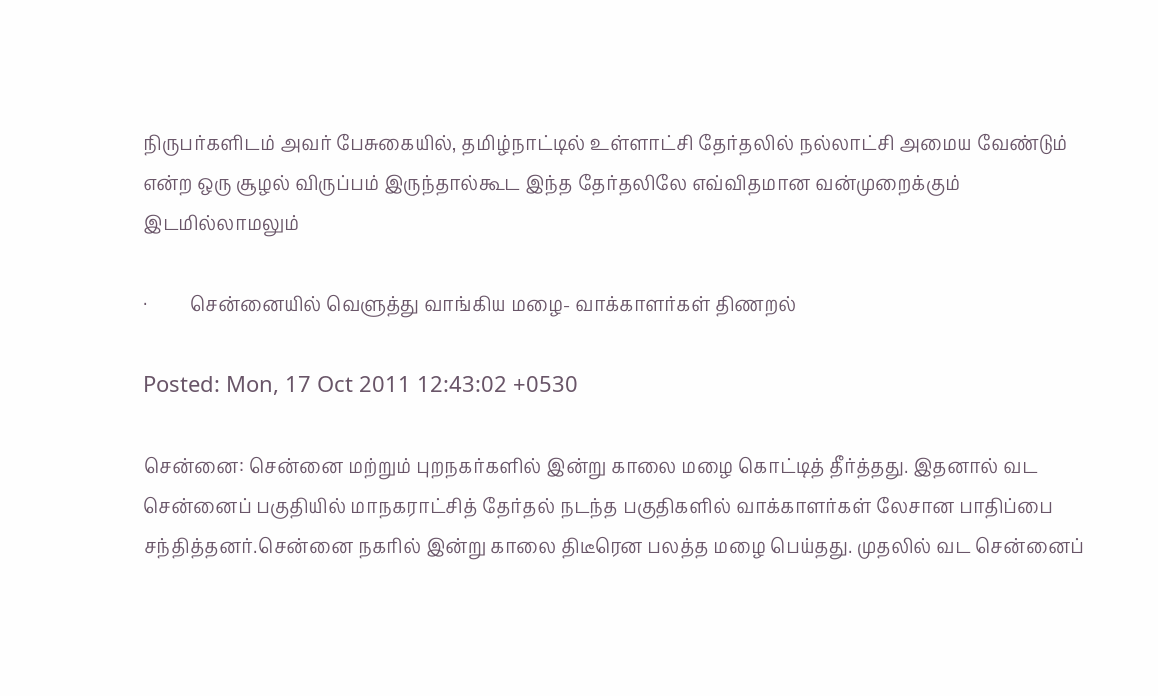நிருபர்களிடம் அவர் பேசுகையில், தமிழ்நாட்டில் உள்ளாட்சி தேர்தலில் நல்லாட்சி அமைய வேண்டும் என்ற ஒரு சூழல் விருப்பம் இருந்தால்கூட இந்த தேர்தலிலே எவ்விதமான வன்முறைக்கும் இடமில்லாமலும்

·         சென்னையில் வெளுத்து வாங்கிய மழை- வாக்காளர்கள் திணறல்

Posted: Mon, 17 Oct 2011 12:43:02 +0530

சென்னை: சென்னை மற்றும் புறநகர்களில் இன்று காலை மழை கொட்டித் தீர்த்தது. இதனால் வட சென்னைப் பகுதியில் மாநகராட்சித் தேர்தல் நடந்த பகுதிகளில் வாக்காளர்கள் லேசான பாதிப்பை சந்தித்தனர்.சென்னை நகரில் இன்று காலை திடீரென பலத்த மழை பெய்தது. முதலில் வட சென்னைப்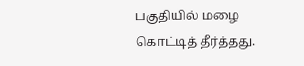பகுதியில் மழை கொட்டித் தீர்த்தது.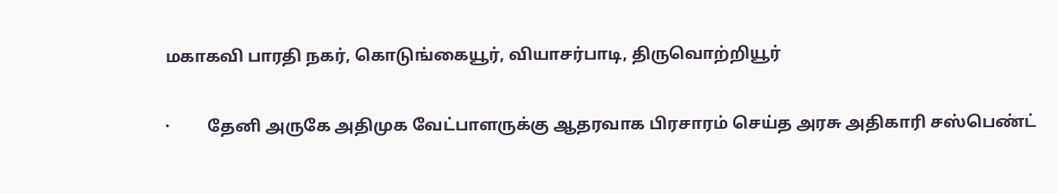மகாகவி பாரதி நகர், கொடுங்கையூர், வியாசர்பாடி, திருவொற்றியூர்

·         தேனி அருகே அதிமுக வேட்பாளருக்கு ஆ‌தரவாக பிரசாரம் செய்த அரசு அதிகாரி சஸ்பெண்ட்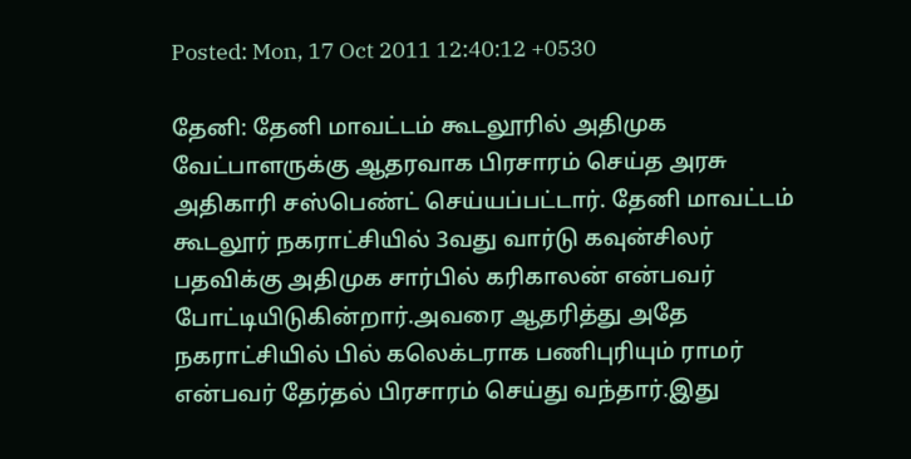Posted: Mon, 17 Oct 2011 12:40:12 +0530

தேனி: தேனி மாவட்டம் கூடலூரில் அதிமுக வேட்பாளருக்கு ஆ‌தரவாக பிரசாரம் செய்த அரசு அதிகாரி சஸ்பெண்ட் செய்யப்பட்டார். தேனி மாவட்டம் கூடலூர் நகராட்சியில் 3வது வார்டு கவுன்சிலர் பதவிக்கு அதிமுக சார்பில் கரிகாலன் என்பவர் போட்டியிடுகின்றார்.அவரை ஆதரித்து அதே நகராட்சியில் பில் ‌கலெக்டராக பணிபுரியும் ராமர் என்பவர் தேர்தல் பிரசாரம் ‌செய்து வந்தார்.இது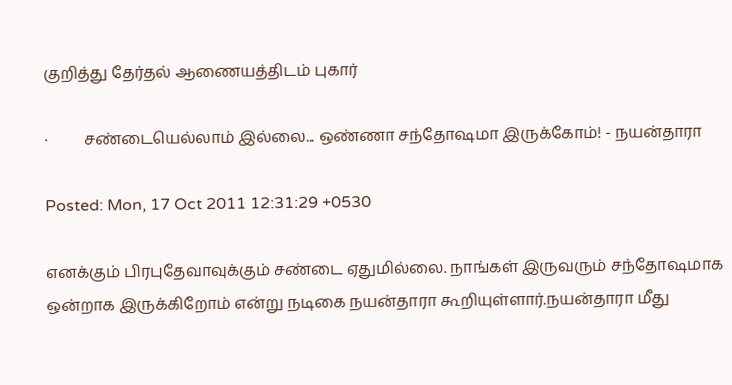குறித்து தேர்தல் ஆணையத்திடம் புகார்

·         சண்டையெல்லாம் இல்லை... ஒண்ணா சந்தோஷமா இருக்கோம்! - நயன்தாரா

Posted: Mon, 17 Oct 2011 12:31:29 +0530

எனக்கும் பிரபுதேவாவுக்கும் சண்டை ஏதுமில்லை. நாங்கள் இருவரும் சந்தோஷமாக ஒன்றாக இருக்கிறோம் என்று நடிகை நயன்தாரா கூறியுள்ளார்.நயன்தாரா மீது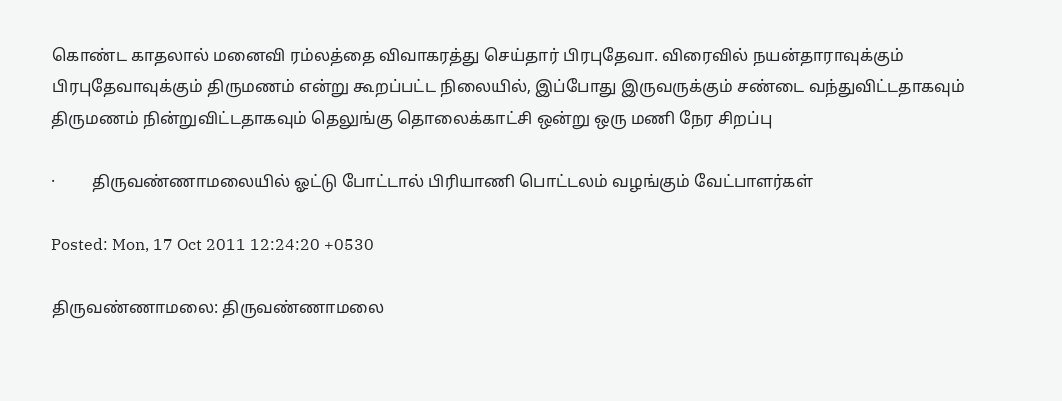கொண்ட காதலால் மனைவி ரம்லத்தை விவாகரத்து செய்தார் பிரபுதேவா. விரைவில் நயன்தாராவுக்கும் பிரபுதேவாவுக்கும் திருமணம் என்று கூறப்பட்ட நிலையில், இப்போது இருவருக்கும் சண்டை வந்துவிட்டதாகவும் திருமணம் நின்றுவிட்டதாகவும் தெலுங்கு தொலைக்காட்சி ஒன்று ஒரு மணி நேர சிறப்பு

·         திருவண்ணாமலையில் ஓட்டு போட்டால் பிரியாணி பொட்டலம் வழங்கும் வேட்பாளர்கள்

Posted: Mon, 17 Oct 2011 12:24:20 +0530

திருவண்ணாமலை: திருவண்ணாமலை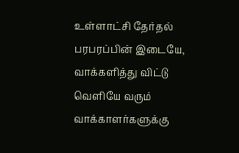உள்ளாட்சி தேர்தல் பரபரப்பின் இடையே, வாக்களித்து விட்டு வெளியே வரும் வாக்காளர்களுக்கு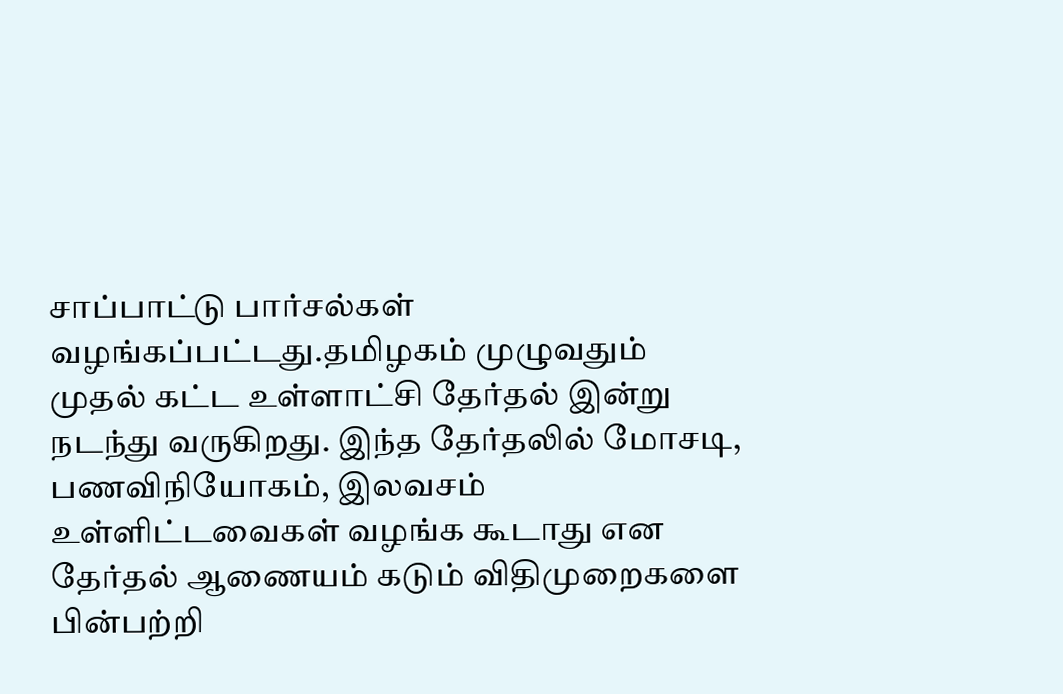சாப்பாட்டு பார்சல்கள் வழங்கப்பட்டது.தமிழகம் முழுவதும் முதல் கட்ட உள்ளாட்சி தேர்தல் இன்று நடந்து வருகிறது. இந்த தேர்தலில் மோசடி, பணவிநியோகம், இலவசம் உள்ளிட்டவைகள் வழங்க கூடாது என தேர்தல் ஆணையம் கடும் விதிமுறைகளை பின்பற்றி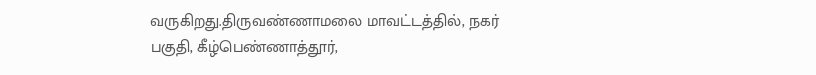வருகிறது.திருவண்ணாமலை மாவட்டத்தில், நகர் பகுதி, கீழ்பெண்ணாத்தூர்,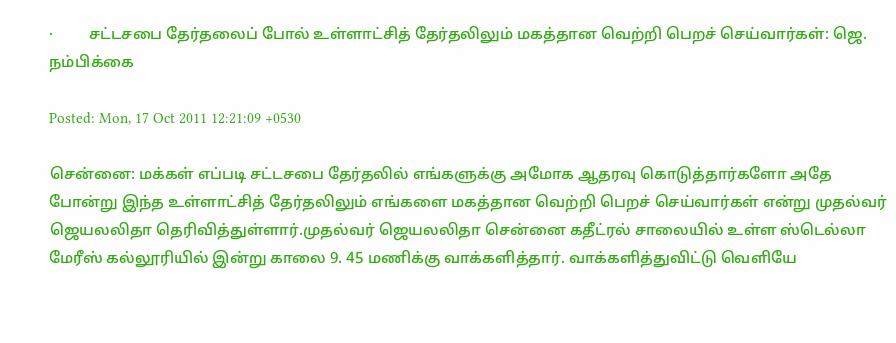·         சட்டசபை தேர்தலைப் போல் உள்ளாட்சித் தேர்தலிலும் மகத்தான வெற்றி பெறச் செய்வார்கள்: ஜெ. நம்பிக்கை

Posted: Mon, 17 Oct 2011 12:21:09 +0530

சென்னை: மக்கள் எப்படி சட்டசபை தேர்தலில் எங்களுக்கு அமோக ஆதரவு கொடுத்தார்களோ அதே போன்று இந்த உள்ளாட்சித் தேர்தலிலும் எங்களை மகத்தான வெற்றி பெறச் செய்வார்கள் என்று முதல்வர் ஜெயலலிதா தெரிவித்துள்ளார்.முதல்வர் ஜெயலலிதா சென்னை கதீட்ரல் சாலையில் உள்ள ஸ்டெல்லா மேரீஸ் கல்லூரியில் இன்று காலை 9. 45 மணிக்கு வாக்களித்தார். வாக்களித்துவிட்டு வெளியே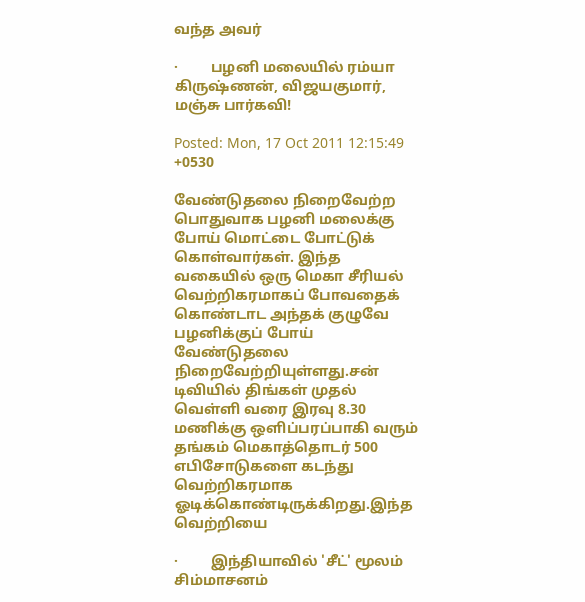வந்த அவர்

·         பழனி மலையில் ரம்யா கிருஷ்ணன், விஜயகுமார், மஞ்சு பார்கவி!

Posted: Mon, 17 Oct 2011 12:15:49 +0530

வேண்டுதலை நிறைவேற்ற பொதுவாக பழனி மலைக்கு போய் மொட்டை போட்டுக் கொள்வார்கள். இந்த வகையில் ஒரு மெகா சீரியல் வெற்றிகரமாகப் போவதைக் கொண்டாட அந்தக் குழுவே பழனிக்குப் போய் வேண்டுதலை நிறைவேற்றியுள்ளது.சன் டிவியில் திங்கள் முதல் வெள்ளி வரை இரவு 8.30 மணிக்கு ஒளிப்பரப்பாகி வரும் தங்கம் மெகாத்தொடர் 500 எபிசோடுகளை கடந்து வெற்றிகரமாக ஓடிக்கொண்டிருக்கிறது.இந்த வெற்றியை

·         இந்தியாவில் 'சீட்' மூலம் சிம்மாசனம்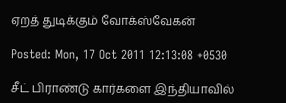ஏறத் துடிக்கும் வோக்ஸ்வேகன்

Posted: Mon, 17 Oct 2011 12:13:08 +0530

சீட் பிராண்டு கார்களை இந்தியாவில்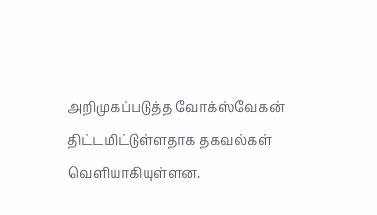அறிமுகப்படுத்த வோக்ஸ்வேகன் திட்டமிட்டுள்ளதாக தகவல்கள் வெளியாகியுள்ளன.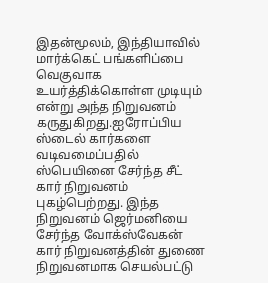இதன்மூலம், இந்தியாவில் மார்க்கெட் பங்களிப்பை வெகுவாக உயர்த்திக்கொள்ள முடியும் என்று அந்த நிறுவனம் கருதுகிறது.ஐரோப்பிய ஸ்டைல் கார்களை வடிவமைப்பதில் ஸ்பெயினை சேர்ந்த சீட் கார் நிறுவனம் புகழ்பெற்றது. இந்த நிறுவனம் ஜெர்மனியை சேர்ந்த வோக்ஸ்வேகன் கார் நிறுவனத்தின் துணை நிறுவனமாக செயல்பட்டு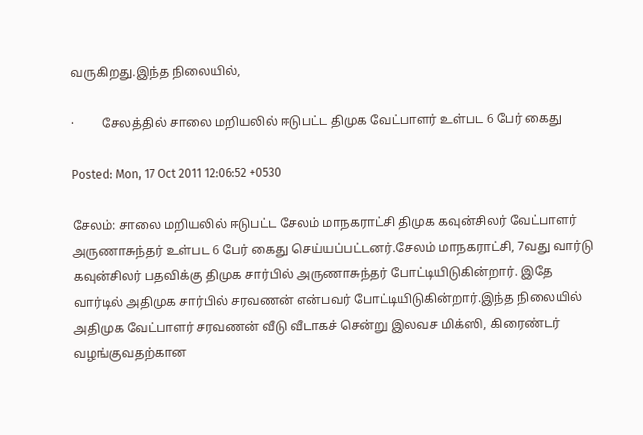வருகிறது.இந்த நிலையில்,

·         சேலத்தில் சாலை மறியலில் ஈடுபட்ட திமுக வேட்பாளர் உள்பட 6 பேர் கைது

Posted: Mon, 17 Oct 2011 12:06:52 +0530

சேலம்: சாலை மறியலில் ஈடுபட்ட சேலம் மாநகராட்சி திமுக கவுன்சிலர் வேட்பாளர் அருணாசுந்தர் உள்பட 6 பேர் கைது செய்யப்பட்டனர்.சேலம் மாநகராட்சி, 7வது வார்டு கவுன்சிலர் பதவிக்கு திமுக சார்பில் அருணாசுந்தர் போட்டியிடுகின்றார். இதே வார்டில் அதிமுக சார்பில் சரவணன் என்பவர் போட்டியிடுகின்றார்.இந்த நிலையில் அதிமுக வேட்பாளர் சரவணன் வீடு வீடாகச் சென்று இலவச மிக்ஸி, கிரைண்டர் வழங்குவதற்கான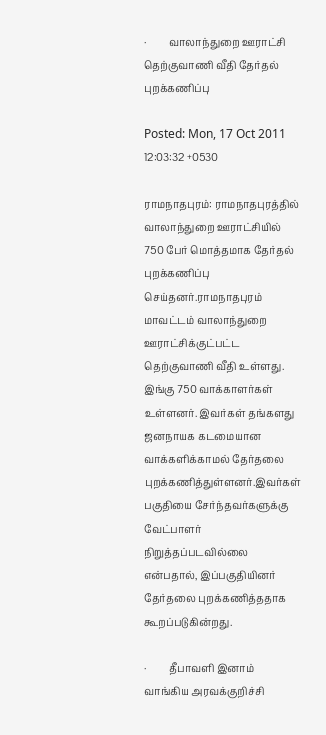·         வாலாந்துறை ஊராட்சி தெற்குவாணி வீதி தேர்தல் புறக்கணிப்பு

Posted: Mon, 17 Oct 2011 12:03:32 +0530

ராமநாதபுரம்: ராமநாதபுரத்தில் வாலாந்துறை ஊராட்சியில் 750 பேர் மொத்தமாக தேர்தல் புறக்கணிப்பு செய்தனர்.ராமநாதபுரம் மாவட்டம் வாலாந்துறை ஊராட்சிக்குட்பட்ட தெற்குவாணி வீதி உள்ளது. இங்கு 750 வாக்காளர்கள் உள்ளனர். இவர்கள் தங்களது ஜனநாயக கடமையான வாக்களிக்காமல் தேர்தலை புறக்கணித்துள்ளனர்.இவர்கள் பகுதியை சேர்ந்தவர்களுக்கு வேட்பாளர் நிறுத்தப்படவில்லை என்பதால், இப்பகுதியினர் தேர்தலை புறக்கணித்ததாக கூறப்படுகின்றது.

·         தீபாவளி இனாம் வாங்கிய அரவக்குறிச்சி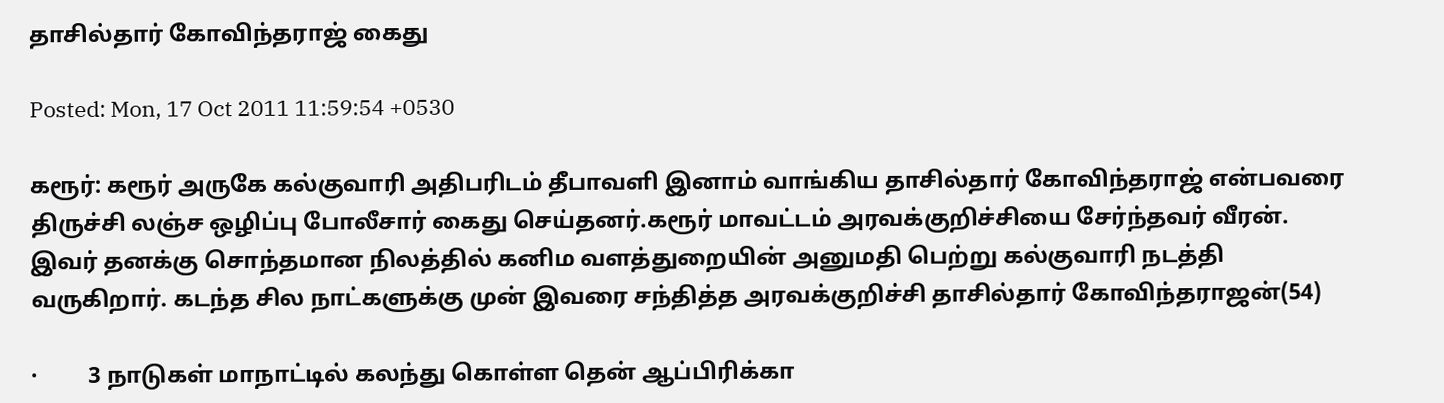தாசில்தார் கோவிந்தராஜ் கைது

Posted: Mon, 17 Oct 2011 11:59:54 +0530

கரூர்: கரூர் அருகே கல்குவாரி அதிபரிடம் தீபாவளி இனாம் வாங்கிய தாசில்தார் கோவிந்தராஜ் என்பவரை திருச்சி லஞ்ச ஒழிப்பு போலீசார் கைது செய்தனர்.கரூர் மாவட்டம் அரவக்குறிச்சியை சேர்ந்தவர் வீரன். இவர் தனக்கு சொந்தமான நிலத்தில் கனிம வளத்துறையின் அனுமதி பெற்று கல்குவாரி நடத்தி வருகிறார். கடந்த சில நாட்களுக்கு முன் இவரை சந்தித்த அரவக்குறிச்சி தாசில்தார் கோவிந்தராஜன்(54)

·         3 நாடுகள் மாநாட்டில் கலந்து கொள்ள தென் ஆப்பிரிக்கா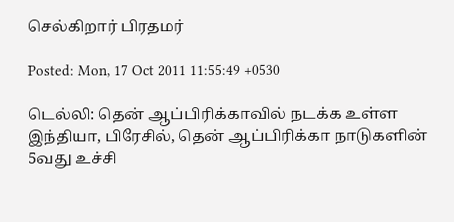செல்கிறார் பிரதமர்

Posted: Mon, 17 Oct 2011 11:55:49 +0530

டெல்லி: தென் ஆப்பிரிக்காவில் நடக்க உள்ள இந்தியா, பிரேசில், தென் ஆப்பிரிக்கா நாடுகளின் 5வது உச்சி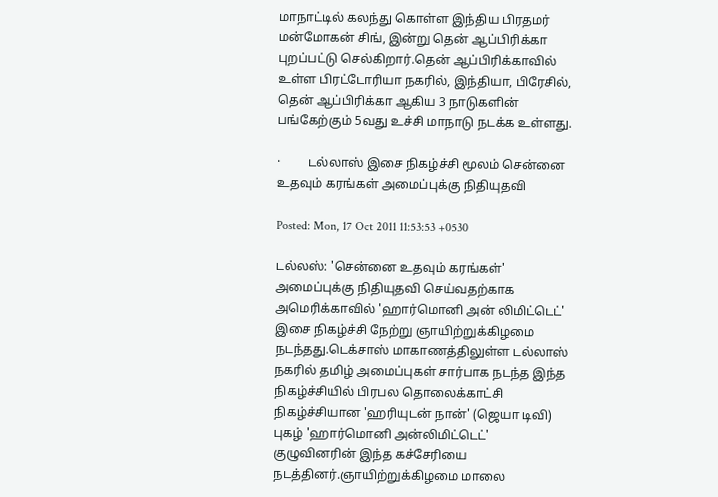மாநாட்டில் கலந்து கொள்ள இந்திய பிரதமர் மன்மோகன் சிங், இன்று தென் ஆப்பிரிக்கா புறப்பட்டு செல்கிறார்.தென் ஆப்பிரிக்காவில் உள்ள பிரட்டோரியா நகரில், இந்தியா, பிரேசில், தென் ஆப்பிரிக்கா ஆகிய 3 நாடுகளின் பங்கேற்கும் 5வது உச்சி மாநாடு நடக்க உள்ளது.

·         டல்லாஸ் இசை நிகழ்ச்சி மூலம் சென்னை உதவும் கரங்கள் அமைப்புக்கு நிதியுதவி

Posted: Mon, 17 Oct 2011 11:53:53 +0530

டல்லஸ்: 'சென்னை உதவும் கரங்கள்' அமைப்புக்கு நிதியுதவி செய்வதற்காக அமெரிக்காவில் 'ஹார்மொனி அன் லிமிட்டெட்' இசை நிகழ்ச்சி நேற்று ஞாயிற்றுக்கிழமை நடந்தது.டெக்சாஸ் மாகாணத்திலுள்ள டல்லாஸ் நகரில் தமிழ் அமைப்புகள் சார்பாக நடந்த இந்த நிகழ்ச்சியில் பிரபல தொலைக்காட்சி நிகழ்ச்சியான 'ஹரியுடன் நான்' (ஜெயா டிவி) புகழ் 'ஹார்மொனி அன்லிமிட்டெட்' குழுவினரின் இந்த கச்சேரியை நடத்தினர்.ஞாயிற்றுக்கிழமை மாலை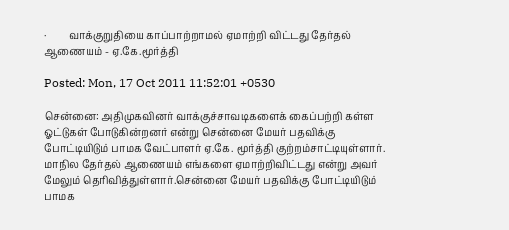·         வாக்குறுதியை காப்பாற்றாமல் ஏமாற்றி விட்டது தேர்தல் ஆணையம் - ஏ.கே.மூர்த்தி

Posted: Mon, 17 Oct 2011 11:52:01 +0530

சென்னை: அதிமுகவினர் வாக்குச்சாவடிகளைக் கைப்பற்றி கள்ள ஓட்டுகள் போடுகின்றனர் என்று சென்னை மேயர் பதவிக்கு போட்டியிடும் பாமக வேட்பாளர் ஏ.கே. மூர்த்தி குற்றம்சாட்டியுள்ளார். மாநில தேர்தல் ஆணையம் எங்களை ஏமாற்றிவிட்டது என்று அவர் மேலும் தெரிவித்துள்ளார்.சென்னை மேயர் பதவிக்கு போட்டியிடும் பாமக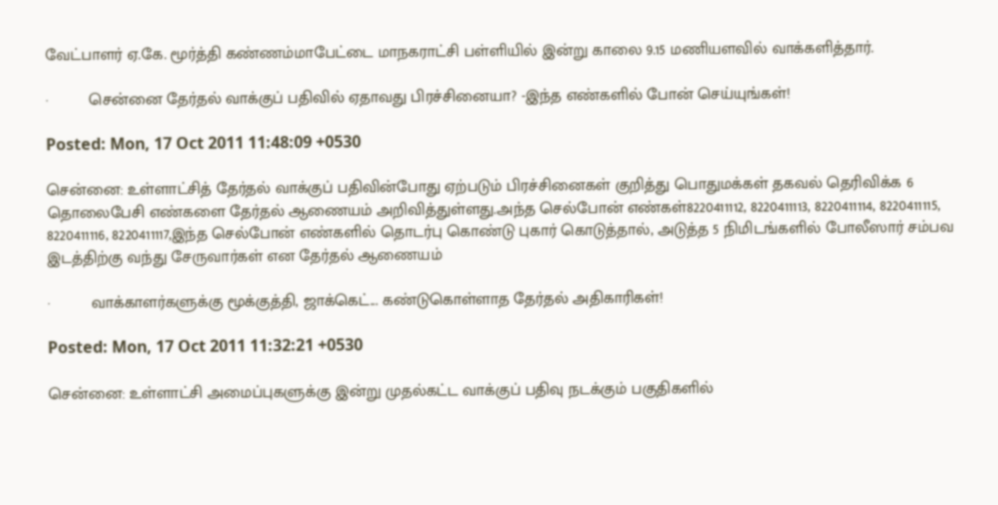வேட்பாளர் ஏ.கே. மூர்த்தி கண்ணம்மாபேட்டை மாநகராட்சி பள்ளியில் இன்று காலை 9.15 மணியளவில் வாக்களித்தார்.

·         சென்னை தேர்தல் வாக்குப் பதிவில் ஏதாவது பிரச்சினையா? -இந்த எண்களில் போன் செய்யுங்கள்!

Posted: Mon, 17 Oct 2011 11:48:09 +0530

சென்னை: உள்ளாட்சித் தேர்தல் வாக்குப் பதிவின்போது ஏற்படும் பிரச்சினைகள் குறித்து பொதுமக்கள் தகவல் தெரிவிக்க 6 தொலைபேசி எண்களை தேர்தல் ஆணையம் அறிவித்துள்ளது.அந்த செல்போன் எண்கள்8220411112, 8220411113, 8220411114, 8220411115, 8220411116, 8220411117,இந்த செல்போன் எண்களில் தொடர்பு கொண்டு புகார் கொடுத்தால், அடுத்த 5 நிமிடங்களில் போலீஸார் சம்பவ இடத்திற்கு வந்து சேருவார்கள் என தேர்தல் ஆணையம்

·         வாக்காளர்களுக்கு மூக்குத்தி, ஜாக்கெட்... கண்டுகொள்ளாத தேர்தல் அதிகாரிகள்!

Posted: Mon, 17 Oct 2011 11:32:21 +0530

சென்னை: உள்ளாட்சி அமைப்புகளுக்கு இன்று முதல்கட்ட வாக்குப் பதிவு நடக்கும் பகுதிகளில்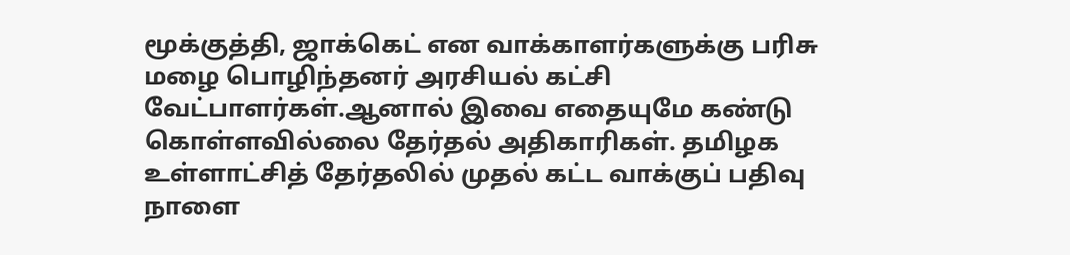மூக்குத்தி, ஜாக்கெட் என வாக்காளர்களுக்கு பரிசு மழை பொழிந்தனர் அரசியல் கட்சி வேட்பாளர்கள்.ஆனால் இவை எதையுமே கண்டு கொள்ளவில்லை தேர்தல் அதிகாரிகள். தமிழக உள்ளாட்சித் தேர்தலில் முதல் கட்ட வாக்குப் பதிவு நாளை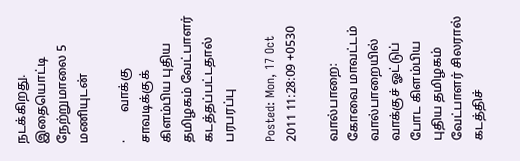நடக்கிறது. இதையொட்டி நேற்றுமாலை 5 மணியுடன்

·         வாக்கு சாவடிக்குக் கிளம்பிய புதிய தமிழகம் வேட்பாளர் கடத்தப்பட்டதால் பரபரப்பு

Posted: Mon, 17 Oct 2011 11:28:09 +0530

வால்பாறை: கோவை மாவட்டம் வால்பாறையில் வாக்குச் ஓட்டுப் போட கிளம்பிய புதிய தமிழகம் வேட்பாளர் சிலரால் கடத்திச்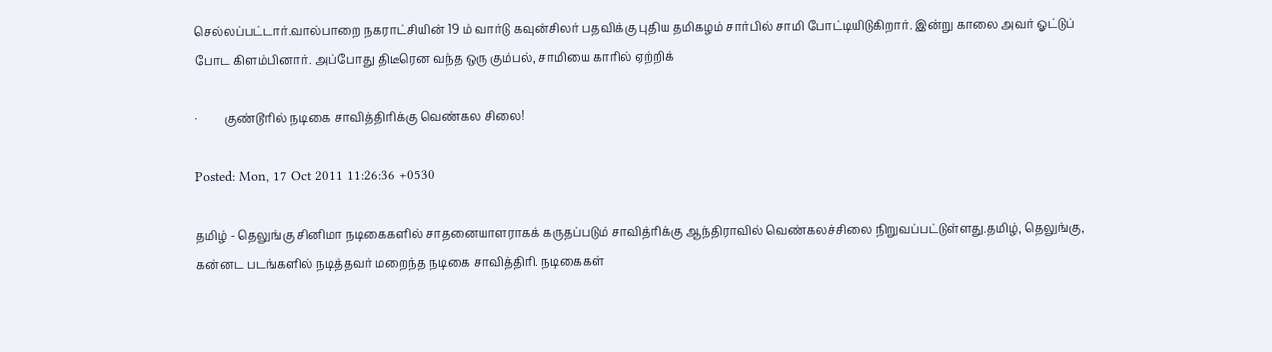செல்லப்பட்டார்.வால்பாறை நகராட்சியின் 19 ம் வார்டு கவுன்சிலர் பதவிக்கு புதிய தமிகழம் சார்பில் சாமி போட்டியிடுகிறார். இன்று காலை அவர் ஓட்டுப் போட கிளம்பினார். அப்போது திடீரென வந்த ஒரு கும்பல், சாமியை காரில் ஏற்றிக்

·         குண்டூரில் நடிகை சாவித்திரிக்கு வெண்கல சிலை!

Posted: Mon, 17 Oct 2011 11:26:36 +0530

தமிழ் - தெலுங்கு சினிமா நடிகைகளில் சாதனையாளராகக் கருதப்படும் சாவித்ரிக்கு ஆந்திராவில் வெண்கலச்சிலை நிறுவப்பட்டுள்ளது.தமிழ், தெலுங்கு, கன்னட படங்களில் நடித்தவர் மறைந்த நடிகை சாவித்திரி. நடிகைகள்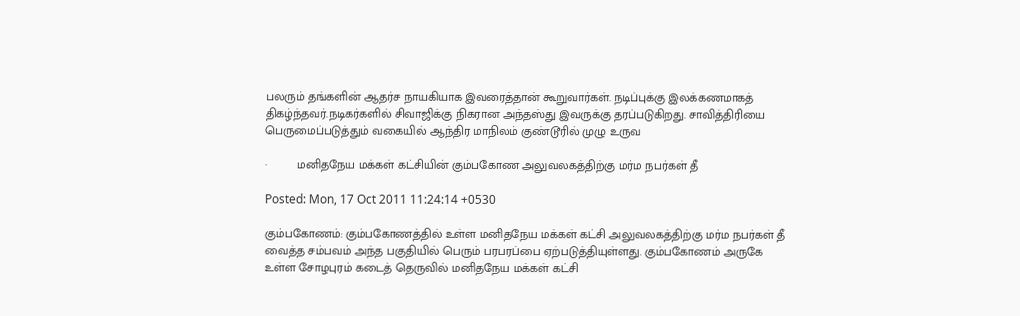பலரும் தங்களின் ஆதர்ச நாயகியாக இவரைத்தான் கூறுவார்கள். நடிப்புக்கு இலக்கணமாகத் திகழ்ந்தவர்.நடிகர்களில் சிவாஜிக்கு நிகரான அந்தஸ்து இவருக்கு தரப்படுகிறது. சாவித்திரியை பெருமைப்படுத்தும் வகையில் ஆந்திர மாநிலம் குண்டூரில் முழு உருவ

·         மனிதநேய மக்கள் கட்சியின் கும்பகோண அலுவலகத்திற்கு மர்ம நபர்கள் தீ

Posted: Mon, 17 Oct 2011 11:24:14 +0530

கும்பகோணம்: கும்பகோணத்தில் உள்ள மனிதநேய மக்கள் கட்சி அலுவலகத்திற்கு மர்ம நபர்கள் தீ வைத்த சம்பவம் அந்த பகுதியில் பெரும் பரபரப்பை ஏற்படுத்தியுள்ளது. கும்பகோணம் அருகே உள்ள சோழபுரம் கடைத் தெருவில் மனிதநேய மக்கள் கட்சி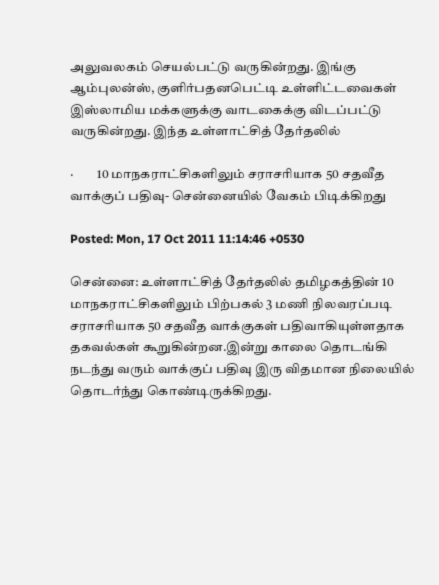அலுவலகம் செயல்பட்டு வருகின்றது. இங்கு ஆம்புலன்ஸ், குளிர்பதனபெட்டி உள்ளிட்டவைகள் இஸ்லாமிய மக்களுக்கு வாடகைக்கு விடப்பட்டு வருகின்றது. இந்த உள்ளாட்சித் தேர்தலில்

·         10 மாநகராட்சிகளிலும் சராசரியாக 50 சதவீத வாக்குப் பதிவு- சென்னையில் வேகம் பிடிக்கிறது

Posted: Mon, 17 Oct 2011 11:14:46 +0530

சென்னை: உள்ளாட்சித் தேர்தலில் தமிழகத்தின் 10 மாநகராட்சிகளிலும் பிற்பகல் 3 மணி நிலவரப்படி சராசரியாக 50 சதவீத வாக்குகள் பதிவாகியுள்ளதாக தகவல்கள் கூறுகின்றன.இன்று காலை தொடங்கி நடந்து வரும் வாக்குப் பதிவு இரு விதமான நிலையில் தொடர்ந்து கொண்டிருக்கிறது.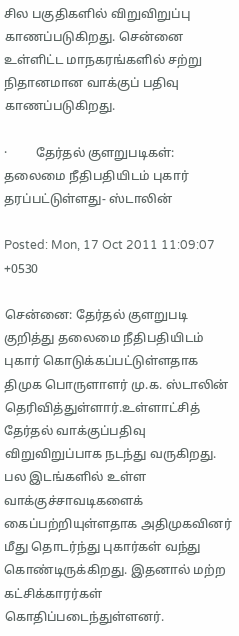சில பகுதிகளில் விறுவிறுப்பு காணப்படுகிறது. சென்னை உள்ளிட்ட மாநகரங்களில் சற்று நிதானமான வாக்குப் பதிவு காணப்படுகிறது.

·         தேர்தல் குளறுபடிகள்: தலைமை நீதிபதியிடம் புகார் தரப்பட்டுள்ளது- ஸ்டாலின்

Posted: Mon, 17 Oct 2011 11:09:07 +0530

சென்னை: தேர்தல் குளறுபடி குறித்து தலைமை நீதிபதியிடம் புகார் கொடுக்கப்பட்டுள்ளதாக திமுக பொருளாளர் மு.க. ஸ்டாலின் தெரிவித்துள்ளார்.உள்ளாட்சித் தேர்தல் வாக்குப்பதிவு விறுவிறுப்பாக நடந்து வருகிறது. பல இடங்களில் உள்ள வாக்குச்சாவடிகளைக் கைப்பற்றியுள்ளதாக அதிமுகவினர் மீது தொடர்ந்து புகார்கள் வந்து கொண்டிருக்கிறது. இதனால் மற்ற கட்சிக்காரர்கள் கொதிப்படைந்துள்ளனர்.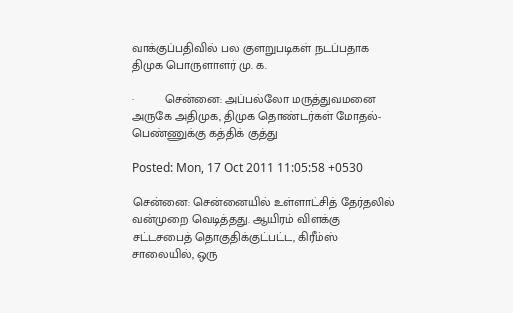வாக்குப்பதிவில் பல குளறுபடிகள் நடப்பதாக திமுக பொருளாளர் மு. க.

·         சென்னை: அப்பல்லோ மருத்துவமனை அருகே அதிமுக, திமுக தொண்டர்கள் மோதல்- பெண்ணுக்கு கத்திக் குத்து

Posted: Mon, 17 Oct 2011 11:05:58 +0530

சென்னை: சென்னையில் உள்ளாட்சித் தேர்தலில் வன்முறை வெடித்தது. ஆயிரம் விளக்கு சட்டசபைத் தொகுதிக்குட்பட்ட, கிரீம்ஸ் சாலையில், ஒரு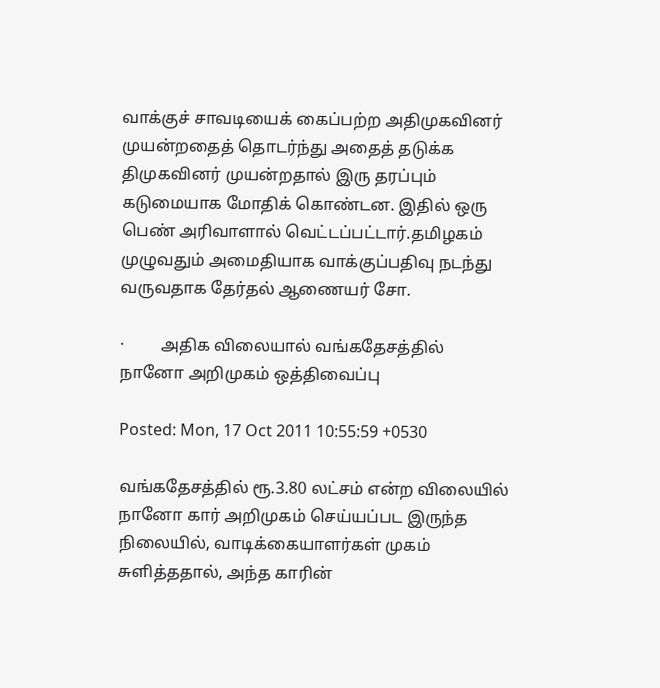வாக்குச் சாவடியைக் கைப்பற்ற அதிமுகவினர் முயன்றதைத் தொடர்ந்து அதைத் தடுக்க திமுகவினர் முயன்றதால் இரு தரப்பும் கடுமையாக மோதிக் கொண்டன. இதில் ஒரு பெண் அரிவாளால் வெட்டப்பட்டார்.தமிழகம் முழுவதும் அமைதியாக வாக்குப்பதிவு நடந்து வருவதாக தேர்தல் ஆணையர் சோ.

·         அதிக விலையால் வங்கதேசத்தில் நானோ அறிமுகம் ஒத்திவைப்பு

Posted: Mon, 17 Oct 2011 10:55:59 +0530

வங்கதேசத்தில் ரூ.3.80 லட்சம் என்ற விலையில் நானோ கார் அறிமுகம் செய்யப்பட இருந்த நிலையில், வாடிக்கையாளர்கள் முகம் சுளித்ததால், அந்த காரின்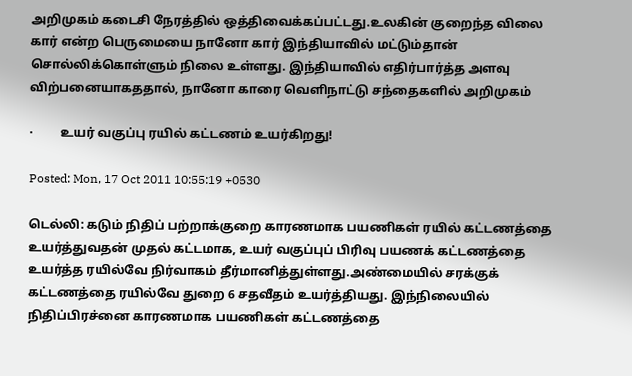அறிமுகம் கடைசி நேரத்தில் ஒத்திவைக்கப்பட்டது.உலகின் குறைந்த விலை கார் என்ற பெருமையை நானோ கார் இந்தியாவில் மட்டும்தான் சொல்லிக்கொள்ளும் நிலை உள்ளது. இந்தியாவில் எதிர்பார்த்த அளவு விற்பனையாகததால், நானோ காரை வெளிநாட்டு சந்தைகளில் அறிமுகம்

·         உயர் வகுப்பு ரயில் கட்டணம் உயர்கிறது!

Posted: Mon, 17 Oct 2011 10:55:19 +0530

டெல்லி: கடும் நிதிப் பற்றாக்குறை காரணமாக பயணிகள் ரயில் கட்டணத்தை உயர்த்துவதன் முதல் கட்டமாக, உயர் வகுப்புப் பிரிவு பயணக் கட்டணத்தை உயர்த்த ரயில்வே நிர்வாகம் தீர்மானித்துள்ளது.அண்மையில் சரக்குக் கட்டணத்தை ரயில்வே துறை 6 சதவீதம் உயர்த்தியது. இந்நிலையில் நிதிப்பிரச்னை காரணமாக பயணிகள் கட்டணத்தை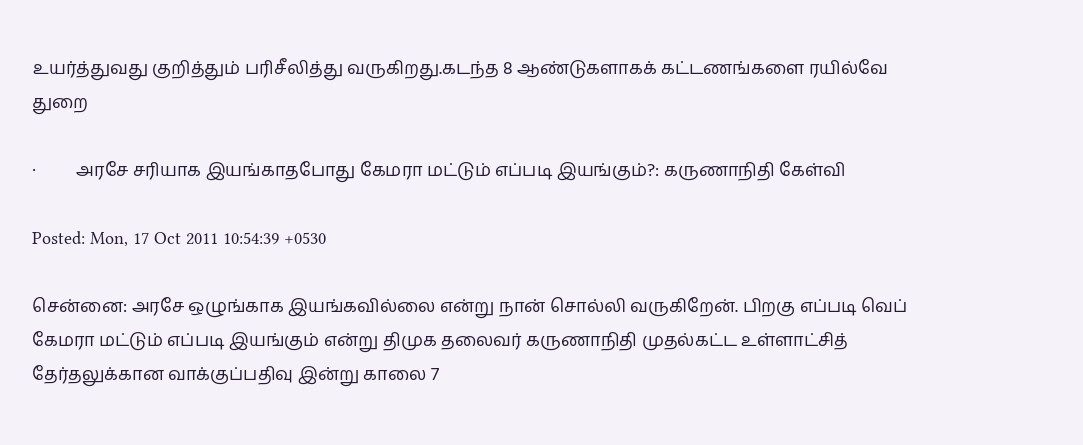உயர்த்துவது குறித்தும் பரிசீலித்து வருகிறது.கடந்த 8 ஆண்டுகளாகக் கட்டணங்களை ரயில்வே துறை

·         அரசே சரியாக இயங்காதபோது கேமரா மட்டும் எப்படி இயங்கும்?: கருணாநிதி கேள்வி

Posted: Mon, 17 Oct 2011 10:54:39 +0530

சென்னை: அரசே ஒழுங்காக இயங்கவில்லை என்று நான் சொல்லி வருகிறேன். பிறகு எப்படி வெப் கேமரா மட்டும் எப்படி இயங்கும் என்று திமுக தலைவர் கருணாநிதி முதல்கட்ட உள்ளாட்சித் தேர்தலுக்கான வாக்குப்பதிவு இன்று காலை 7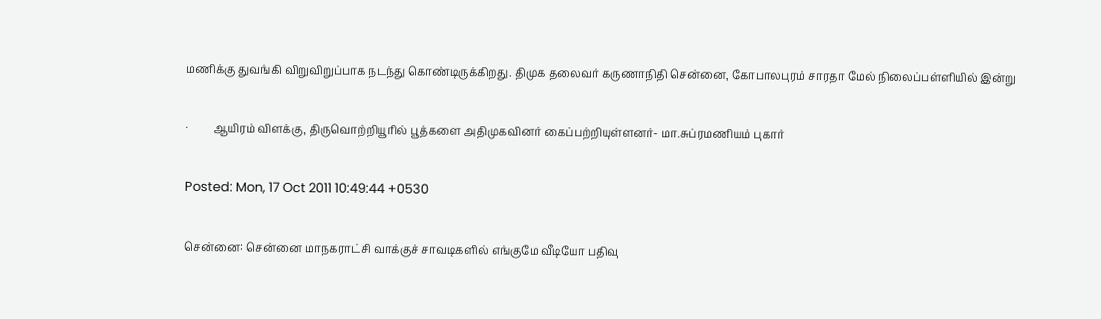மணிக்கு துவங்கி விறுவிறுப்பாக நடந்து கொண்டிருக்கிறது. திமுக தலைவர் கருணாநிதி சென்னை, கோபாலபுரம் சாரதா மேல் நிலைப்பள்ளியில் இன்று

·         ஆயிரம் விளக்கு, திருவொற்றியூரில் பூத்களை அதிமுகவினர் கைப்பற்றியுள்ளனர்- மா.சுப்ரமணியம் புகார்

Posted: Mon, 17 Oct 2011 10:49:44 +0530

சென்னை: சென்னை மாநகராட்சி வாக்குச் சாவடிகளில் எங்குமே வீடியோ பதிவு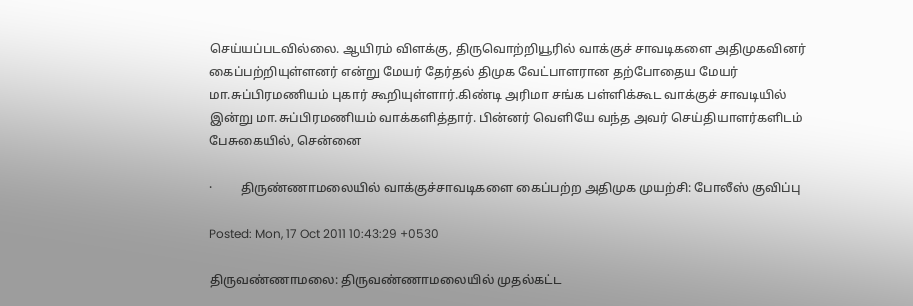செய்யப்படவில்லை. ஆயிரம் விளக்கு, திருவொற்றியூரில் வாக்குச் சாவடிகளை அதிமுகவினர் கைப்பற்றியுள்ளனர் என்று மேயர் தேர்தல் திமுக வேட்பாளரான தற்போதைய மேயர் மா.சுப்பிரமணியம் புகார் கூறியுள்ளார்.கிண்டி அரிமா சங்க பள்ளிக்கூட வாக்குச் சாவடியில் இன்று மா.சுப்பிரமணியம் வாக்களித்தார். பின்னர் வெளியே வந்த அவர் செய்தியாளர்களிடம் பேசுகையில், சென்னை

·         திருண்ணாமலையில் வாக்குச்சாவடிகளை கைப்பற்ற அதிமுக முயற்சி: போலீஸ் குவிப்பு

Posted: Mon, 17 Oct 2011 10:43:29 +0530

திருவண்ணாமலை: திருவண்ணாமலையில் முதல்கட்ட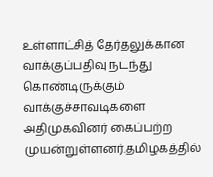உள்ளாட்சித் தேர்தலுக்கான வாக்குப்பதிவு நடந்து கொண்டிருக்கும் வாக்குச்சாவடிகளை அதிமுகவினர் கைப்பற்ற முயன்றுள்ளனர்.தமிழகத்தில்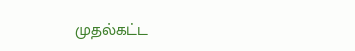முதல்கட்ட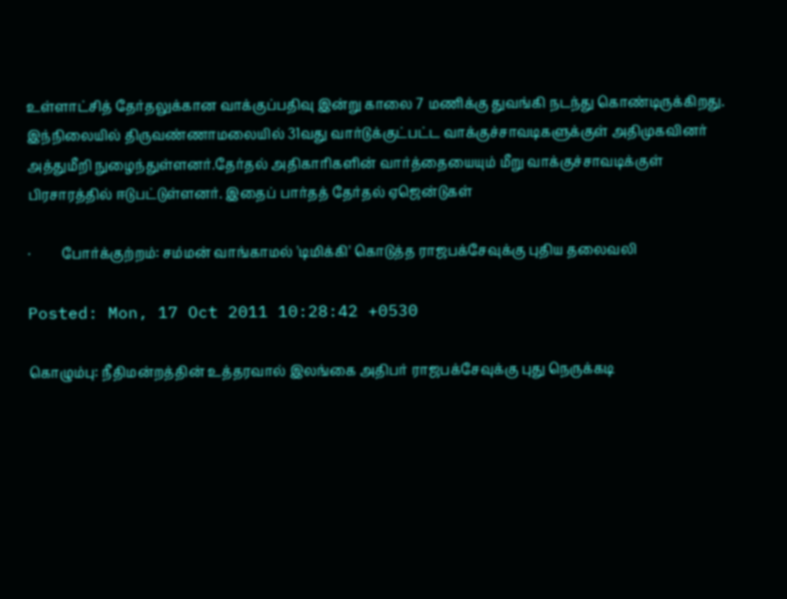உள்ளாட்சித் தேர்தலுக்கான வாக்குப்பதிவு இன்று காலை 7 மணிக்கு துவங்கி நடந்து கொண்டிருக்கிறது. இந்நிலையில் திருவண்ணாமலையில் 31வது வார்டுக்குட்பட்ட வாக்குச்சாவடிகளுக்குள் அதிமுகவினர் அத்துமீறி நுழைந்துள்ளனர்.தேர்தல் அதிகாரிகளின் வார்த்தையையும் மீறு வாக்குச்சாவடிக்குள் பிரசாரத்தில் ஈடுபட்டுள்ளனர். இதைப் பார்தத் தேர்தல் ஏஜென்டுகள்

·         போர்க்குற்றம்: சம்மன் வாங்காமல் 'டிமிக்கி' கொடுத்த ராஜபக்சேவுக்கு புதிய தலைவலி

Posted: Mon, 17 Oct 2011 10:28:42 +0530

கொழும்பு: நீதிமன்றத்தின் உத்தரவால் இலங்கை அதிபர் ராஜபக்சேவுக்கு புது நெருக்கடி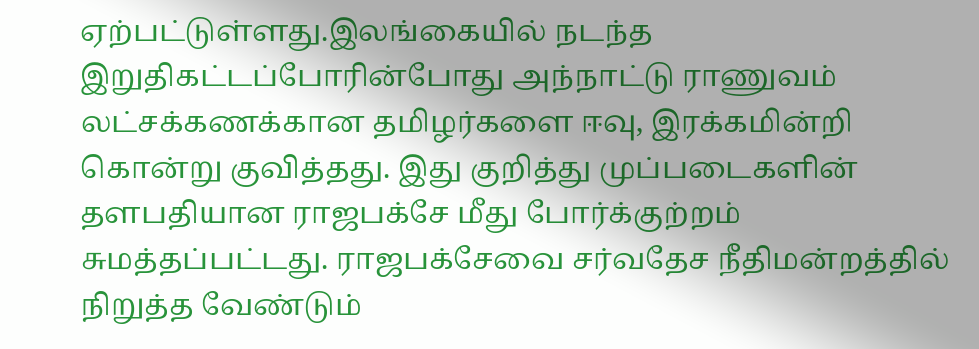ஏற்பட்டுள்ளது.இலங்கையில் நடந்த இறுதிகட்டப்போரின்போது அந்நாட்டு ராணுவம் லட்சக்கணக்கான தமிழர்களை ஈவு, இரக்கமின்றி கொன்று குவித்தது. இது குறித்து முப்படைகளின் தளபதியான ராஜபக்சே மீது போர்க்குற்றம் சுமத்தப்பட்டது. ராஜபக்சேவை சர்வதேச நீதிமன்றத்தில் நிறுத்த வேண்டும்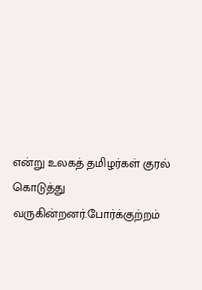என்று உலகத் தமிழர்கள் குரல் கொடுத்து வருகின்றனர்.போர்க்குற்றம்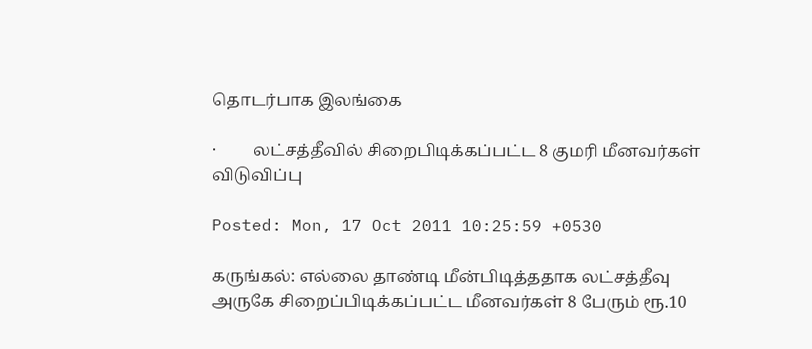தொடர்பாக இலங்கை

·         லட்சத்தீவில் சிறைபிடிக்கப்பட்ட 8 குமரி மீனவர்கள் விடுவிப்பு

Posted: Mon, 17 Oct 2011 10:25:59 +0530

கருங்கல்: எல்லை தாண்டி மீன்பிடித்ததாக லட்சத்தீவு அருகே சிறைப்பிடிக்கப்பட்ட மீனவர்கள் 8 பேரும் ரூ.10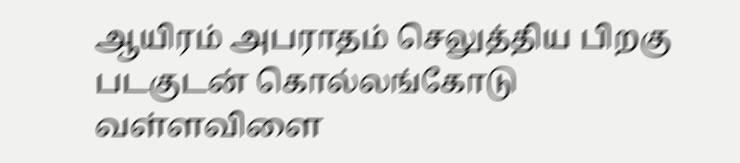ஆயிரம் அபராதம் செலுத்திய பிறகு படகுடன் கொல்லங்கோடு வள்ளவிளை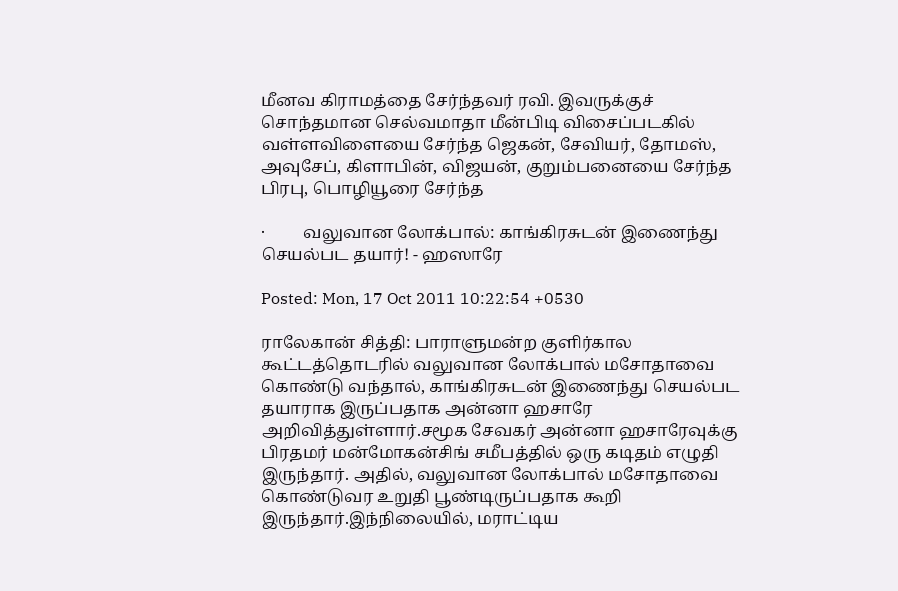மீனவ கிராமத்தை சேர்ந்தவர் ரவி. இவருக்குச் சொந்தமான செல்வமாதா மீன்பிடி விசைப்படகில் வள்ளவிளையை சேர்ந்த ஜெகன், சேவியர், தோமஸ், அவுசேப், கிளாபின், விஜயன், குறும்பனையை சேர்ந்த பிரபு, பொழியூரை சேர்ந்த

·         வலுவான லோக்பால்: காங்கிரசுடன் இணைந்து செயல்பட தயார்! - ஹஸாரே

Posted: Mon, 17 Oct 2011 10:22:54 +0530

ராலேகான் சித்தி: பாராளுமன்ற குளிர்கால கூட்டத்தொடரில் வலுவான லோக்பால் மசோதாவை கொண்டு வந்தால், காங்கிரசுடன் இணைந்து செயல்பட தயாராக இருப்பதாக அன்னா ஹசாரே அறிவித்துள்ளார்.சமூக சேவகர் அன்னா ஹசாரேவுக்கு பிரதமர் மன்மோகன்சிங் சமீபத்தில் ஒரு கடிதம் எழுதி இருந்தார். அதில், வலுவான லோக்பால் மசோதாவை கொண்டுவர உறுதி பூண்டிருப்பதாக கூறி இருந்தார்.இந்நிலையில், மராட்டிய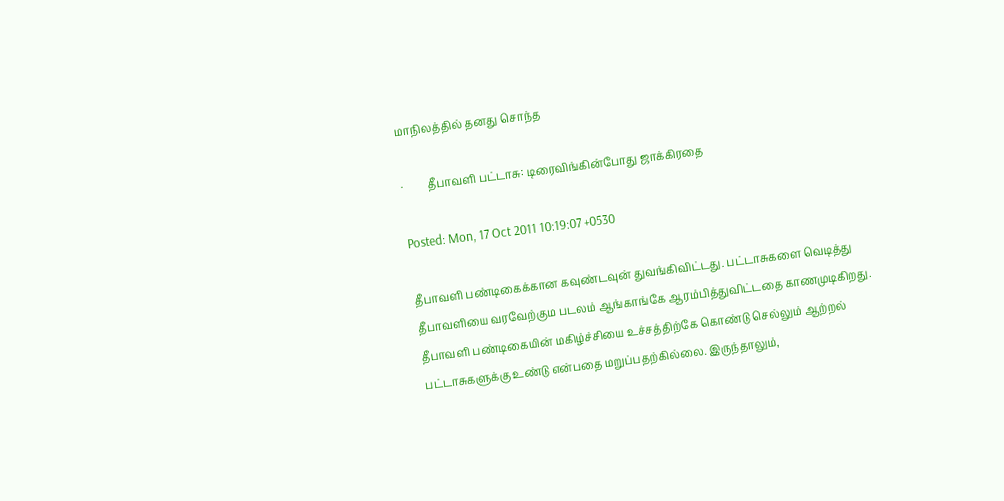மாநிலத்தில் தனது சொந்த

·         தீபாவளி பட்டாசு: டிரைவிங்கின்போது ஜாக்கிரதை

Posted: Mon, 17 Oct 2011 10:19:07 +0530

தீபாவளி பண்டிகைக்கான கவுண்டவுன் துவங்கிவிட்டது. பட்டாசுகளை வெடித்து தீபாவளியை வரவேற்கும படலம் ஆங்காங்கே ஆரம்பித்துவிட்டதை காணமுடிகிறது. தீபாவளி பண்டிகையின் மகிழ்ச்சியை உச்சத்திற்கே கொண்டு செல்லும் ஆற்றல் பட்டாசுகளுக்கு உண்டு என்பதை மறுப்பதற்கில்லை. இருந்தாலும்,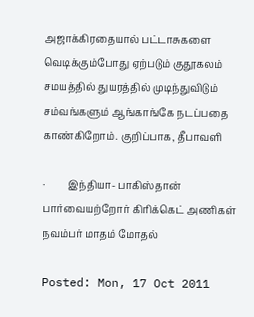அஜாக்கிரதையால் பட்டாசுகளை வெடிக்கும்போது ஏற்படும் குதூகலம் சமயத்தில் துயரத்தில் முடிந்துவிடும் சம்வங்களும் ஆங்காங்கே நடப்பதை காண்கிறோம். குறிப்பாக, தீபாவளி

·         இந்தியா- பாகிஸ்தான் பார்வையற்றோர் கிரிக்கெட் அணிகள் நவம்பர் மாதம் மோதல்

Posted: Mon, 17 Oct 2011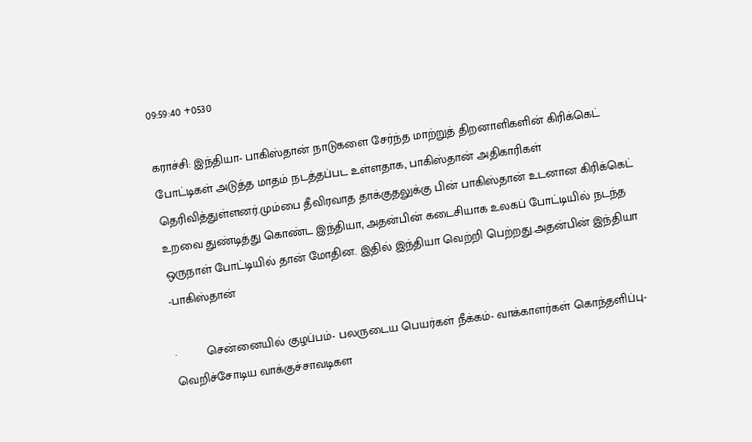09:59:40 +0530

கராச்சி: இந்தியா- பாகிஸ்தான் நாடுகளை சேர்ந்த மாற்றுத் திறனாளிகளின் கிரிக்கெட் போட்டிகள் அடுத்த மாதம் நடத்தப்பட உள்ளதாக, பாகிஸ்தான் அதிகாரிகள் தெரிவித்துள்ளனர்.மும்பை தீவிரவாத தாக்குதலுக்கு பின் பாகிஸ்தான் உடனான கிரிக்கெட் உறவை துண்டித்து கொண்ட இந்தியா, அதன்பின் கடைசியாக உலகப் போட்டியில் நடந்த ஒருநாள் போட்டியில் தான் மோதின. இதில் இந்தியா வெற்றி பெற்றது.அதன்பின் இந்தியா -பாகிஸ்தான்

·         சென்னையில் குழப்பம்- பலருடைய பெயர்கள் நீக்கம்- வாக்காளர்கள் கொந்தளிப்பு- வெறிச்சோடிய வாக்குச்சாவடிகள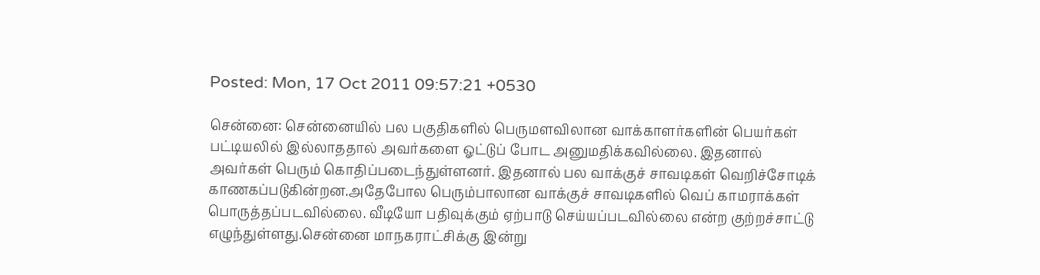Posted: Mon, 17 Oct 2011 09:57:21 +0530

சென்னை: சென்னையில் பல பகுதிகளில் பெருமளவிலான வாக்காளர்களின் பெயர்கள் பட்டியலில் இல்லாததால் அவர்களை ஓட்டுப் போட அனுமதிக்கவில்லை. இதனால் அவர்கள் பெரும் கொதிப்படைந்துள்ளனர். இதனால் பல வாக்குச் சாவடிகள் வெறிச்சோடிக் காணகப்படுகின்றன.அதேபோல பெரும்பாலான வாக்குச் சாவடிகளில் வெப் காமராக்கள் பொருத்தப்படவில்லை. வீடியோ பதிவுக்கும் ஏற்பாடு செய்யப்படவில்லை என்ற குற்றச்சாட்டு எழுந்துள்ளது.சென்னை மாநகராட்சிக்கு இன்று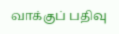வாக்குப் பதிவு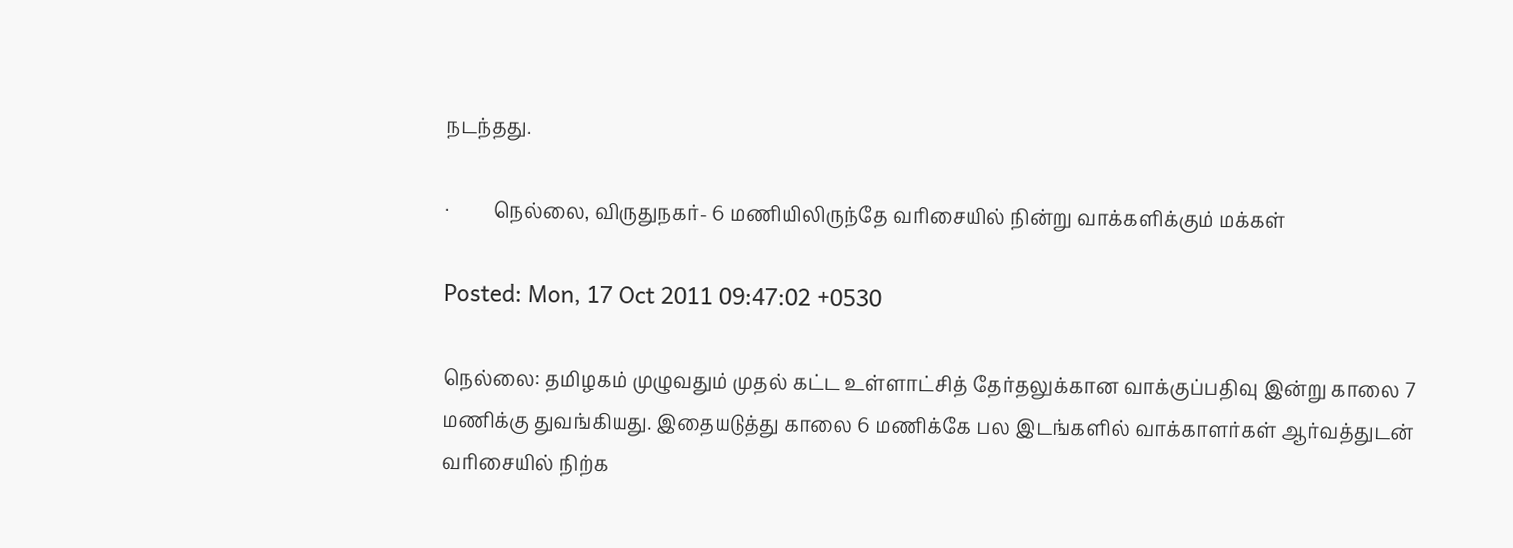நடந்தது.

·         நெல்லை, விருதுநகர்- 6 மணியிலிருந்தே வரிசையில் நின்று வாக்களிக்கும் மக்கள்

Posted: Mon, 17 Oct 2011 09:47:02 +0530

நெல்லை: தமிழகம் முழுவதும் முதல் கட்ட உள்ளாட்சித் தேர்தலுக்கான வாக்குப்பதிவு இன்று காலை 7 மணிக்கு துவங்கியது. இதையடுத்து காலை 6 மணிக்கே பல இடங்களில் வாக்காளர்கள் ஆர்வத்துடன் வரிசையில் நிற்க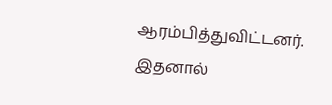ஆரம்பித்துவிட்டனர். இதனால்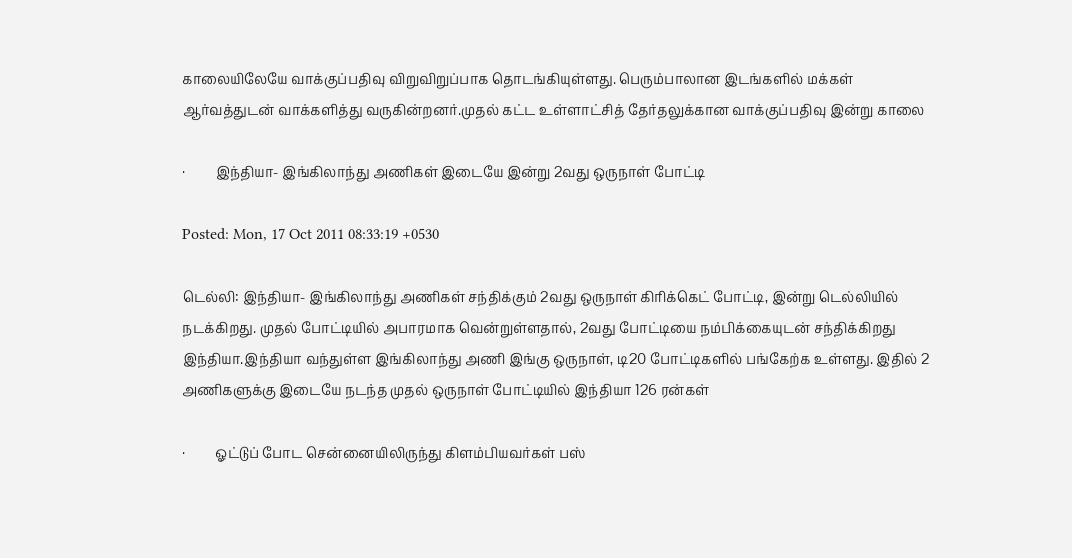காலையிலேயே வாக்குப்பதிவு விறுவிறுப்பாக தொடங்கியுள்ளது. பெரும்பாலான இடங்களில் மக்கள் ஆர்வத்துடன் வாக்களித்து வருகின்றனர்.முதல் கட்ட உள்ளாட்சித் தேர்தலுக்கான வாக்குப்பதிவு இன்று காலை

·         இந்தியா- இங்கிலாந்து அணிகள் இடையே இன்று 2வது ஒருநாள் போட்டி

Posted: Mon, 17 Oct 2011 08:33:19 +0530

டெல்லி: இந்தியா- இங்கிலாந்து அணிகள் சந்திக்கும் 2வது ஒருநாள் கிரிக்கெட் போட்டி, இன்று டெல்லியில் நடக்கிறது. முதல் போட்டியில் அபாரமாக வென்றுள்ளதால், 2வது போட்டியை நம்பிக்கையுடன் சந்திக்கிறது இந்தியா.இந்தியா வந்துள்ள இங்கிலாந்து அணி இங்கு ஒருநாள், டி20 போட்டிகளில் பங்கேற்க உள்ளது. இதில் 2 அணிகளுக்கு இடையே நடந்த முதல் ஒருநாள் போட்டியில் இந்தியா 126 ரன்கள்

·         ஓட்டுப் போட சென்னையிலிருந்து கிளம்பியவர்கள் பஸ்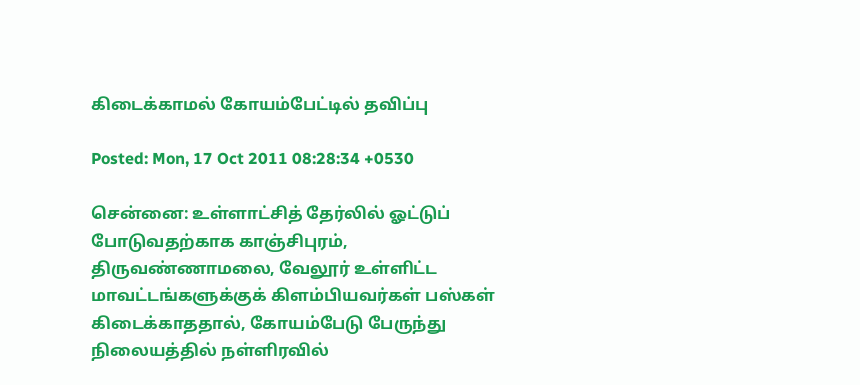கிடைக்காமல் கோயம்பேட்டில் தவிப்பு

Posted: Mon, 17 Oct 2011 08:28:34 +0530

சென்னை: உள்ளாட்சித் தேர்லில் ஓட்டுப் போடுவதற்காக காஞ்சிபுரம், திருவண்ணாமலை, வேலூர் உள்ளிட்ட மாவட்டங்களுக்குக் கிளம்பியவர்கள் பஸ்கள் கிடைக்காததால், கோயம்பேடு பேருந்து நிலையத்தில் நள்ளிரவில்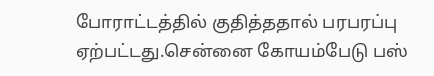போராட்டத்தில் குதித்ததால் பரபரப்பு ஏற்பட்டது.சென்னை கோயம்பேடு பஸ்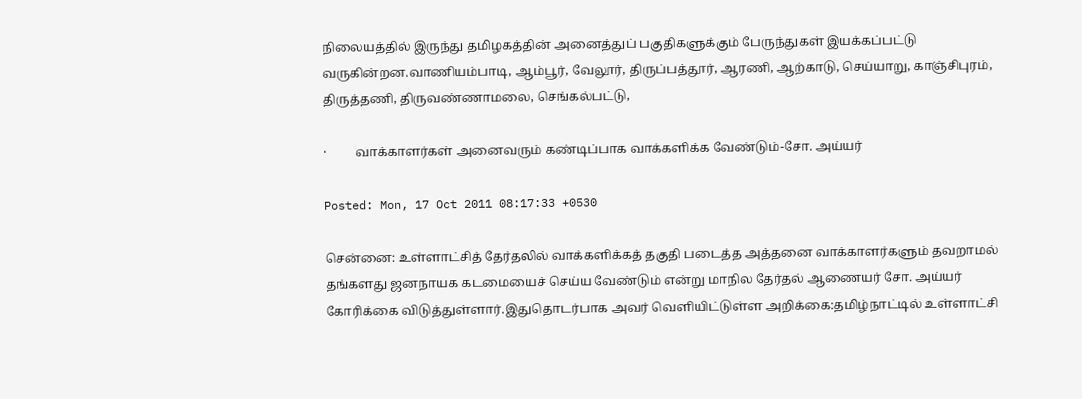நிலையத்தில் இருந்து தமிழகத்தின் அனைத்துப் பகுதிகளுக்கும் பேருந்துகள் இயக்கப்பட்டு வருகின்றன.வாணியம்பாடி, ஆம்பூர், வேலூர், திருப்பத்தூர், ஆரணி, ஆற்காடு, செய்யாறு, காஞ்சிபுரம், திருத்தணி, திருவண்ணாமலை, செங்கல்பட்டு,

·         வாக்காளர்கள் அனைவரும் கண்டிப்பாக வாக்களிக்க வேண்டும்-சோ. அய்யர்

Posted: Mon, 17 Oct 2011 08:17:33 +0530

சென்னை: உள்ளாட்சித் தேர்தலில் வாக்களிக்கத் தகுதி படைத்த அத்தனை வாக்காளர்களும் தவறாமல் தங்களது ஜனநாயக கடமையைச் செய்ய வேண்டும் என்று மாநில தேர்தல் ஆணையர் சோ. அய்யர் கோரிக்கை விடுத்துள்ளார்.இதுதொடர்பாக அவர் வெளியிட்டுள்ள அறிக்கை:தமிழ்நாட்டில் உள்ளாட்சி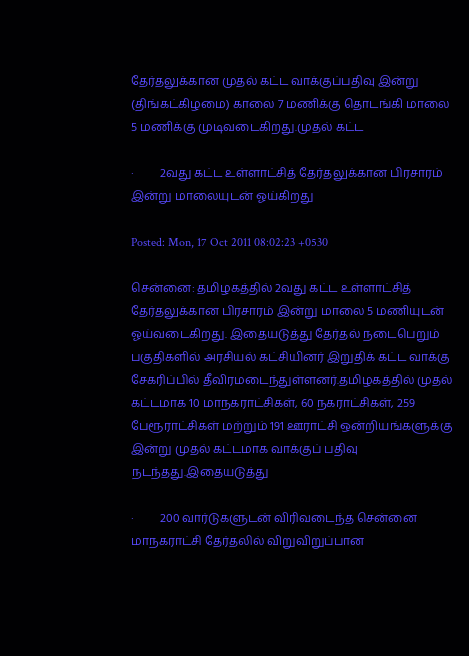தேர்தலுக்கான முதல் கட்ட வாக்குப்பதிவு இன்று (திங்கட்கிழமை) காலை 7 மணிக்கு தொடங்கி மாலை 5 மணிக்கு முடிவடைகிறது.முதல் கட்ட

·         2வது கட்ட உள்ளாட்சித் தேர்தலுக்கான பிரசாரம் இன்று மாலையுடன் ஓய்கிறது

Posted: Mon, 17 Oct 2011 08:02:23 +0530

சென்னை: தமிழகத்தில் 2வது கட்ட உள்ளாட்சித் தேர்தலுக்கான பிரசாரம் இன்று மாலை 5 மணியுடன் ஓய்வடைகிறது. இதையடுத்து தேர்தல் நடைபெறும் பகுதிகளில் அரசியல் கட்சியினர் இறுதிக் கட்ட வாக்கு சேகரிப்பில் தீவிரமடைந்துள்ளனர்.தமிழகத்தில் முதல் கட்டமாக 10 மாநகராட்சிகள், 60 நகராட்சிகள், 259 பேரூராட்சிகள் மற்றும் 191 ஊராட்சி ஒன்றியங்களுக்கு இன்று முதல் கட்டமாக வாக்குப் பதிவு நடந்தது.இதையடுத்து

·         200 வார்டுகளுடன் விரிவடைந்த சென்னை மாநகராட்சி தேர்தலில் விறுவிறுப்பான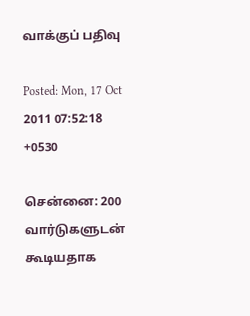வாக்குப் பதிவு

Posted: Mon, 17 Oct 2011 07:52:18 +0530

சென்னை: 200 வார்டுகளுடன் கூடியதாக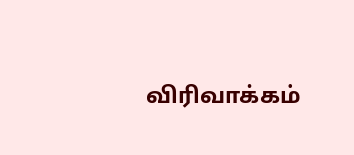விரிவாக்கம்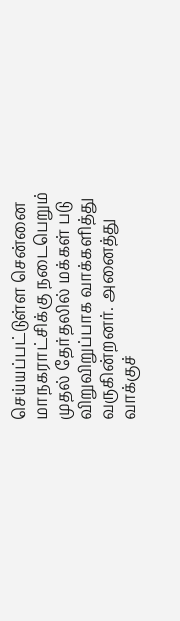செய்யப்பட்டுள்ள சென்னை மாநகராட்சிக்கு நடைபெறும் முதல் தேர்தலில் மக்கள் படு விறுவிறுப்பாக வாக்களித்து வருகின்றனர். அனைத்து வாக்குச்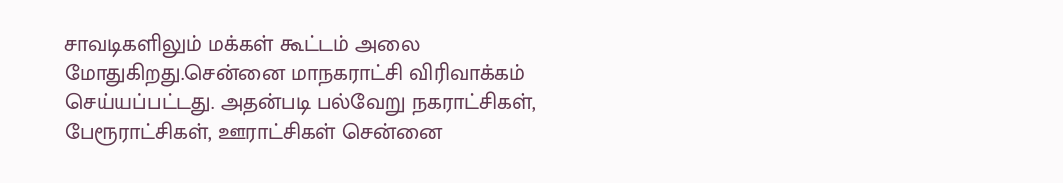சாவடிகளிலும் மக்கள் கூட்டம் அலை மோதுகிறது.சென்னை மாநகராட்சி விரிவாக்கம் செய்யப்பட்டது. அதன்படி பல்வேறு நகராட்சிகள், பேரூராட்சிகள், ஊராட்சிகள் சென்னை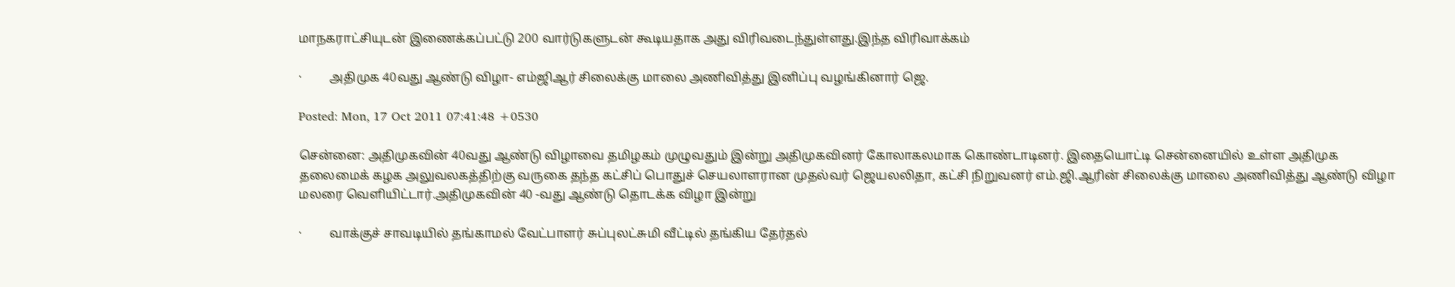மாநகராட்சியுடன் இணைக்கப்பட்டு 200 வார்டுகளுடன் கூடியதாக அது விரிவடைந்துள்ளது.இந்த விரிவாக்கம்

·         அதிமுக 40வது ஆண்டு விழா- எம்ஜிஆர் சிலைக்கு மாலை அணிவித்து இனிப்பு வழங்கினார் ஜெ.

Posted: Mon, 17 Oct 2011 07:41:48 +0530

சென்னை: அதிமுகவின் 40வது ஆண்டு விழாவை தமிழகம் முழுவதும் இன்று அதிமுகவினர் கோலாகலமாக கொண்டாடினர். இதையொட்டி சென்னையில் உள்ள அதிமுக தலைமைக் கழக அலுவலகத்திற்கு வருகை தந்த கட்சிப் பொதுச் செயலாளரான முதல்வர் ஜெயலலிதா, கட்சி நிறுவனர் எம்.ஜி.ஆரின் சிலைக்கு மாலை அணிவித்து ஆண்டு விழா மலரை வெளியிட்டார்.அதிமுகவின் 40 -வது ஆண்டு தொடக்க விழா இன்று

·         வாக்குச் சாவடியில் தங்காமல் வேட்பாளர் சுப்புலட்சுமி வீட்டில் தங்கிய தேர்தல்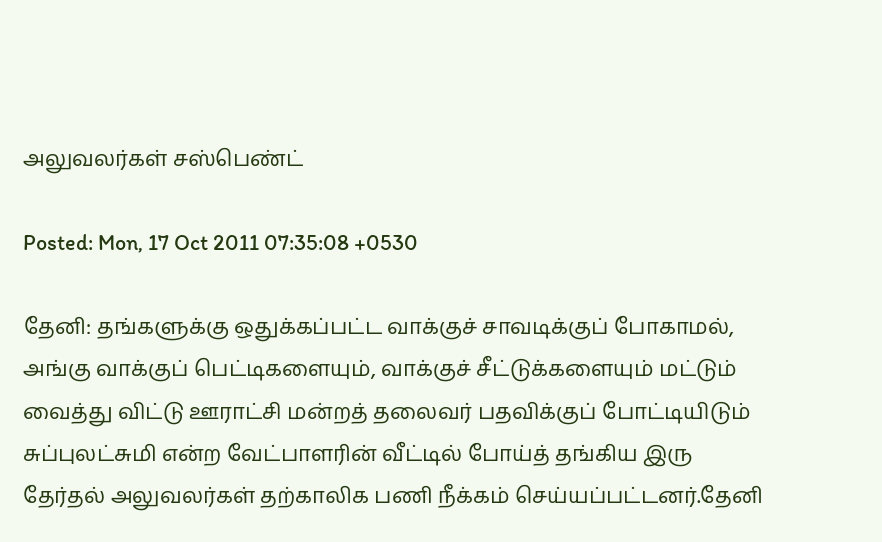அலுவலர்கள் சஸ்பெண்ட்

Posted: Mon, 17 Oct 2011 07:35:08 +0530

தேனி: தங்களுக்கு ஒதுக்கப்பட்ட வாக்குச் சாவடிக்குப் போகாமல், அங்கு வாக்குப் பெட்டிகளையும், வாக்குச் சீட்டுக்களையும் மட்டும் வைத்து விட்டு ஊராட்சி மன்றத் தலைவர் பதவிக்குப் போட்டியிடும் சுப்புலட்சுமி என்ற வேட்பாளரின் வீட்டில் போய்த் தங்கிய இரு தேர்தல் அலுவலர்கள் தற்காலிக பணி நீக்கம் செய்யப்பட்டனர்.தேனி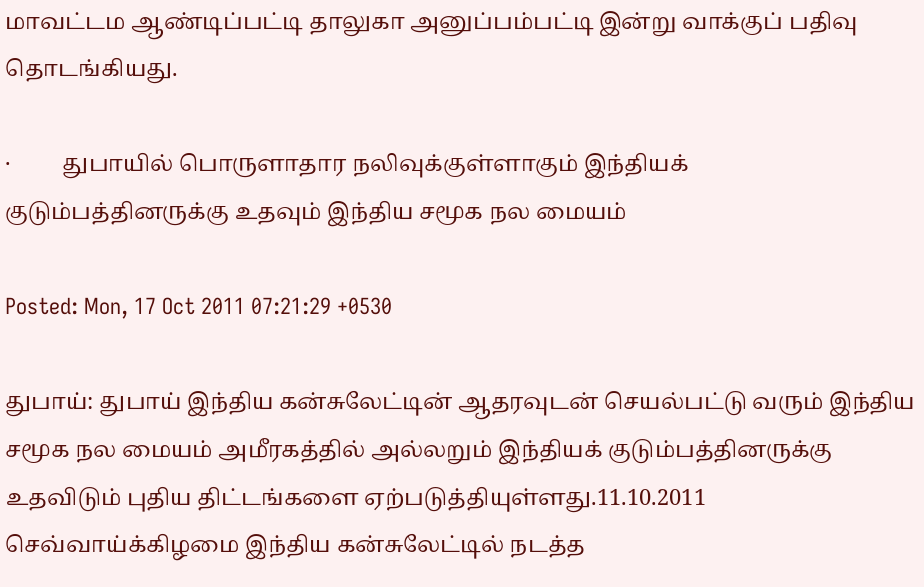மாவட்டம ஆண்டிப்பட்டி தாலுகா அனுப்பம்பட்டி இன்று வாக்குப் பதிவு தொடங்கியது.

·         துபாயில் பொருளாதார நலிவுக்குள்ளாகும் இந்தியக் குடும்பத்தினருக்கு உதவும் இந்திய சமூக நல மையம்

Posted: Mon, 17 Oct 2011 07:21:29 +0530

துபாய்: துபாய் இந்திய‌ க‌ன்சுலேட்டின் ஆத‌ர‌வுட‌ன் செய‌ல்ப‌ட்டு வ‌ரும் இந்திய‌ ச‌மூக‌ ந‌ல‌ மைய‌ம் அமீர‌க‌த்தில் அல்லறும் இந்திய‌க் குடும்ப‌த்தின‌ருக்கு உத‌விடும் புதிய‌ திட்ட‌ங்க‌ளை ஏற்ப‌டுத்தியுள்ள‌து.11.10.2011 செவ்வாய்க்கிழ‌மை இந்திய‌ க‌ன்சுலேட்டில் ந‌ட‌த்த‌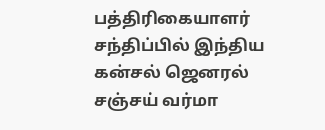ப‌த்திரிகையாள‌ர் ச‌ந்திப்பில் இந்திய‌ க‌ன்ச‌ல் ஜென‌ர‌ல் ச‌ஞ்ச‌ய் வ‌ர்மா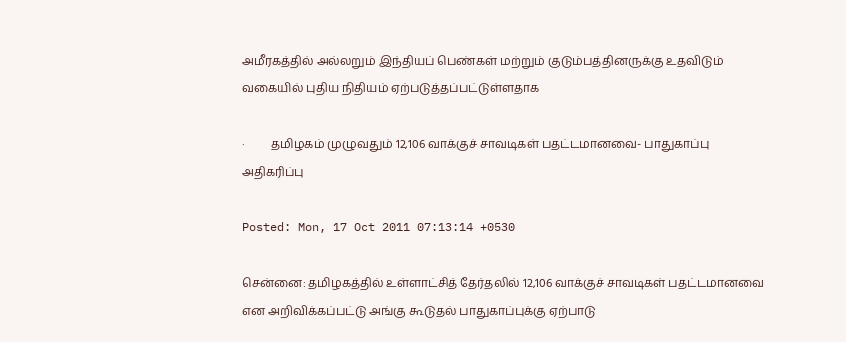அமீர‌க‌த்தில் அல்லறும் இந்திய‌ப் பெண்க‌ள் ம‌ற்றும் குடும்ப‌த்தின‌ருக்கு உத‌விடும் வ‌கையில் புதிய‌ நிதிய‌ம் ஏற்ப‌டுத்த‌ப்ப‌ட்டுள்ள‌தாக‌

·         தமிழகம் முழுவதும் 12,106 வாக்குச் சாவடிகள் பதட்டமானவை- பாதுகாப்பு அதிகரிப்பு

Posted: Mon, 17 Oct 2011 07:13:14 +0530

சென்னை: தமிழகத்தில் உள்ளாட்சித் தேர்தலில் 12,106 வாக்குச் சாவடிகள் பதட்டமானவை என அறிவிக்கப்பட்டு அங்கு கூடுதல் பாதுகாப்புக்கு ஏற்பாடு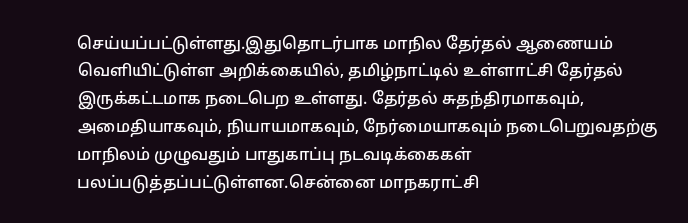செய்யப்பட்டுள்ளது.இதுதொடர்பாக மாநில தேர்தல் ஆணையம் வெளியிட்டுள்ள அறிக்கையில், தமிழ்நாட்டில் உள்ளாட்சி தேர்தல் இருக்கட்டமாக நடைபெற உள்ளது. தேர்தல் சுதந்திரமாகவும், அமைதியாகவும், நியாயமாகவும், நேர்மையாகவும் நடைபெறுவதற்கு மாநிலம் முழுவதும் பாதுகாப்பு நடவடிக்கைகள் பலப்படுத்தப்பட்டுள்ளன.சென்னை மாநகராட்சி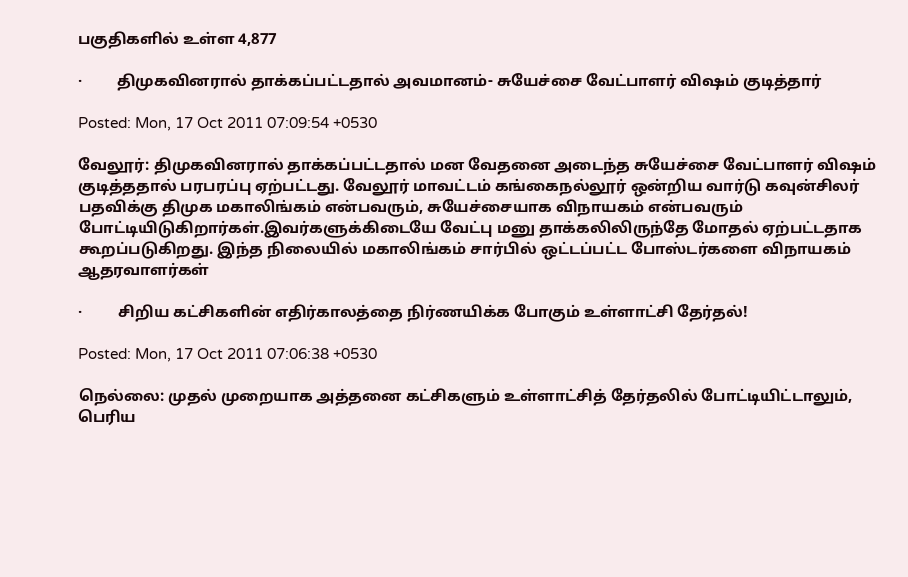பகுதிகளில் உள்ள 4,877

·         திமுகவினரால் தாக்கப்பட்டதால் அவமானம்- சுயேச்சை வேட்பாளர் விஷம் குடித்தார்

Posted: Mon, 17 Oct 2011 07:09:54 +0530

வேலூர்: திமுகவினரால் தாக்கப்பட்டதால் மன வேதனை அடைந்த சுயேச்சை வேட்பாளர் விஷம் குடித்ததால் பரபரப்பு ஏற்பட்டது. வேலூர் மாவட்டம் கங்கைநல்லூர் ஒன்றிய வார்டு கவுன்சிலர் பதவிக்கு திமுக மகாலிங்கம் என்பவரும், சுயேச்சையாக விநாயகம் என்பவரும் போட்டியிடுகிறார்கள்.இவர்களுக்கிடையே வேட்பு மனு தாக்கலிலிருந்தே மோதல் ஏற்பட்டதாக கூறப்படுகிறது. இந்த நிலையில் மகாலிங்கம் சார்பில் ஒட்டப்பட்ட போஸ்டர்களை விநாயகம் ஆதரவாளர்கள்

·         சிறிய கட்சிகளின் எதிர்காலத்தை நிர்ணயிக்க போகும் உள்ளாட்சி தேர்தல்!

Posted: Mon, 17 Oct 2011 07:06:38 +0530

நெல்லை: முதல் முறையாக அத்தனை கட்சிகளும் உள்ளாட்சித் தேர்தலில் போட்டியிட்டாலும், பெரிய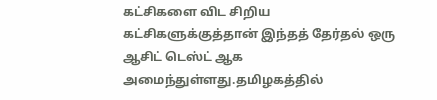கட்சிகளை விட சிறிய கட்சிகளுக்குத்தான் இந்தத் தேர்தல் ஒரு ஆசிட் டெஸ்ட் ஆக அமைந்துள்ளது.தமிழகத்தில்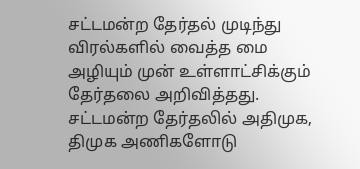சட்டமன்ற தேர்தல் முடிந்து விரல்களில் வைத்த மை அழியும் முன் உள்ளாட்சிக்கும் தேர்தலை அறிவித்தது. சட்டமன்ற தேர்தலில் அதிமுக, திமுக அணிகளோடு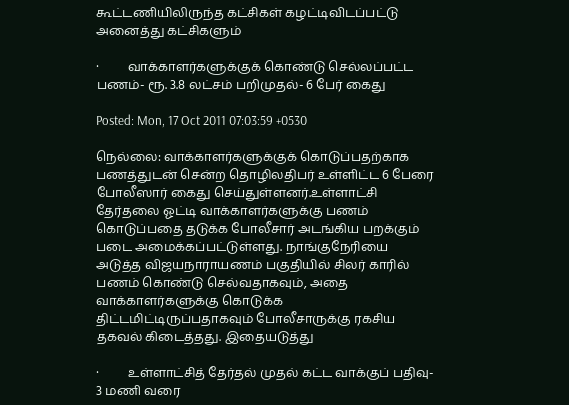கூட்டணியிலிருந்த கட்சிகள் கழட்டிவிடப்பட்டு அனைத்து கட்சிகளும்

·         வாக்காளர்களுக்குக் கொண்டு செல்லப்பட்ட பணம்- ரூ. 3.8 லட்சம் பறிமுதல்- 6 பேர் கைது

Posted: Mon, 17 Oct 2011 07:03:59 +0530

நெல்லை: வாக்காளர்களுக்குக் கொடுப்பதற்காக பணத்துடன் சென்ற தொழிலதிபர் உள்ளிட்ட 6 பேரை போலீஸார் கைது செய்துள்ளனர்.உள்ளாட்சி தேர்தலை ஓட்டி வாக்காளர்களுக்கு பணம் கொடுப்பதை தடுக்க போலீசார் அடங்கிய பறக்கும் படை அமைக்கப்பட்டுள்ளது. நாங்குநேரியை அடுத்த விஜயநாராயணம் பகுதியில் சிலர் காரில் பணம் கொண்டு செல்வதாகவும், அதை வாக்காளர்களுக்கு கொடுக்க திட்டமிட்டிருப்பதாகவும் போலீசாருக்கு ரகசிய தகவல் கிடைத்தது. இதையடுத்து

·         உள்ளாட்சித் தேர்தல் முதல் கட்ட வாக்குப் பதிவு- 3 மணி வரை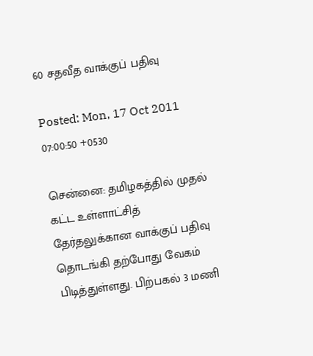60 சதவீத வாக்குப் பதிவு

Posted: Mon, 17 Oct 2011 07:00:50 +0530

சென்னை: தமிழகத்தில் முதல் கட்ட உள்ளாட்சித் தேர்தலுக்கான வாக்குப் பதிவு தொடங்கி தற்போது வேகம் பிடித்துள்ளது. பிற்பகல் 3 மணி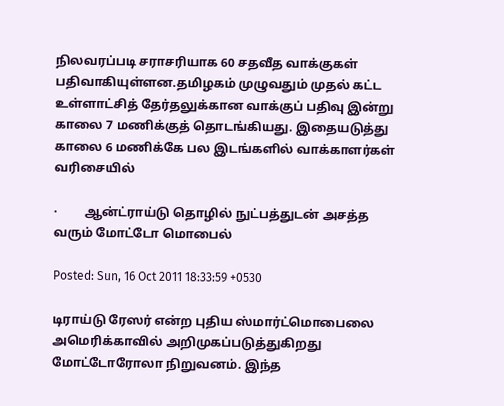நிலவரப்படி சராசரியாக 60 சதவீத வாக்குகள் பதிவாகியுள்ளன.தமிழகம் முழுவதும் முதல் கட்ட உள்ளாட்சித் தேர்தலுக்கான வாக்குப் பதிவு இன்று காலை 7 மணிக்குத் தொடங்கியது. இதையடுத்து காலை 6 மணிக்கே பல இடங்களில் வாக்காளர்கள் வரிசையில்

·         ஆன்ட்ராய்டு தொழில் நுட்பத்துடன் அசத்த வரும் மோட்டோ மொபைல்

Posted: Sun, 16 Oct 2011 18:33:59 +0530

டிராய்டு ரேஸர் என்ற புதிய ஸ்மார்ட்மொபைலை அமெரிக்காவில் அறிமுகப்படுத்துகிறது மோட்டோரோலா நிறுவனம். இந்த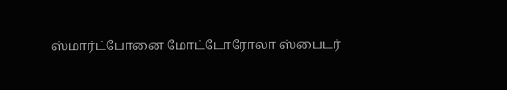ஸ்மார்ட்போனை மோட்டோரோலா ஸ்பைடர்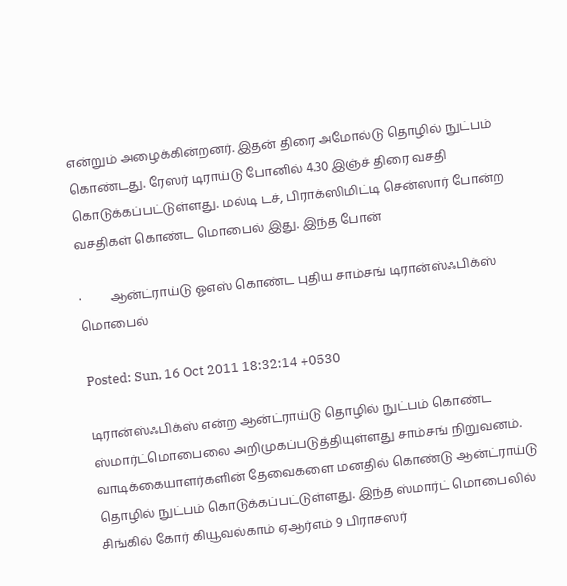என்றும் அழைக்கின்றனர். இதன் திரை அமோல்டு தொழில் நுட்பம் கொண்டது. ரேஸர் டிராய்டு போனில் 4.30 இஞ்ச் திரை வசதி கொடுக்கப்பட்டுள்ளது. மல்டி டச், பிராக்ஸிமிட்டி சென்ஸார் போன்ற வசதிகள் கொண்ட மொபைல் இது. இந்த போன்

·         ஆன்ட்ராய்டு ஓஎஸ் கொண்ட புதிய சாம்சங் டிரான்ஸ்ஃபிக்ஸ் மொபைல்

Posted: Sun, 16 Oct 2011 18:32:14 +0530

டிரான்ஸ்ஃபிக்ஸ் என்ற ஆன்ட்ராய்டு தொழில் நுட்பம் கொண்ட ஸ்மார்ட்மொபைலை அறிமுகப்படுத்தியுள்ளது சாம்சங் நிறுவனம். வாடிக்கையாளர்களின் தேவைகளை மனதில் கொண்டு ஆன்ட்ராய்டு தொழில் நுட்பம் கொடுக்கப்பட்டுள்ளது. இந்த ஸ்மார்ட் மொபைலில் சிங்கில் கோர் கியூவல்காம் ஏஆர்எம் 9 பிராசஸர்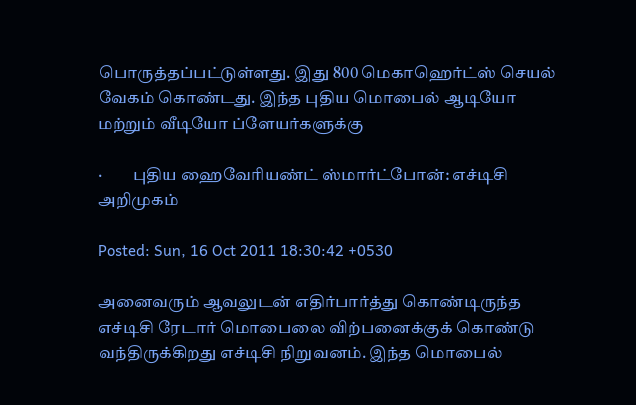பொருத்தப்பட்டுள்ளது. இது 800 மெகாஹெர்ட்ஸ் செயல் வேகம் கொண்டது. இந்த புதிய மொபைல் ஆடியோ மற்றும் வீடியோ ப்ளேயர்களுக்கு

·         புதிய ஹைவேரியண்ட் ஸ்மார்ட்போன்: எச்டிசி அறிமுகம்

Posted: Sun, 16 Oct 2011 18:30:42 +0530

அனைவரும் ஆவலுடன் எதிர்பார்த்து கொண்டிருந்த எச்டிசி ரேடார் மொபைலை விற்பனைக்குக் கொண்டு வந்திருக்கிறது எச்டிசி நிறுவனம். இந்த மொபைல்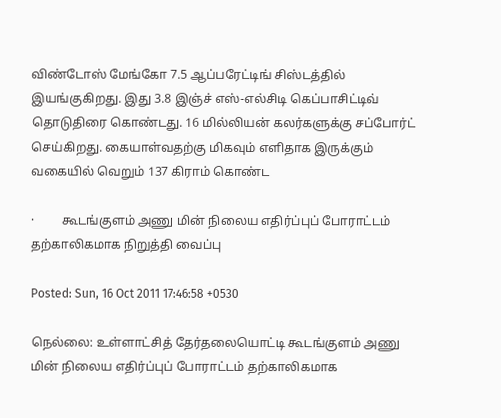விண்டோஸ் மேங்கோ 7.5 ஆப்பரேட்டிங் சிஸ்டத்தில் இயங்குகிறது. இது 3.8 இஞ்ச் எஸ்-எல்சிடி கெப்பாசிட்டிவ் தொடுதிரை கொண்டது. 16 மில்லியன் கலர்களுக்கு சப்போர்ட் செய்கிறது. கையாள்வதற்கு மிகவும் எளிதாக இருக்கும் வகையில் வெறும் 137 கிராம் கொண்ட

·         கூடங்குளம் அணு மின் நிலைய எதிர்ப்புப் போராட்டம் தற்காலிகமாக நிறுத்தி வைப்பு

Posted: Sun, 16 Oct 2011 17:46:58 +0530

நெல்லை: உள்ளாட்சித் தேர்தலையொட்டி கூடங்குளம் அணு மின் நிலைய எதிர்ப்புப் போராட்டம் தற்காலிகமாக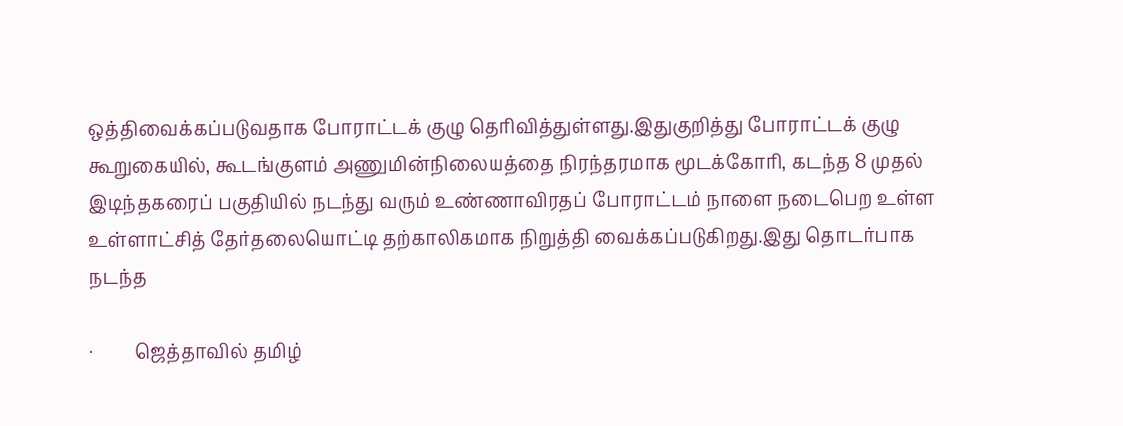ஒத்திவைக்கப்படுவதாக போராட்டக் குழு தெரிவித்துள்ளது.இதுகுறித்து போராட்டக் குழு கூறுகையில், கூடங்குளம் அணுமின்நிலையத்தை நிரந்தரமாக மூடக்கோரி, கடந்த 8 முதல் இடிந்தகரைப் பகுதியில் நடந்து வரும் உண்ணாவிரதப் போராட்டம் நாளை நடைபெற உள்ள உள்ளாட்சித் தேர்தலையொட்டி தற்காலிகமாக நிறுத்தி வைக்கப்படுகிறது.இது தொடர்பாக நடந்த

·         ஜெத்தாவில் தமிழ்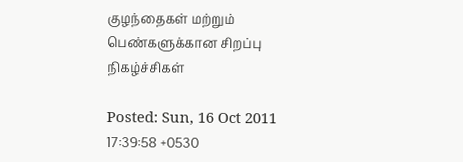குழந்தைகள் மற்றும் பெண்களுக்கான சிறப்பு நிகழ்ச்சிகள்

Posted: Sun, 16 Oct 2011 17:39:58 +0530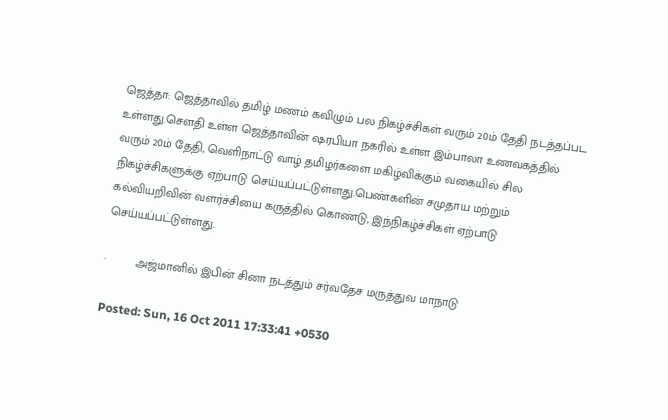ஜெத்தா: ஜெத்தாவில் தமிழ் மணம் கவிழும் பல நிகழ்ச்சிகள் வரும் 20ம் தேதி நடத்தப்பட உள்ளது.செளதி உள்ள ஜெத்தாவின் ஷரபியா நகரில் உள்ள இம்பாலா உணவகத்தில் வரும் 20ம் தேதி, வெளிநாட்டு வாழ் தமிழர்களை மகிழ்விக்கும் வகையில் சில நிகழ்ச்சிகளுக்கு ஏற்பாடு செய்யப்பட்டுள்ளது.பெண்களின் சமுதாய மற்றும் கல்வியறிவின் வளர்ச்சியை கருத்தில் கொண்டு, இந்நிகழ்ச்சிகள் ஏற்பாடு செய்யப்பட்டுள்ளது.

·         அஜ்மானில் இபின் சினா நடத்தும் சர்வதேச மருத்துவ மாநாடு

Posted: Sun, 16 Oct 2011 17:33:41 +0530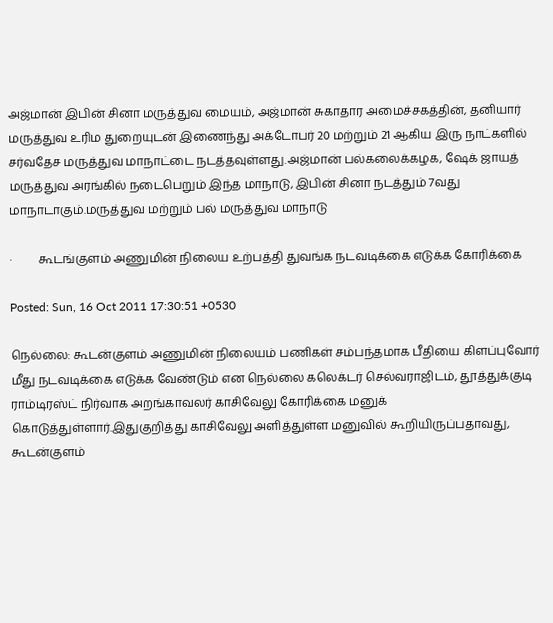அஜ்மான் இபின் சினா மருத்துவ மையம், அஜ்மான் சுகாதார அமைச்சகத்தின், தனியார் மருத்துவ உரிம துறையுடன் இணைந்து அக்டோபர் 20 மற்றும் 21 ஆகிய இரு நாட்களில் சர்வதேச மருத்துவ மாநாட்டை நடத்தவுள்ளது.அஜ்மான் பல்கலைக்கழக, ஷேக் ஜாயத் மருத்துவ அரங்கில் நடைபெறும் இந்த மாநாடு, இபின் சினா நடத்தும் 7வது மாநாடாகும்.மருத்துவ மற்றும் பல் மருத்துவ மாநாடு

·         கூடங்குளம் அணுமின் நிலைய உற்பத்தி துவங்க நடவடிக்கை எடுக்க கோரிக்கை

Posted: Sun, 16 Oct 2011 17:30:51 +0530

நெல்லை: கூடன்குளம் அணுமின் நிலையம் பணிகள் சம்பந்தமாக பீதியை கிளப்புவோர் மீது நடவடிக்கை எடுக்க வேண்டும் என நெல்லை கலெக்டர் செல்வராஜிடம், தூத்துக்குடி ராம்டிரஸ்ட் நிர்வாக அறங்காவலர் காசிவேலு கோரிக்கை மனுக் கொடுத்துள்ளார்.இதுகுறித்து காசிவேலு அளித்துள்ள மனுவில் கூறியிருப்பதாவது, கூடன்குளம்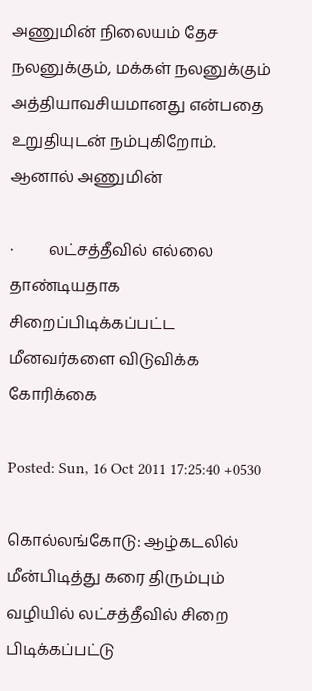அணுமின் நிலையம் தேச நலனுக்கும், மக்கள் நலனுக்கும் அத்தியாவசியமானது என்பதை உறுதியுடன் நம்புகிறோம். ஆனால் அணுமின்

·         லட்சத்தீவில் எல்லை தாண்டியதாக சிறைப்பிடிக்கப்பட்ட மீனவர்களை விடுவிக்க கோரிக்கை

Posted: Sun, 16 Oct 2011 17:25:40 +0530

கொல்லங்கோடு: ஆழ்கடலில் மீன்பிடித்து கரை திரும்பும் வழியில் லட்சத்தீவில் சிறை பிடிக்கப்பட்டு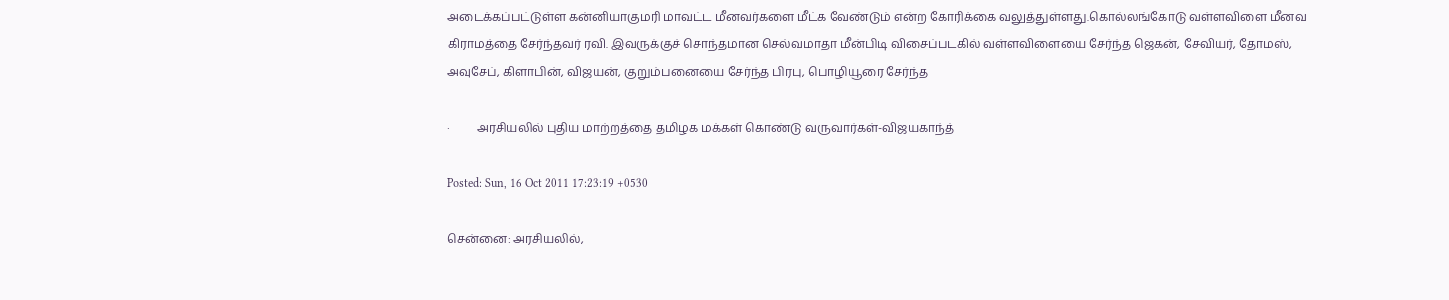அடைக்கப்பட்டுள்ள கன்னியாகுமரி மாவட்ட மீனவர்களை மீட்க வேண்டும் என்ற கோரிக்கை வலுத்துள்ளது.கொல்லங்கோடு வள்ளவிளை மீனவ கிராமத்தை சேர்ந்தவர் ரவி. இவருக்குச் சொந்தமான செல்வமாதா மீன்பிடி விசைப்படகில் வள்ளவிளையை சேர்ந்த ஜெகன், சேவியர், தோமஸ், அவுசேப், கிளாபின், விஜயன், குறும்பனையை சேர்ந்த பிரபு, பொழியூரை சேர்ந்த

·         அரசியலில் புதிய மாற்றத்தை தமிழக மக்கள் கொண்டு வருவார்கள்-விஜயகாந்த்

Posted: Sun, 16 Oct 2011 17:23:19 +0530

சென்னை: அரசியலில்,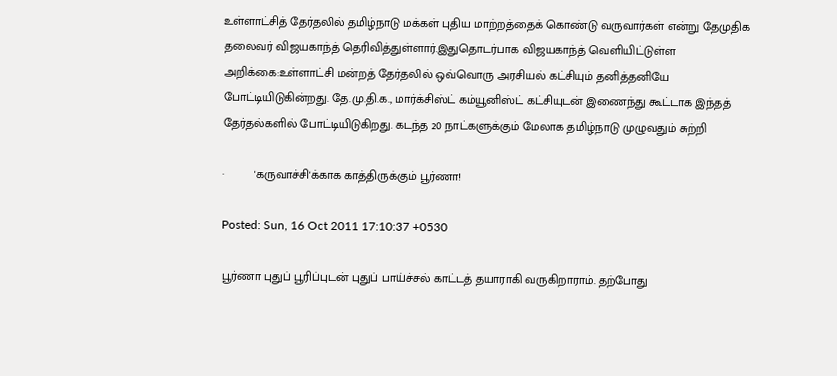உள்ளாட்சித் தேர்தலில் தமிழ்நாடு மக்கள் புதிய மாற்றத்தைக் கொண்டு வருவார்கள் என்று தேமுதிக தலைவர் விஜயகாந்த் தெரிவித்துள்ளார்.இதுதொடர்பாக விஜயகாந்த் வெளியிட்டுள்ள அறிக்கை:உள்ளாட்சி மன்றத் தேர்தலில் ஒவ்வொரு அரசியல் கட்சியும் தனித்தனியே போட்டியிடுகின்றது. தே.மு.தி.க., மார்க்சிஸ்ட் கம்யூனிஸ்ட் கட்சியுடன் இணைந்து கூட்டாக இந்தத் தேர்தல்களில் போட்டியிடுகிறது. கடந்த 20 நாட்களுக்கும் மேலாக தமிழ்நாடு முழுவதும் சுற்றி

·         'கருவாச்சி'க்காக காத்திருக்கும் பூர்ணா!

Posted: Sun, 16 Oct 2011 17:10:37 +0530

பூர்ணா புதுப் பூரிப்புடன் புதுப் பாய்ச்சல் காட்டத் தயாராகி வருகிறாராம். தற்போது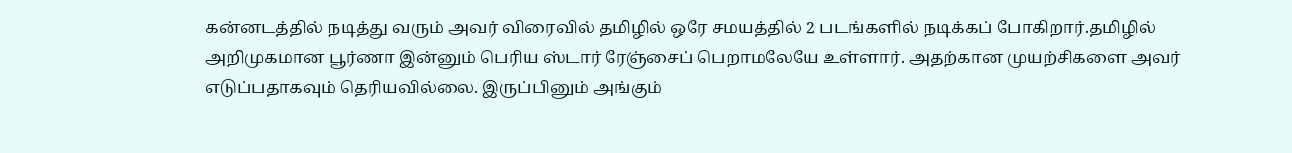கன்னடத்தில் நடித்து வரும் அவர் விரைவில் தமிழில் ஒரே சமயத்தில் 2 படங்களில் நடிக்கப் போகிறார்.தமிழில் அறிமுகமான பூர்ணா இன்னும் பெரிய ஸ்டார் ரேஞ்சைப் பெறாமலேயே உள்ளார். அதற்கான முயற்சிகளை அவர் எடுப்பதாகவும் தெரியவில்லை. இருப்பினும் அங்கும்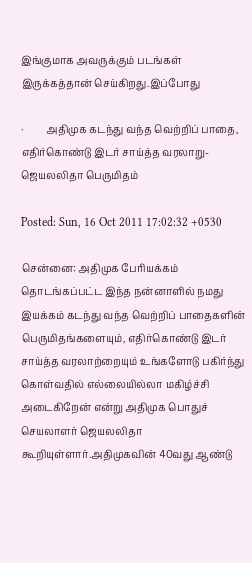இங்குமாக அவருக்கும் படங்கள் இருக்கத்தான் செய்கிறது.இப்போது

·         அதிமுக கடந்து வந்த வெற்றிப் பாதை, எதிர்கொண்டு இடர் சாய்த்த வரலாறு- ஜெயலலிதா பெருமிதம்

Posted: Sun, 16 Oct 2011 17:02:32 +0530

சென்னை: அதிமுக பேரியக்கம் தொடங்கப்பட்ட இந்த நன்னாளில் நமது இயக்கம் கடந்து வந்த வெற்றிப் பாதைகளின் பெருமிதங்களையும், எதிர்கொண்டு இடர் சாய்த்த வரலாற்றையும் உங்களோடு பகிர்ந்து கொள்வதில் எல்லையில்லா மகிழ்ச்சி அடைகிறேன் என்று அதிமுக பொதுச் செயலாளர் ஜெயலலிதா கூறியுள்ளார்.அதிமுகவின் 40வது ஆண்டு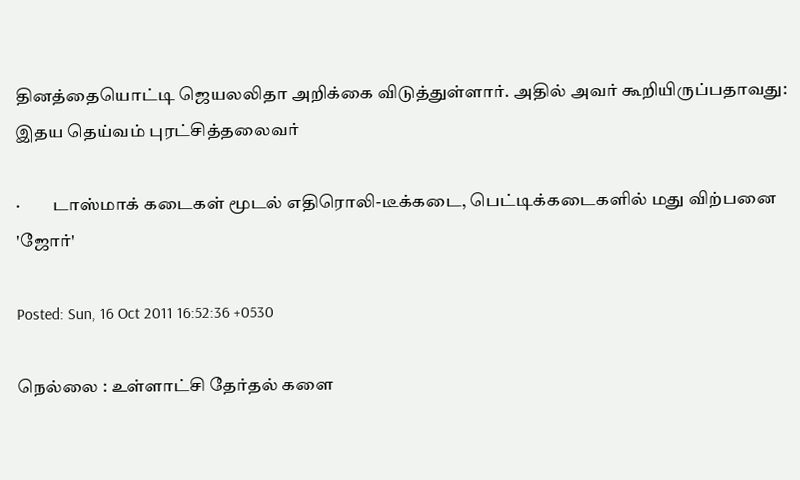தினத்தையொட்டி ஜெயலலிதா அறிக்கை விடுத்துள்ளார். அதில் அவர் கூறியிருப்பதாவது: இதய தெய்வம் புரட்சித்தலைவர்

·         டாஸ்மாக் கடைகள் மூடல் எதிரொலி-டீக்கடை, பெட்டிக்கடைகளில் மது விற்பனை 'ஜோர்'

Posted: Sun, 16 Oct 2011 16:52:36 +0530

நெல்லை : உள்ளாட்சி தேர்தல் களை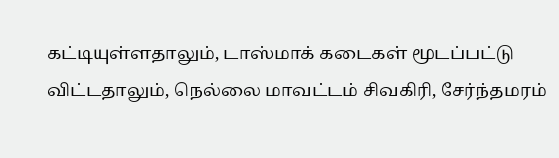கட்டியுள்ளதாலும், டாஸ்மாக் கடைகள் மூடப்பட்டு விட்டதாலும், நெல்லை மாவட்டம் சிவகிரி, சேர்ந்தமரம்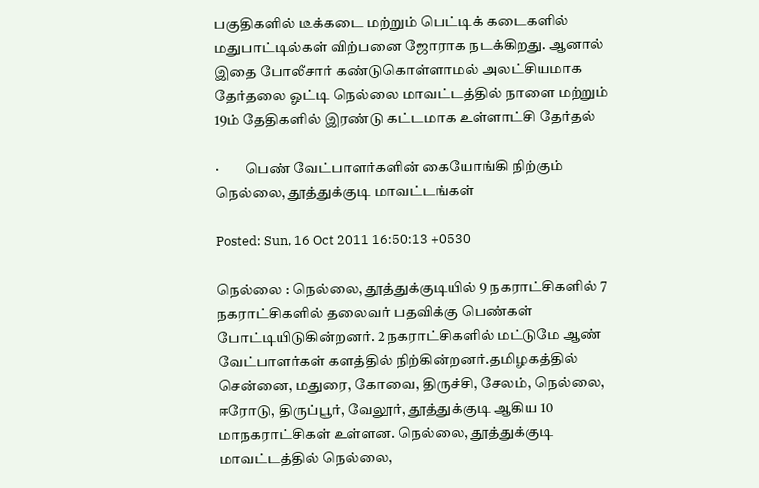பகுதிகளில் டீக்கடை மற்றும் பெட்டிக் கடைகளில் மதுபாட்டில்கள் விற்பனை ஜோராக நடக்கிறது. ஆனால் இதை போலீசார் கண்டுகொள்ளாமல் அலட்சியமாக தேர்தலை ஓட்டி நெல்லை மாவட்டத்தில் நாளை மற்றும் 19ம் தேதிகளில் இரண்டு கட்டமாக உள்ளாட்சி தேர்தல்

·         பெண் வேட்பாளர்களின் கையோங்கி நிற்கும் நெல்லை, தூத்துக்குடி மாவட்டங்கள்

Posted: Sun, 16 Oct 2011 16:50:13 +0530

நெல்லை : நெல்லை, தூத்துக்குடியில் 9 நகராட்சிகளில் 7 நகராட்சிகளில் தலைவர் பதவிக்கு பெண்கள் போட்டியிடுகின்றனர். 2 நகராட்சிகளில் மட்டுமே ஆண் வேட்பாளர்கள் களத்தில் நிற்கின்றனர்.தமிழகத்தில் சென்னை, மதுரை, கோவை, திருச்சி, சேலம், நெல்லை, ஈரோடு, திருப்பூர், வேலூர், தூத்துக்குடி ஆகிய 10 மாநகராட்சிகள் உள்ளன. நெல்லை, தூத்துக்குடி மாவட்டத்தில் நெல்லை,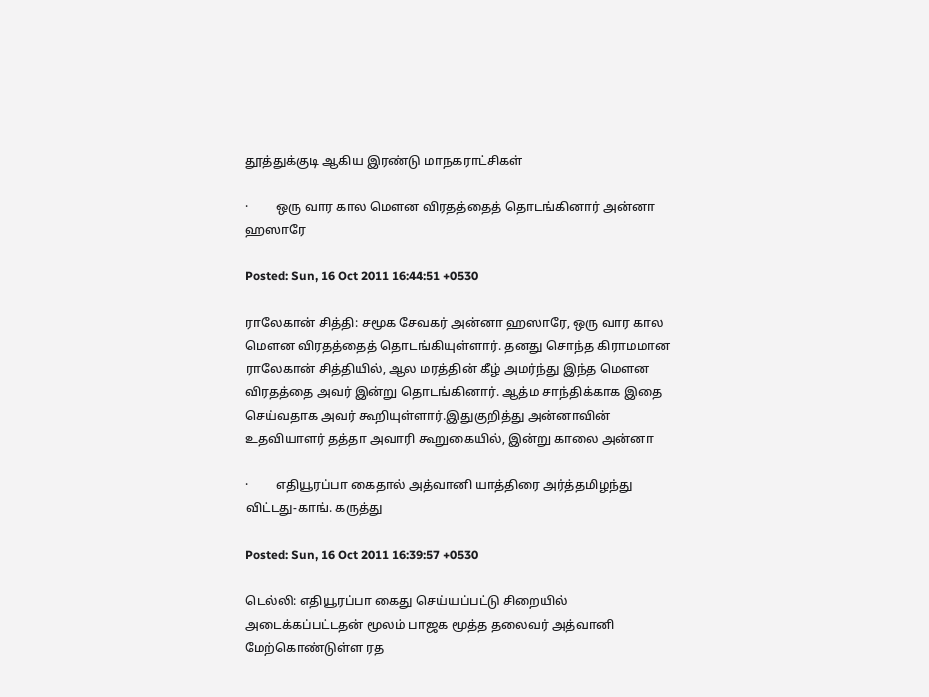தூத்துக்குடி ஆகிய இரண்டு மாநகராட்சிகள்

·         ஒரு வார கால மெளன விரதத்தைத் தொடங்கினார் அன்னா ஹஸாரே

Posted: Sun, 16 Oct 2011 16:44:51 +0530

ராலேகான் சித்தி: சமூக சேவகர் அன்னா ஹஸாரே, ஒரு வார கால மெளன விரதத்தைத் தொடங்கியுள்ளார். தனது சொந்த கிராமமான ராலேகான் சித்தியில், ஆல மரத்தின் கீழ் அமர்ந்து இந்த மெளன விரதத்தை அவர் இன்று தொடங்கினார். ஆத்ம சாந்திக்காக இதை செய்வதாக அவர் கூறியுள்ளார்.இதுகுறித்து அன்னாவின் உதவியாளர் தத்தா அவாரி கூறுகையில், இன்று காலை அன்னா

·         எதியூரப்பா கைதால் அத்வானி யாத்திரை அர்த்தமிழந்து விட்டது-காங். கருத்து

Posted: Sun, 16 Oct 2011 16:39:57 +0530

டெல்லி: எதியூரப்பா கைது செய்யப்பட்டு சிறையில் அடைக்கப்பட்டதன் மூலம் பாஜக மூத்த தலைவர் அத்வானி மேற்கொண்டுள்ள ரத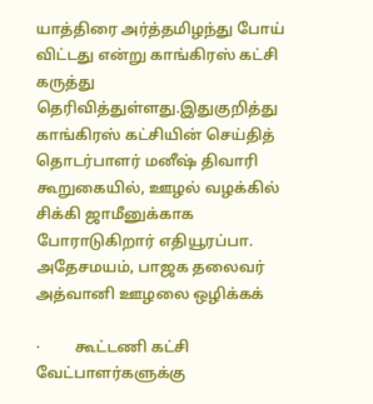யாத்திரை அர்த்தமிழந்து போய் விட்டது என்று காங்கிரஸ் கட்சி கருத்து தெரிவித்துள்ளது.இதுகுறித்து காங்கிரஸ் கட்சியின் செய்தித் தொடர்பாளர் மனீஷ் திவாரி கூறுகையில், ஊழல் வழக்கில் சிக்கி ஜாமீனுக்காக போராடுகிறார் எதியூரப்பா. அதேசமயம், பாஜக தலைவர் அத்வானி ஊழலை ஒழிக்கக்

·         கூட்டணி கட்சி வேட்பாளர்களுக்கு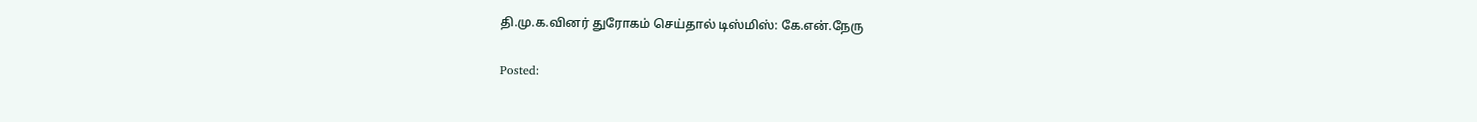தி.மு.க.வினர் துரோகம் செய்தால் டிஸ்மிஸ்: கே.என்.நேரு

Posted: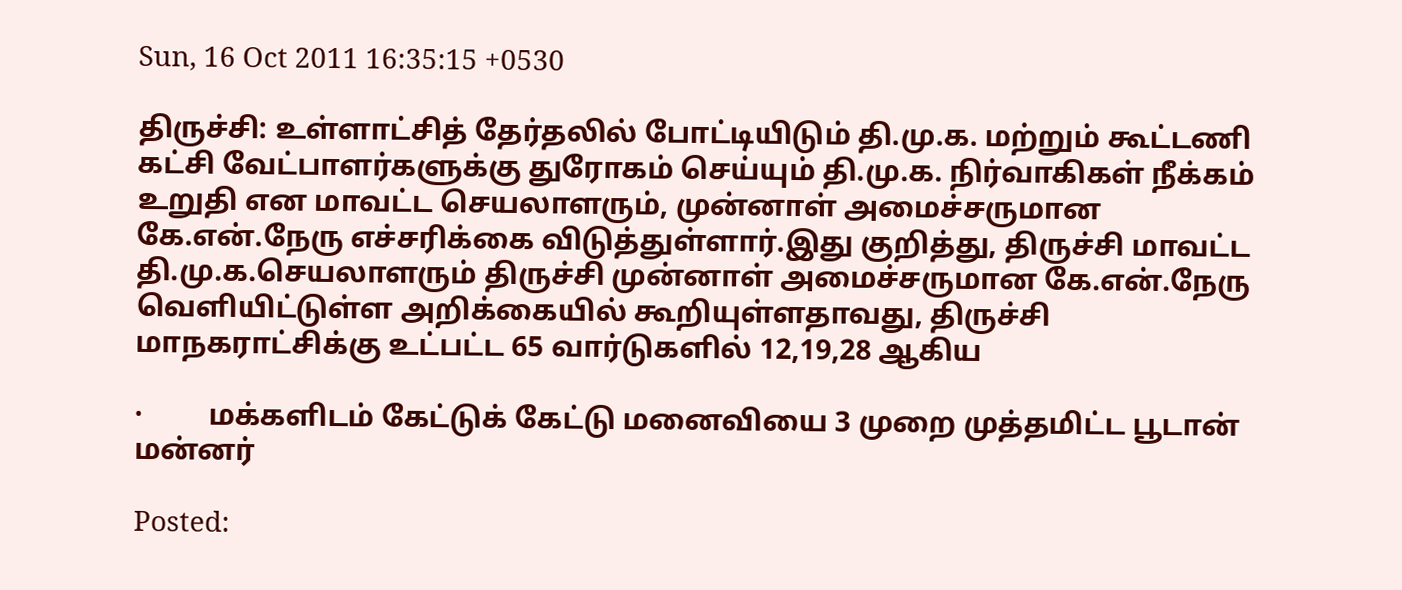Sun, 16 Oct 2011 16:35:15 +0530

திருச்சி: உள்ளாட்சித் தேர்தலில் போட்டியிடும் தி.மு.க. மற்றும் கூட்டணி கட்சி வேட்பாளர்களுக்கு துரோகம் செய்யும் தி.மு.க. நிர்வாகிகள் நீக்கம் உறுதி என மாவட்ட செயலாளரும், முன்னாள் அமைச்சருமான கே.என்.நேரு எச்சரிக்கை விடுத்துள்ளார்.இது குறித்து, திருச்சி மாவட்ட தி.மு.க.செயலாளரும் திருச்சி முன்னாள் அமைச்சருமான கே.என்.நேரு வெளியிட்டுள்ள அறிக்கையில் கூறியுள்ளதாவது, திருச்சி மாநகராட்சிக்கு உட்பட்ட 65 வார்டுகளில் 12,19,28 ஆகிய

·         மக்களிடம் கேட்டுக் கேட்டு மனைவியை 3 முறை முத்தமிட்ட பூடான் மன்னர்

Posted: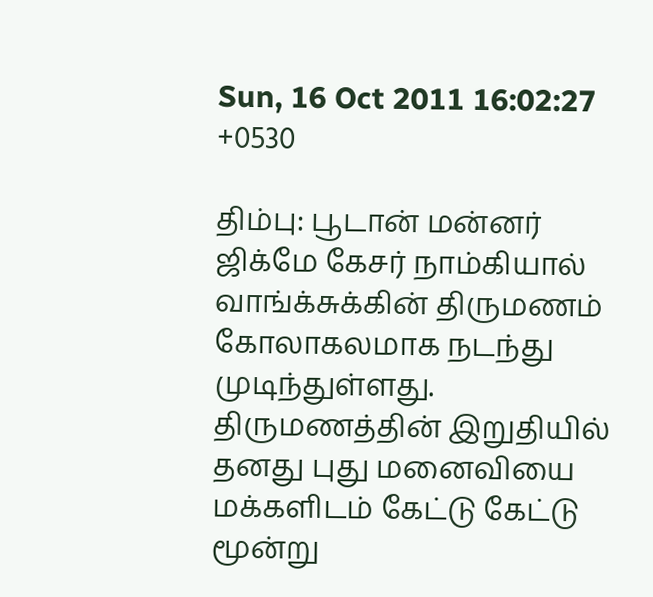Sun, 16 Oct 2011 16:02:27 +0530

திம்பு: பூடான் மன்னர் ஜிக்மே கேசர் நாம்கியால் வாங்க்சுக்கின் திருமணம் கோலாகலமாக நடந்து முடிந்துள்ளது. திருமணத்தின் இறுதியில் தனது புது மனைவியை மக்களிடம் கேட்டு கேட்டு மூன்று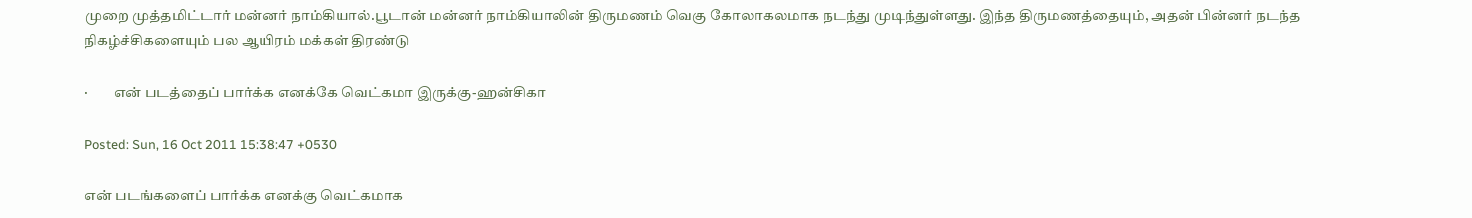முறை முத்தமிட்டார் மன்னர் நாம்கியால்.பூடான் மன்னர் நாம்கியாலின் திருமணம் வெகு கோலாகலமாக நடந்து முடிந்துள்ளது. இந்த திருமணத்தையும், அதன் பின்னர் நடந்த நிகழ்ச்சிகளையும் பல ஆயிரம் மக்கள் திரண்டு

·         என் படத்தைப் பார்க்க எனக்கே வெட்கமா இருக்கு-ஹன்சிகா

Posted: Sun, 16 Oct 2011 15:38:47 +0530

என் படங்களைப் பார்க்க எனக்கு வெட்கமாக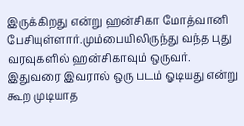இருக்கிறது என்று ஹன்சிகா மோத்வானி பேசியுள்ளார்.மும்பையிலிருந்து வந்த புது வரவுகளில் ஹன்சிகாவும் ஒருவர். இதுவரை இவரால் ஒரு படம் ஓடியது என்று கூற முடியாத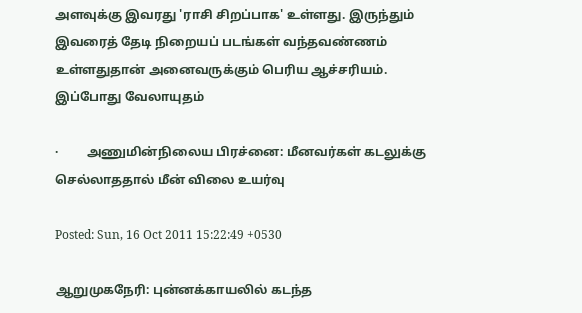அளவுக்கு இவரது 'ராசி சிறப்பாக' உள்ளது. இருந்தும் இவரைத் தேடி நிறையப் படங்கள் வந்தவண்ணம் உள்ளதுதான் அனைவருக்கும் பெரிய ஆச்சரியம். இப்போது வேலாயுதம்

·         அணுமின்நிலைய பிரச்னை: மீனவர்கள் கடலுக்கு செல்லாததால் மீன் விலை உயர்வு

Posted: Sun, 16 Oct 2011 15:22:49 +0530

ஆறுமுகநேரி: புன்னக்காயலில் கடந்த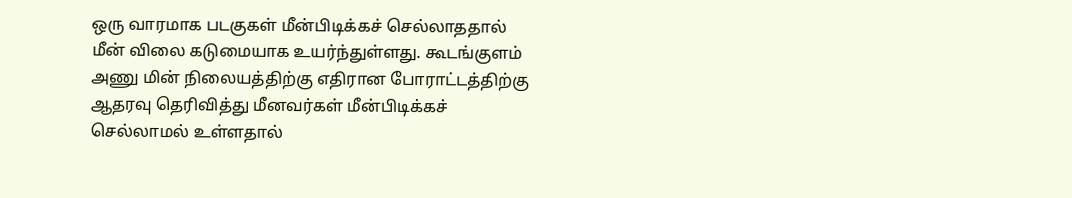ஒரு வாரமாக படகுகள் மீன்பிடிக்கச் செல்லாததால் மீன் விலை கடுமையாக உயர்ந்துள்ளது. கூடங்குளம் அணு மின் நிலையத்திற்கு எதிரான போராட்டத்திற்கு ஆதரவு தெரிவித்து மீனவர்கள் மீன்பிடிக்கச் செல்லாமல் உள்ளதால்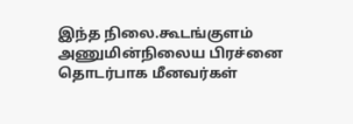இந்த நிலை.கூடங்குளம் அணுமின்நிலைய பிரச்னை தொடர்பாக மீனவர்கள்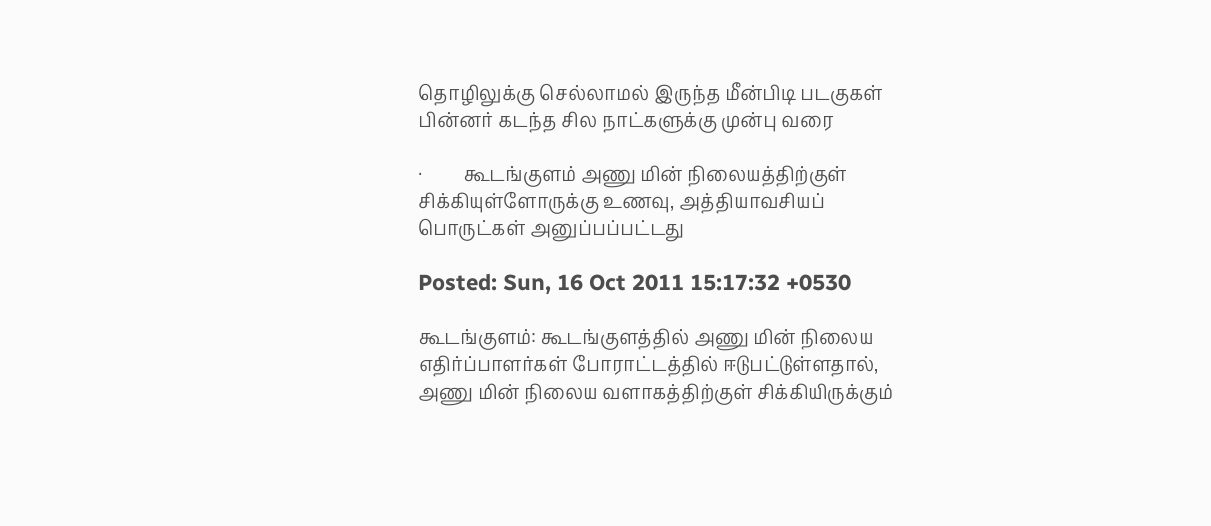தொழிலுக்கு செல்லாமல் இருந்த மீன்பிடி படகுகள் பின்னர் கடந்த சில நாட்களுக்கு முன்பு வரை

·         கூடங்குளம் அணு மின் நிலையத்திற்குள் சிக்கியுள்ளோருக்கு உணவு, அத்தியாவசியப் பொருட்கள் அனுப்பப்பட்டது

Posted: Sun, 16 Oct 2011 15:17:32 +0530

கூடங்குளம்: கூடங்குளத்தில் அணு மின் நிலைய எதிர்ப்பாளர்கள் போராட்டத்தில் ஈடுபட்டுள்ளதால், அணு மின் நிலைய வளாகத்திற்குள் சிக்கியிருக்கும்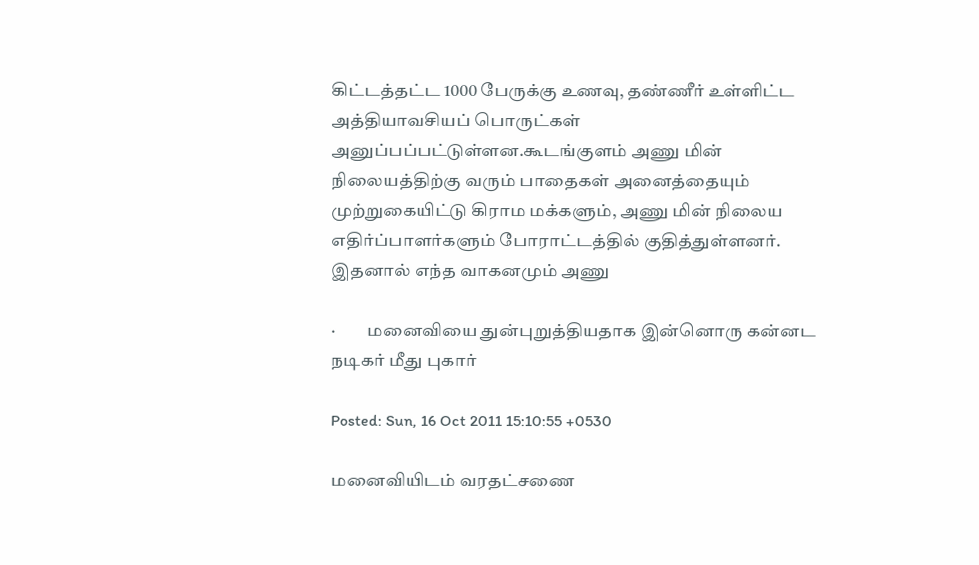கிட்டத்தட்ட 1000 பேருக்கு உணவு, தண்ணீர் உள்ளிட்ட அத்தியாவசியப் பொருட்கள் அனுப்பப்பட்டுள்ளன.கூடங்குளம் அணு மின் நிலையத்திற்கு வரும் பாதைகள் அனைத்தையும் முற்றுகையிட்டு கிராம மக்களும், அணு மின் நிலைய எதிர்ப்பாளர்களும் போராட்டத்தில் குதித்துள்ளனர். இதனால் எந்த வாகனமும் அணு

·         மனைவியை துன்புறுத்தியதாக இன்னொரு கன்னட நடிகர் மீது புகார்

Posted: Sun, 16 Oct 2011 15:10:55 +0530

மனைவியிடம் வரதட்சணை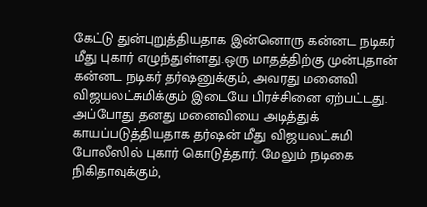கேட்டு துன்புறுத்தியதாக இன்னொரு கன்னட நடிகர் மீது புகார் எழுந்துள்ளது.ஒரு மாதத்திற்கு முன்புதான் கன்னட நடிகர் தர்ஷனுக்கும், அவரது மனைவி விஜயலட்சுமிக்கும் இடையே பிரச்சினை ஏற்பட்டது. அப்போது தனது மனைவியை அடித்துக் காயப்படுத்தியதாக தர்ஷன் மீது விஜயலட்சுமி போலீஸில் புகார் கொடுத்தார். மேலும் நடிகை நிகிதாவுக்கும்,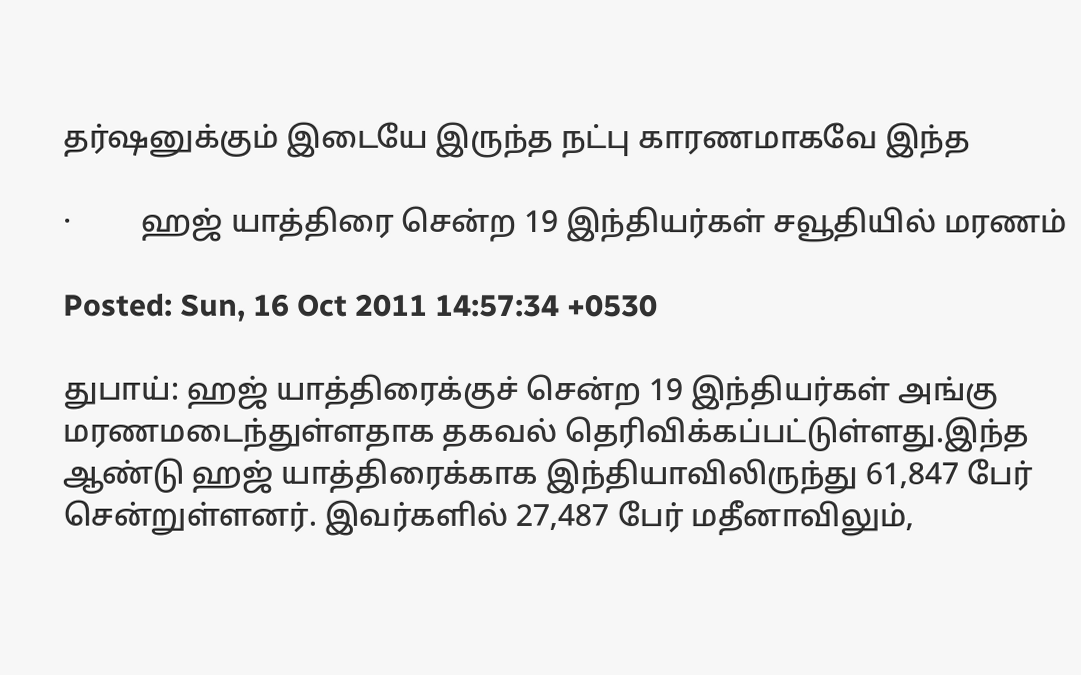தர்ஷனுக்கும் இடையே இருந்த நட்பு காரணமாகவே இந்த

·         ஹஜ் யாத்திரை சென்ற 19 இந்தியர்கள் சவூதியில் மரணம்

Posted: Sun, 16 Oct 2011 14:57:34 +0530

துபாய்: ஹஜ் யாத்திரைக்குச் சென்ற 19 இந்தியர்கள் அங்கு மரணமடைந்துள்ளதாக தகவல் தெரிவிக்கப்பட்டுள்ளது.இந்த ஆண்டு ஹஜ் யாத்திரைக்காக இந்தியாவிலிருந்து 61,847 பேர் சென்றுள்ளனர். இவர்களில் 27,487 பேர் மதீனாவிலும்,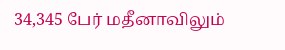34,345 பேர் மதீனாவிலும்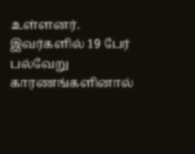உள்ளனர். இவர்களில் 19 பேர் பல்வேறு காரணங்களினால்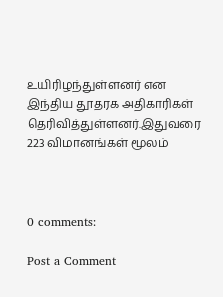உயிரிழந்துள்ளனர் என இந்திய தூதரக அதிகாரிகள் தெரிவித்துள்ளனர்.இதுவரை 223 விமானங்கள் மூலம்



0 comments:

Post a Comment